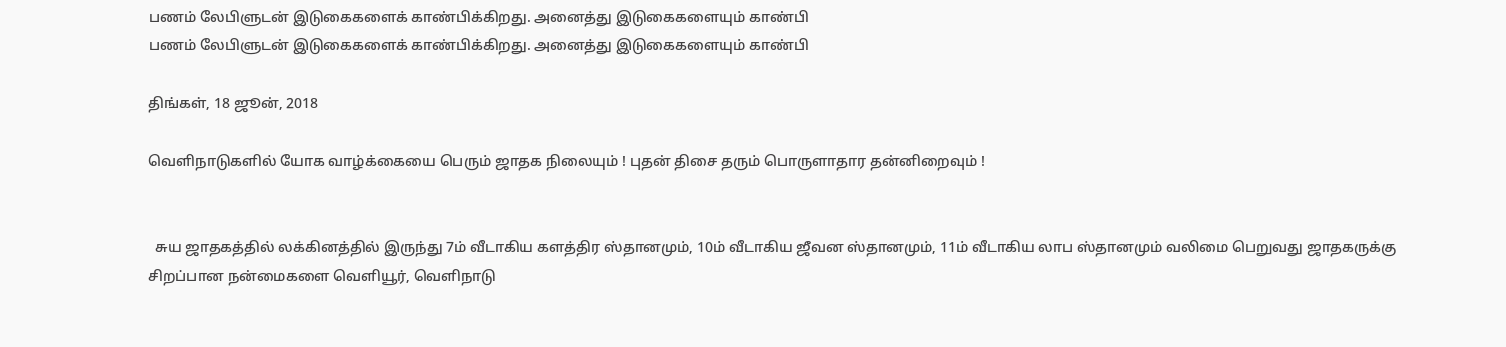பணம் லேபிளுடன் இடுகைகளைக் காண்பிக்கிறது. அனைத்து இடுகைகளையும் காண்பி
பணம் லேபிளுடன் இடுகைகளைக் காண்பிக்கிறது. அனைத்து இடுகைகளையும் காண்பி

திங்கள், 18 ஜூன், 2018

வெளிநாடுகளில் யோக வாழ்க்கையை பெரும் ஜாதக நிலையும் ! புதன் திசை தரும் பொருளாதார தன்னிறைவும் !


  சுய ஜாதகத்தில் லக்கினத்தில் இருந்து 7ம் வீடாகிய களத்திர ஸ்தானமும், 10ம் வீடாகிய ஜீவன ஸ்தானமும், 11ம் வீடாகிய லாப ஸ்தானமும் வலிமை பெறுவது ஜாதகருக்கு சிறப்பான நன்மைகளை வெளியூர், வெளிநாடு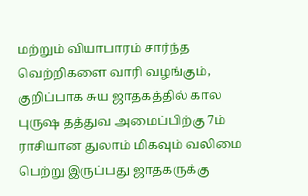மற்றும் வியாபாரம் சார்ந்த வெற்றிகளை வாரி வழங்கும், குறிப்பாக சுய ஜாதகத்தில் கால புருஷ தத்துவ அமைப்பிற்கு 7ம் ராசியான துலாம் மிகவும் வலிமை பெற்று இருப்பது ஜாதகருக்கு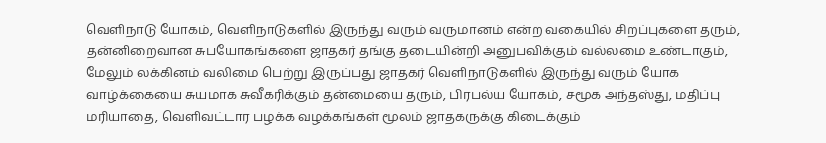வெளிநாடு யோகம், வெளிநாடுகளில் இருந்து வரும் வருமானம் என்ற வகையில் சிறப்புகளை தரும், தன்னிறைவான சுபயோகங்களை ஜாதகர் தங்கு தடையின்றி அனுபவிக்கும் வல்லமை உண்டாகும், மேலும் லக்கினம் வலிமை பெற்று இருப்பது ஜாதகர் வெளிநாடுகளில் இருந்து வரும் யோக வாழ்க்கையை சுயமாக சுவீகரிக்கும் தன்மையை தரும், பிரபல்ய யோகம், சமூக அந்தஸ்து, மதிப்பு மரியாதை, வெளிவட்டார பழக்க வழக்கங்கள் மூலம் ஜாதகருக்கு கிடைக்கும்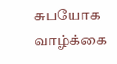சுபயோக வாழ்க்கை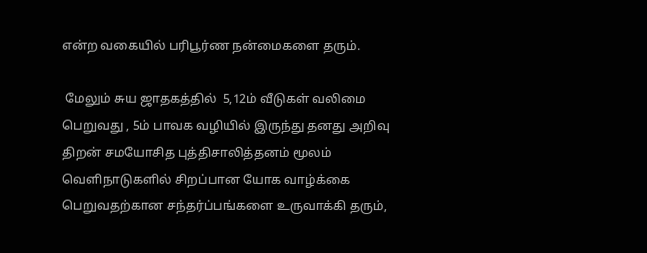என்ற வகையில் பரிபூர்ண நன்மைகளை தரும்.

 மேலும் சுய ஜாதகத்தில்  5,12ம் வீடுகள் வலிமை பெறுவது , 5ம் பாவக வழியில் இருந்து தனது அறிவு திறன் சமயோசித புத்திசாலித்தனம் மூலம் வெளிநாடுகளில் சிறப்பான யோக வாழ்க்கை பெறுவதற்கான சந்தர்ப்பங்களை உருவாக்கி தரும்,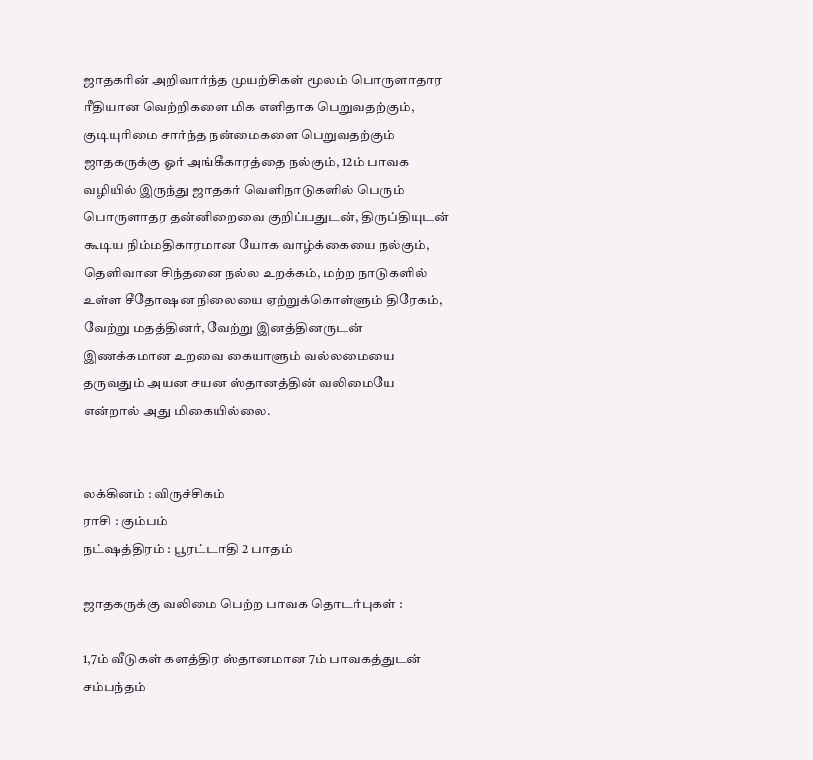ஜாதகரின் அறிவார்ந்த முயற்சிகள் மூலம் பொருளாதார ரீதியான வெற்றிகளை மிக எளிதாக பெறுவதற்கும், குடியுரிமை சார்ந்த நன்மைகளை பெறுவதற்கும் ஜாதகருக்கு ஓர் அங்கீகாரத்தை நல்கும், 12ம் பாவக வழியில் இருந்து ஜாதகர் வெளிநாடுகளில் பெரும் பொருளாதர தன்னிறைவை குறிப்பதுடன், திருப்தியுடன் கூடிய நிம்மதிகாரமான யோக வாழ்க்கையை நல்கும், தெளிவான சிந்தனை நல்ல உறக்கம், மற்ற நாடுகளில் உள்ள சீதோஷன நிலையை ஏற்றுக்கொள்ளும் திரேகம், வேற்று மதத்தினர், வேற்று இனத்தினருடன் இணக்கமான உறவை கையாளும் வல்லமையை தருவதும் அயன சயன ஸ்தானத்தின் வலிமையே என்றால் அது மிகையில்லை.


லக்கினம் : விருச்சிகம்
ராசி : கும்பம்
நட்ஷத்திரம் : பூரட்டாதி 2 பாதம்

ஜாதகருக்கு வலிமை பெற்ற பாவக தொடர்புகள் :

1,7ம் வீடுகள் களத்திர ஸ்தானமான 7ம் பாவகத்துடன் சம்பந்தம்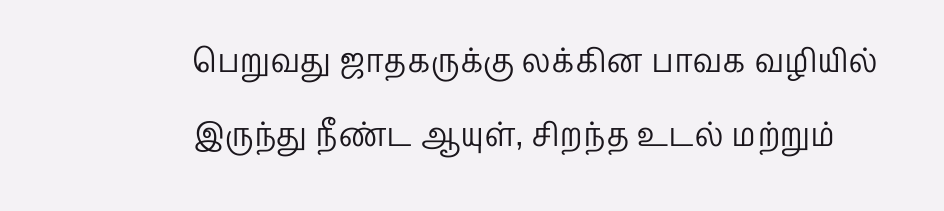பெறுவது ஜாதகருக்கு லக்கின பாவக வழியில் இருந்து நீண்ட ஆயுள், சிறந்த உடல் மற்றும்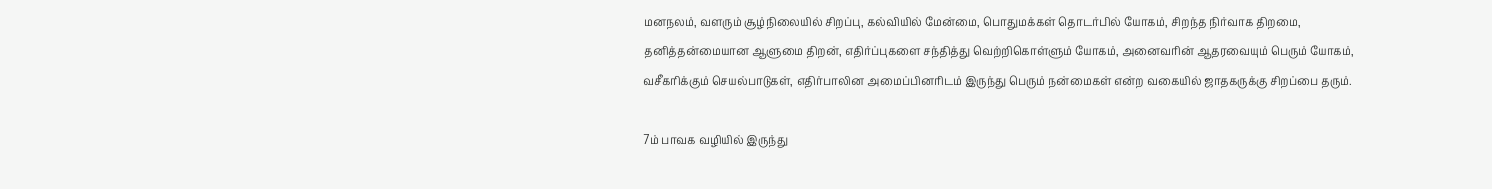மனநலம், வளரும் சூழ்நிலையில் சிறப்பு, கல்வியில் மேன்மை, பொதுமக்கள் தொடர்பில் யோகம், சிறந்த நிர்வாக திறமை, தனித்தன்மையான ஆளுமை திறன், எதிர்ப்புகளை சந்தித்து வெற்றிகொள்ளும் யோகம், அனைவரின் ஆதரவையும் பெரும் யோகம், வசீகரிக்கும் செயல்பாடுகள், எதிர்பாலின அமைப்பினரிடம் இருந்து பெரும் நன்மைகள் என்ற வகையில் ஜாதகருக்கு சிறப்பை தரும்.

7ம் பாவக வழியில் இருந்து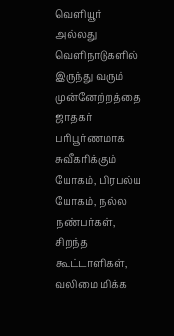வெளியூர் அல்லது வெளிநாடுகளில் இருந்து வரும் முன்னேற்றத்தை ஜாதகர் பரிபூர்ணமாக சுவீகரிக்கும் யோகம், பிரபல்ய யோகம், நல்ல நண்பர்கள், சிறந்த கூட்டாளிகள், வலிமை மிக்க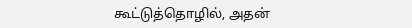கூட்டுத்தொழில், அதன்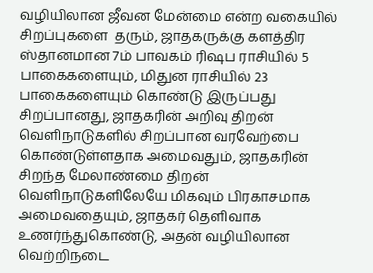வழியிலான ஜீவன மேன்மை என்ற வகையில் சிறப்புகளை  தரும், ஜாதகருக்கு களத்திர ஸ்தானமான 7ம் பாவகம் ரிஷப ராசியில் 5 பாகைகளையும், மிதுன ராசியில் 23 பாகைகளையும் கொண்டு இருப்பது சிறப்பானது, ஜாதகரின் அறிவு திறன் வெளிநாடுகளில் சிறப்பான வரவேற்பை கொண்டுள்ளதாக அமைவதும், ஜாதகரின் சிறந்த மேலாண்மை திறன் வெளிநாடுகளிலேயே மிகவும் பிரகாசமாக அமைவதையும், ஜாதகர் தெளிவாக உணர்ந்துகொண்டு, அதன் வழியிலான வெற்றிநடை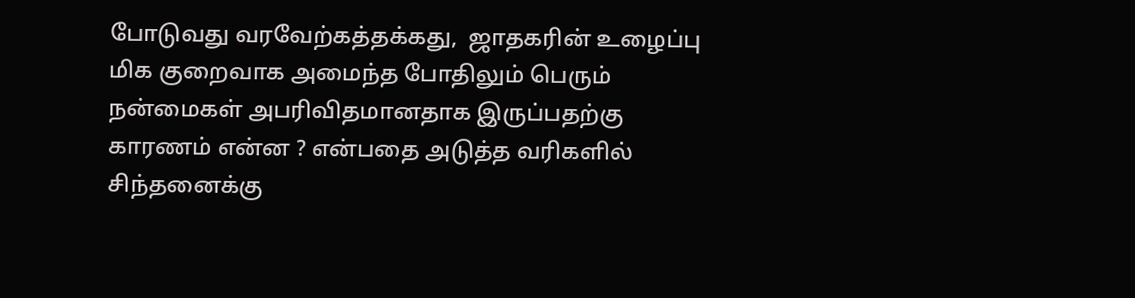போடுவது வரவேற்கத்தக்கது,  ஜாதகரின் உழைப்பு மிக குறைவாக அமைந்த போதிலும் பெரும் நன்மைகள் அபரிவிதமானதாக இருப்பதற்கு காரணம் என்ன ? என்பதை அடுத்த வரிகளில் சிந்தனைக்கு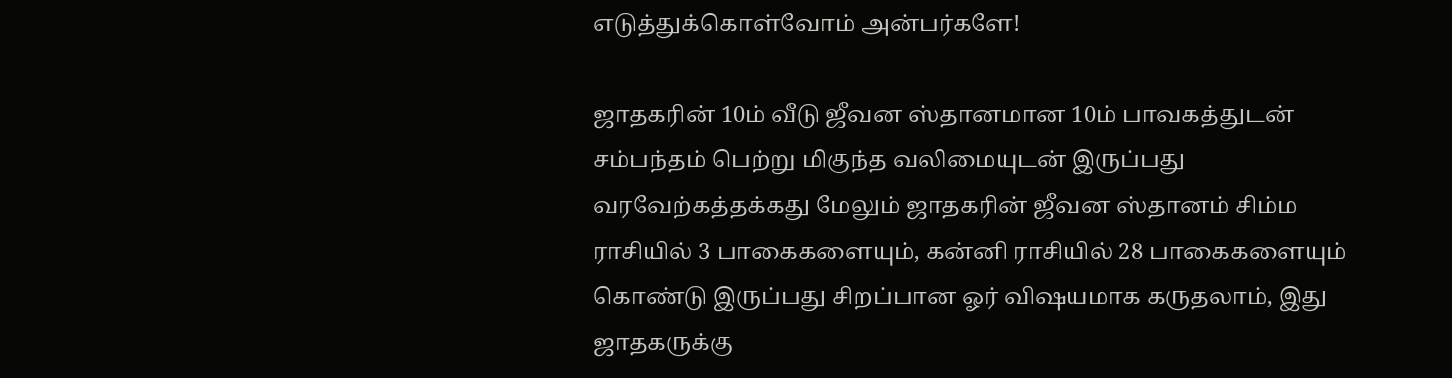எடுத்துக்கொள்வோம் அன்பர்களே!

ஜாதகரின் 10ம் வீடு ஜீவன ஸ்தானமான 10ம் பாவகத்துடன் சம்பந்தம் பெற்று மிகுந்த வலிமையுடன் இருப்பது வரவேற்கத்தக்கது மேலும் ஜாதகரின் ஜீவன ஸ்தானம் சிம்ம ராசியில் 3 பாகைகளையும், கன்னி ராசியில் 28 பாகைகளையும் கொண்டு இருப்பது சிறப்பான ஓர் விஷயமாக கருதலாம், இது ஜாதகருக்கு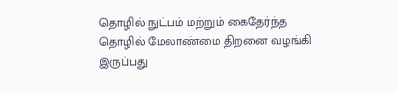தொழில் நுட்பம் மற்றும் கைதேர்ந்த தொழில் மேலாண்மை திறனை வழங்கி இருப்பது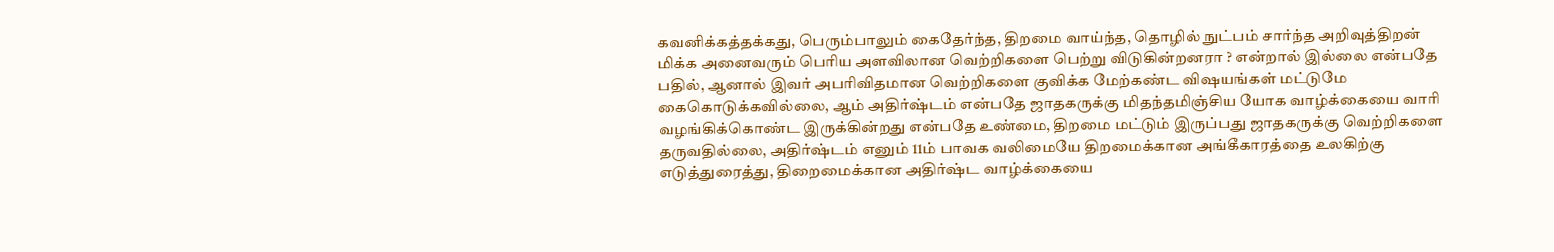கவனிக்கத்தக்கது, பெரும்பாலும் கைதேர்ந்த, திறமை வாய்ந்த, தொழில் நுட்பம் சார்ந்த அறிவுத்திறன் மிக்க அனைவரும் பெரிய அளவிலான வெற்றிகளை பெற்று விடுகின்றனரா ? என்றால் இல்லை என்பதே பதில், ஆனால் இவர் அபரிவிதமான வெற்றிகளை குவிக்க மேற்கண்ட விஷயங்கள் மட்டுமே கைகொடுக்கவில்லை, ஆம் அதிர்ஷ்டம் என்பதே ஜாதகருக்கு மிதந்தமிஞ்சிய யோக வாழ்க்கையை வாரி வழங்கிக்கொண்ட இருக்கின்றது என்பதே உண்மை, திறமை மட்டும் இருப்பது ஜாதகருக்கு வெற்றிகளை தருவதில்லை, அதிர்ஷ்டம் எனும் 11ம் பாவக வலிமையே திறமைக்கான அங்கீகாரத்தை உலகிற்கு எடுத்துரைத்து, திறைமைக்கான அதிர்ஷ்ட வாழ்க்கையை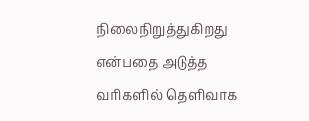நிலைநிறுத்துகிறது என்பதை அடுத்த வரிகளில் தெளிவாக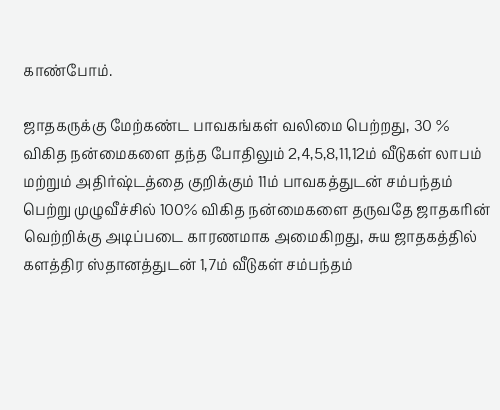காண்போம்.

ஜாதகருக்கு மேற்கண்ட பாவகங்கள் வலிமை பெற்றது, 30 % விகித நன்மைகளை தந்த போதிலும் 2,4,5,8,11,12ம் வீடுகள் லாபம் மற்றும் அதிர்ஷ்டத்தை குறிக்கும் 11ம் பாவகத்துடன் சம்பந்தம் பெற்று முழுவீச்சில் 100% விகித நன்மைகளை தருவதே ஜாதகரின் வெற்றிக்கு அடிப்படை காரணமாக அமைகிறது, சுய ஜாதகத்தில் களத்திர ஸ்தானத்துடன் 1,7ம் வீடுகள் சம்பந்தம்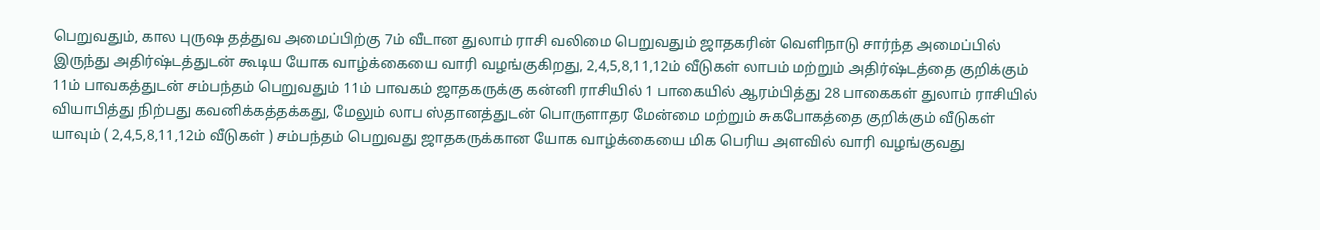பெறுவதும், கால புருஷ தத்துவ அமைப்பிற்கு 7ம் வீடான துலாம் ராசி வலிமை பெறுவதும் ஜாதகரின் வெளிநாடு சார்ந்த அமைப்பில் இருந்து அதிர்ஷ்டத்துடன் கூடிய யோக வாழ்க்கையை வாரி வழங்குகிறது, 2,4,5,8,11,12ம் வீடுகள் லாபம் மற்றும் அதிர்ஷ்டத்தை குறிக்கும் 11ம் பாவகத்துடன் சம்பந்தம் பெறுவதும் 11ம் பாவகம் ஜாதகருக்கு கன்னி ராசியில் 1 பாகையில் ஆரம்பித்து 28 பாகைகள் துலாம் ராசியில் வியாபித்து நிற்பது கவனிக்கத்தக்கது, மேலும் லாப ஸ்தானத்துடன் பொருளாதர மேன்மை மற்றும் சுகபோகத்தை குறிக்கும் வீடுகள் யாவும் ( 2,4,5,8,11,12ம் வீடுகள் ) சம்பந்தம் பெறுவது ஜாதகருக்கான யோக வாழ்க்கையை மிக பெரிய அளவில் வாரி வழங்குவது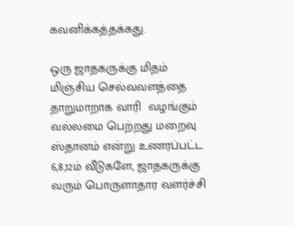கவனிக்கத்தக்கது.

ஒரு ஜாதகருக்கு மிதம் மிஞ்சிய செல்வவளத்தை தாறுமாறாக வாரி  வழங்கும் வல்லமை பெற்றது மறைவு ஸ்தானம் என்று உணரப்பட்ட 6,8,12ம் வீடுகளே, ஜாதகருக்கு வரும் பொருளாதார வளர்ச்சி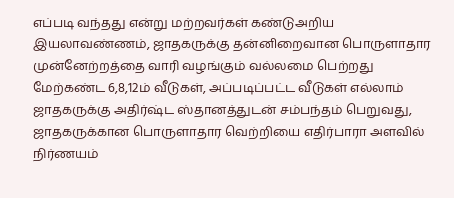எப்படி வந்தது என்று மற்றவர்கள் கண்டுஅறிய இயலாவண்ணம், ஜாதகருக்கு தன்னிறைவான பொருளாதார முன்னேற்றத்தை வாரி வழங்கும் வல்லமை பெற்றது மேற்கண்ட 6,8,12ம் வீடுகள், அப்படிப்பட்ட வீடுகள் எல்லாம் ஜாதகருக்கு அதிர்ஷ்ட ஸ்தானத்துடன் சம்பந்தம் பெறுவது, ஜாதகருக்கான பொருளாதார வெற்றியை எதிர்பாரா அளவில் நிர்ணயம்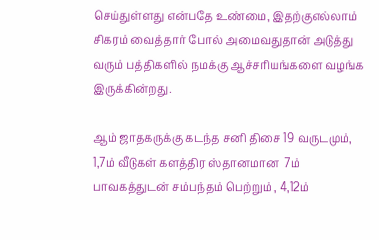செய்துள்ளது என்பதே உண்மை, இதற்குஎல்லாம் சிகரம் வைத்தார் போல் அமைவதுதான் அடுத்து வரும் பத்திகளில் நமக்கு ஆச்சரியங்களை வழங்க இருக்கின்றது.

ஆம் ஜாதகருக்கு கடந்த சனி திசை 19 வருடமும், 1,7ம் வீடுகள் களத்திர ஸ்தானமான  7ம் பாவகத்துடன் சம்பந்தம் பெற்றும் , 4,12ம்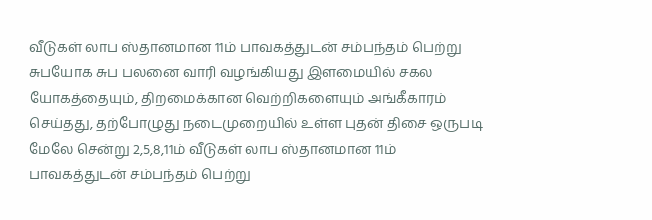வீடுகள் லாப ஸ்தானமான 11ம் பாவகத்துடன் சம்பந்தம் பெற்று சுபயோக சுப பலனை வாரி வழங்கியது இளமையில் சகல யோகத்தையும், திறமைக்கான வெற்றிகளையும் அங்கீகாரம் செய்தது, தற்போழுது நடைமுறையில் உள்ள புதன் திசை ஒருபடி மேலே சென்று 2,5,8,11ம் வீடுகள் லாப ஸ்தானமான 11ம் பாவகத்துடன் சம்பந்தம் பெற்று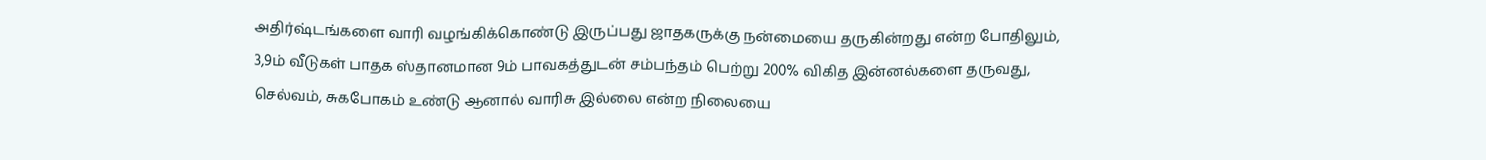அதிர்ஷ்டங்களை வாரி வழங்கிக்கொண்டு இருப்பது ஜாதகருக்கு நன்மையை தருகின்றது என்ற போதிலும், 3,9ம் வீடுகள் பாதக ஸ்தானமான 9ம் பாவகத்துடன் சம்பந்தம் பெற்று 200% விகித இன்னல்களை தருவது, செல்வம், சுகபோகம் உண்டு ஆனால் வாரிசு இல்லை என்ற நிலையை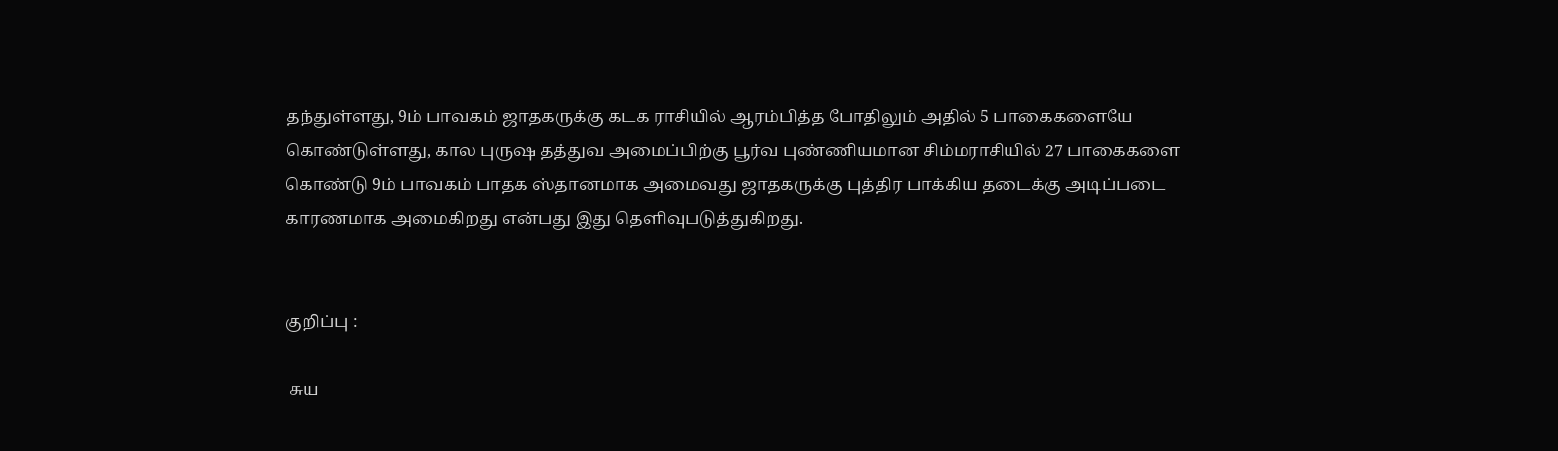தந்துள்ளது, 9ம் பாவகம் ஜாதகருக்கு கடக ராசியில் ஆரம்பித்த போதிலும் அதில் 5 பாகைகளையே கொண்டுள்ளது, கால புருஷ தத்துவ அமைப்பிற்கு பூர்வ புண்ணியமான சிம்மராசியில் 27 பாகைகளை கொண்டு 9ம் பாவகம் பாதக ஸ்தானமாக அமைவது ஜாதகருக்கு புத்திர பாக்கிய தடைக்கு அடிப்படை காரணமாக அமைகிறது என்பது இது தெளிவுபடுத்துகிறது.


குறிப்பு :

 சுய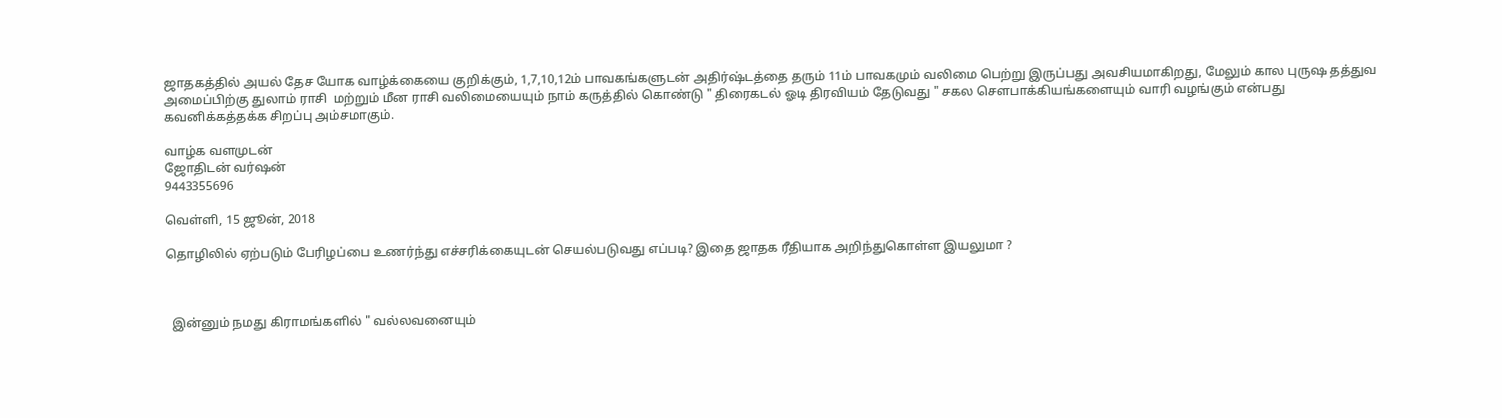ஜாதகத்தில் அயல் தேச யோக வாழ்க்கையை குறிக்கும், 1,7,10,12ம் பாவகங்களுடன் அதிர்ஷ்டத்தை தரும் 11ம் பாவகமும் வலிமை பெற்று இருப்பது அவசியமாகிறது, மேலும் கால புருஷ தத்துவ அமைப்பிற்கு துலாம் ராசி  மற்றும் மீன ராசி வலிமையையும் நாம் கருத்தில் கொண்டு " திரைகடல் ஓடி திரவியம் தேடுவது " சகல சௌபாக்கியங்களையும் வாரி வழங்கும் என்பது கவனிக்கத்தக்க சிறப்பு அம்சமாகும்.

வாழ்க வளமுடன்
ஜோதிடன் வர்ஷன்
9443355696

வெள்ளி, 15 ஜூன், 2018

தொழிலில் ஏற்படும் பேரிழப்பை உணர்ந்து எச்சரிக்கையுடன் செயல்படுவது எப்படி? இதை ஜாதக ரீதியாக அறிந்துகொள்ள இயலுமா ?



  இன்னும் நமது கிராமங்களில் " வல்லவனையும்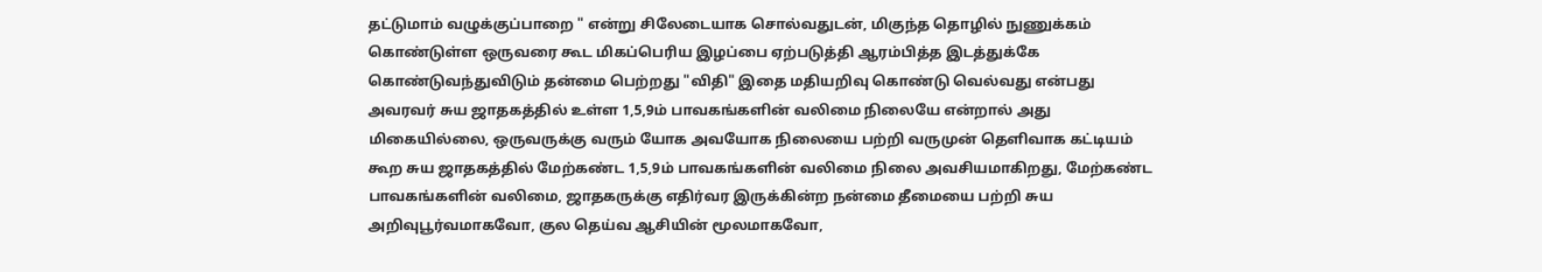தட்டுமாம் வழுக்குப்பாறை " என்று சிலேடையாக சொல்வதுடன், மிகுந்த தொழில் நுணுக்கம் கொண்டுள்ள ஒருவரை கூட மிகப்பெரிய இழப்பை ஏற்படுத்தி ஆரம்பித்த இடத்துக்கே கொண்டுவந்துவிடும் தன்மை பெற்றது "விதி" இதை மதியறிவு கொண்டு வெல்வது என்பது அவரவர் சுய ஜாதகத்தில் உள்ள 1,5,9ம் பாவகங்களின் வலிமை நிலையே என்றால் அது மிகையில்லை, ஒருவருக்கு வரும் யோக அவயோக நிலையை பற்றி வருமுன் தெளிவாக கட்டியம் கூற சுய ஜாதகத்தில் மேற்கண்ட 1,5,9ம் பாவகங்களின் வலிமை நிலை அவசியமாகிறது, மேற்கண்ட பாவகங்களின் வலிமை, ஜாதகருக்கு எதிர்வர இருக்கின்ற நன்மை தீமையை பற்றி சுய அறிவுபூர்வமாகவோ, குல தெய்வ ஆசியின் மூலமாகவோ,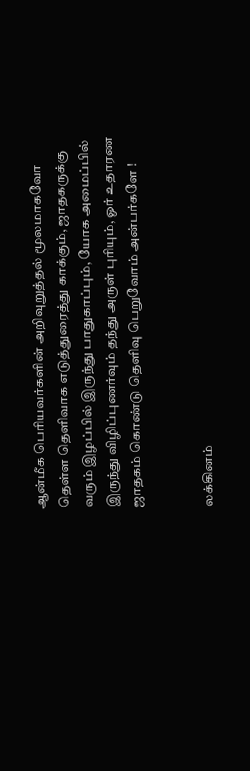ஆன்மீக பெரியவர்களின் அறிவுறுத்தல் மூலமாகவோ தெள்ள தெளிவாக எடுத்துரைத்து காக்கும், ஜாதகருக்கு வரும் இழப்பில் இருந்து பாதுகாப்பும், யோக அமைப்பில் இருந்து விழிப்புணர்வும் தந்து அருள் புரியும், ஓர் உதாரண ஜாதகம் கொண்டு தெளிவு பெறுவோம் அன்பர்களே !


லக்கினம்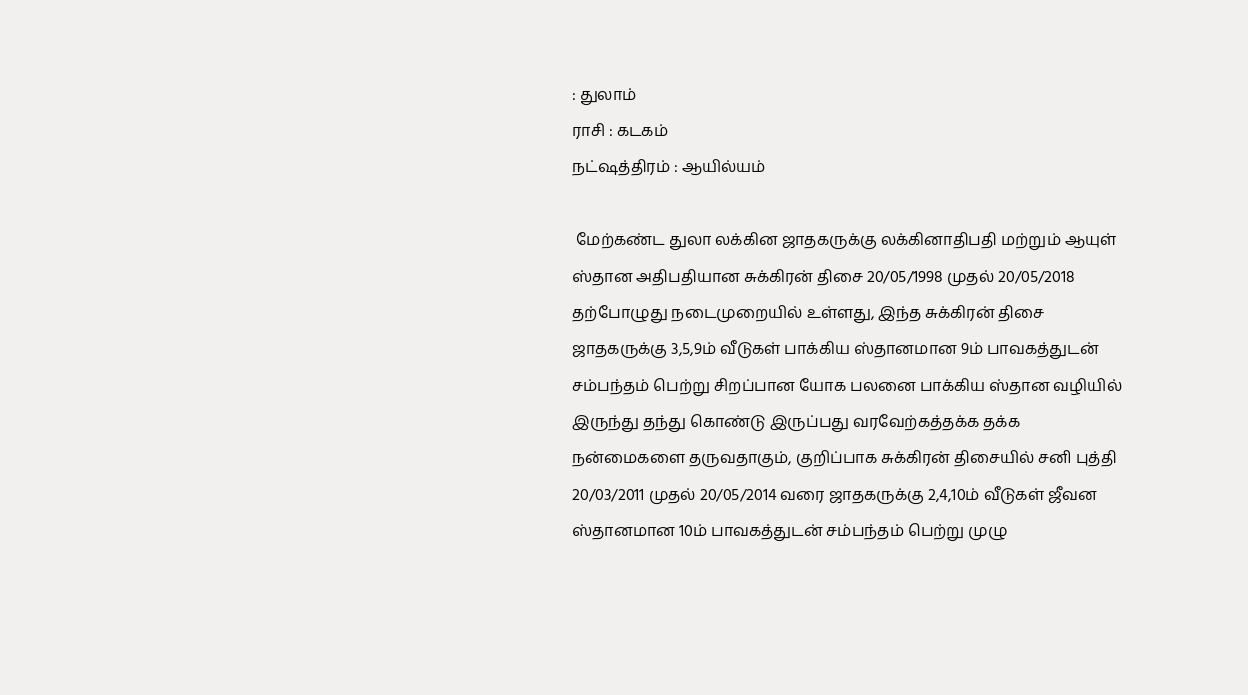: துலாம்
ராசி : கடகம்
நட்ஷத்திரம் : ஆயில்யம்

 மேற்கண்ட துலா லக்கின ஜாதகருக்கு லக்கினாதிபதி மற்றும் ஆயுள் ஸ்தான அதிபதியான சுக்கிரன் திசை 20/05/1998 முதல் 20/05/2018 தற்போழுது நடைமுறையில் உள்ளது, இந்த சுக்கிரன் திசை ஜாதகருக்கு 3,5,9ம் வீடுகள் பாக்கிய ஸ்தானமான 9ம் பாவகத்துடன் சம்பந்தம் பெற்று சிறப்பான யோக பலனை பாக்கிய ஸ்தான வழியில் இருந்து தந்து கொண்டு இருப்பது வரவேற்கத்தக்க தக்க நன்மைகளை தருவதாகும், குறிப்பாக சுக்கிரன் திசையில் சனி புத்தி 20/03/2011 முதல் 20/05/2014 வரை ஜாதகருக்கு 2,4,10ம் வீடுகள் ஜீவன ஸ்தானமான 10ம் பாவகத்துடன் சம்பந்தம் பெற்று முழு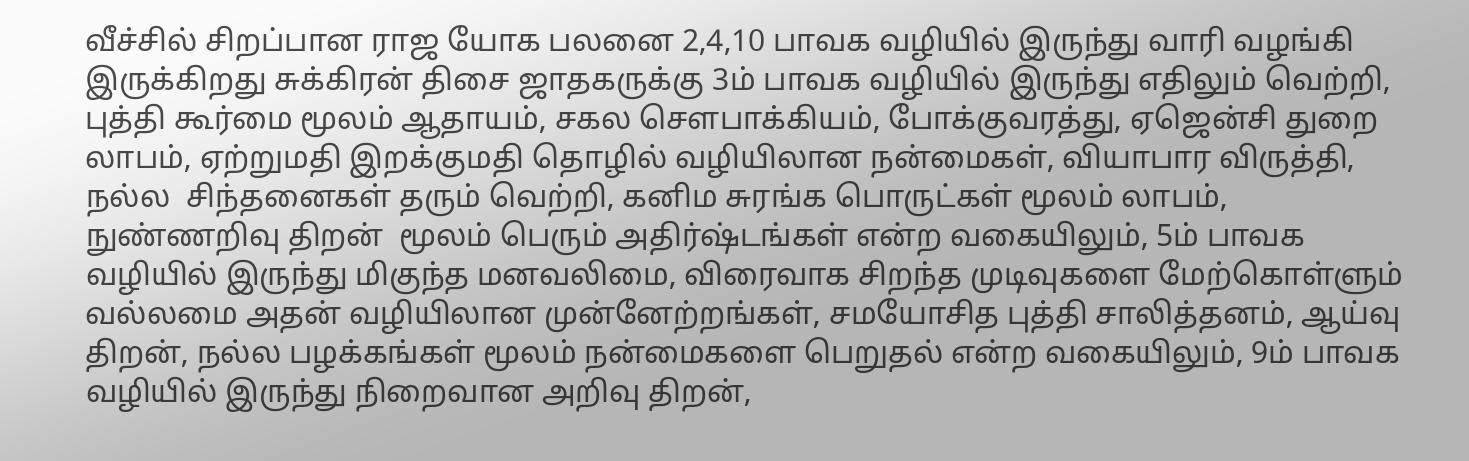வீச்சில் சிறப்பான ராஜ யோக பலனை 2,4,10 பாவக வழியில் இருந்து வாரி வழங்கி இருக்கிறது சுக்கிரன் திசை ஜாதகருக்கு 3ம் பாவக வழியில் இருந்து எதிலும் வெற்றி, புத்தி கூர்மை மூலம் ஆதாயம், சகல சௌபாக்கியம், போக்குவரத்து, ஏஜென்சி துறை லாபம், ஏற்றுமதி இறக்குமதி தொழில் வழியிலான நன்மைகள், வியாபார விருத்தி, நல்ல  சிந்தனைகள் தரும் வெற்றி, கனிம சுரங்க பொருட்கள் மூலம் லாபம், நுண்ணறிவு திறன்  மூலம் பெரும் அதிர்ஷ்டங்கள் என்ற வகையிலும், 5ம் பாவக வழியில் இருந்து மிகுந்த மனவலிமை, விரைவாக சிறந்த முடிவுகளை மேற்கொள்ளும் வல்லமை அதன் வழியிலான முன்னேற்றங்கள், சமயோசித புத்தி சாலித்தனம், ஆய்வு திறன், நல்ல பழக்கங்கள் மூலம் நன்மைகளை பெறுதல் என்ற வகையிலும், 9ம் பாவக வழியில் இருந்து நிறைவான அறிவு திறன்,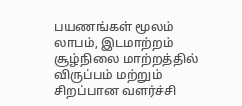பயணங்கள் மூலம் லாபம், இடமாற்றம் சூழ்நிலை மாற்றத்தில் விருப்பம் மற்றும் சிறப்பான வளர்ச்சி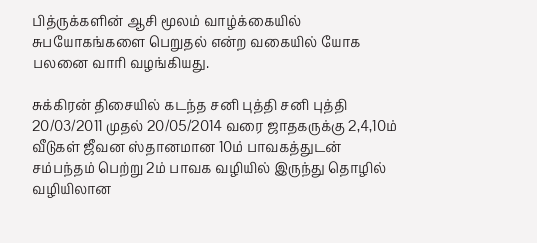பித்ருக்களின் ஆசி மூலம் வாழ்க்கையில் சுபயோகங்களை பெறுதல் என்ற வகையில் யோக பலனை வாரி வழங்கியது.

சுக்கிரன் திசையில் கடந்த சனி புத்தி சனி புத்தி 20/03/2011 முதல் 20/05/2014 வரை ஜாதகருக்கு 2,4,10ம் வீடுகள் ஜீவன ஸ்தானமான 10ம் பாவகத்துடன் சம்பந்தம் பெற்று 2ம் பாவக வழியில் இருந்து தொழில் வழியிலான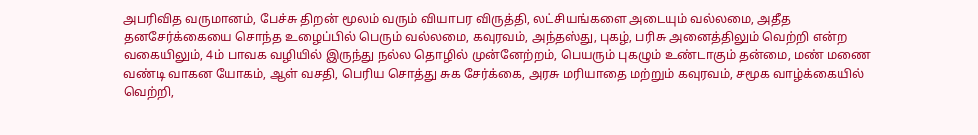அபரிவித வருமானம், பேச்சு திறன் மூலம் வரும் வியாபர விருத்தி, லட்சியங்களை அடையும் வல்லமை, அதீத தனசேர்க்கையை சொந்த உழைப்பில் பெரும் வல்லமை, கவுரவம், அந்தஸ்து, புகழ், பரிசு அனைத்திலும் வெற்றி என்ற வகையிலும், 4ம் பாவக வழியில் இருந்து நல்ல தொழில் முன்னேற்றம், பெயரும் புகழும் உண்டாகும் தன்மை, மண் மணை வண்டி வாகன யோகம், ஆள் வசதி, பெரிய சொத்து சுக சேர்க்கை, அரசு மரியாதை மற்றும் கவுரவம், சமூக வாழ்க்கையில் வெற்றி,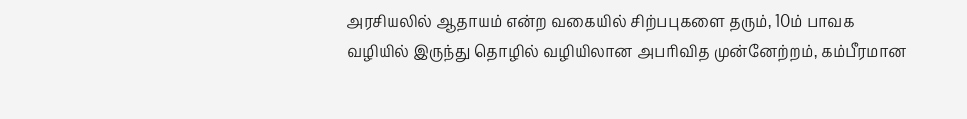அரசியலில் ஆதாயம் என்ற வகையில் சிற்பபுகளை தரும், 10ம் பாவக வழியில் இருந்து தொழில் வழியிலான அபரிவித முன்னேற்றம், கம்பீரமான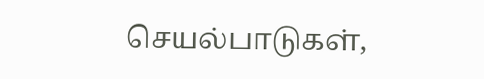செயல்பாடுகள்,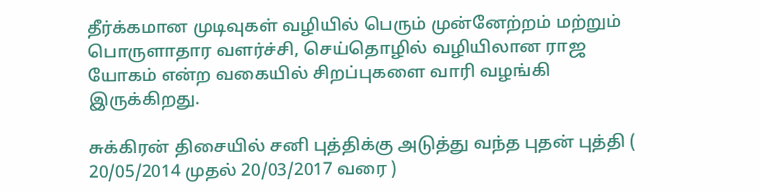தீர்க்கமான முடிவுகள் வழியில் பெரும் முன்னேற்றம் மற்றும் பொருளாதார வளர்ச்சி, செய்தொழில் வழியிலான ராஜ யோகம் என்ற வகையில் சிறப்புகளை வாரி வழங்கி இருக்கிறது.

சுக்கிரன் திசையில் சனி புத்திக்கு அடுத்து வந்த புதன் புத்தி ( 20/05/2014 முதல் 20/03/2017 வரை )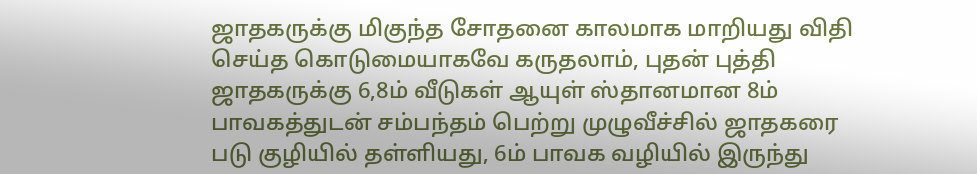ஜாதகருக்கு மிகுந்த சோதனை காலமாக மாறியது விதி செய்த கொடுமையாகவே கருதலாம், புதன் புத்தி ஜாதகருக்கு 6,8ம் வீடுகள் ஆயுள் ஸ்தானமான 8ம் பாவகத்துடன் சம்பந்தம் பெற்று முழுவீச்சில் ஜாதகரை படு குழியில் தள்ளியது, 6ம் பாவக வழியில் இருந்து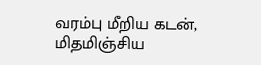வரம்பு மீறிய கடன், மிதமிஞ்சிய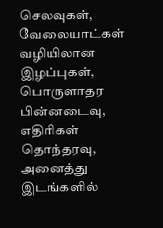செலவுகள், வேலையாட்கள் வழியிலான இழப்புகள், பொருளாதர பின்னடைவு, எதிரிகள் தொந்தரவு, அனைத்து இடங்களில்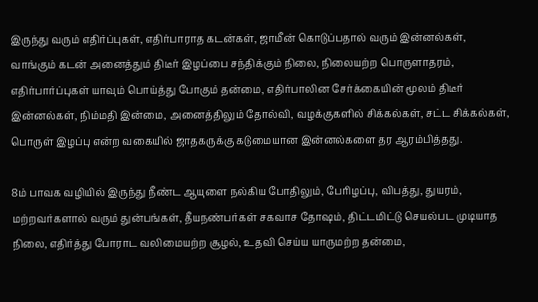இருந்து வரும் எதிர்ப்புகள், எதிர்பாராத கடன்கள், ஜாமீன் கொடுப்பதால் வரும் இன்னல்கள், வாங்கும் கடன் அனைத்தும் திடீர் இழப்பை சந்திக்கும் நிலை, நிலையற்ற பொருளாதரம், எதிர்பார்ப்புகள் யாவும் பொய்த்து போகும் தன்மை, எதிர்பாலின சேர்க்கையின் மூலம் திடீர் இன்னல்கள், நிம்மதி இன்மை, அனைத்திலும் தோல்வி, வழக்குகளில் சிக்கல்கள், சட்ட சிக்கல்கள், பொருள் இழப்பு என்ற வகையில் ஜாதகருக்கு கடுமையான இன்னல்களை தர ஆரம்பித்தது.

8ம் பாவக வழியில் இருந்து நீண்ட ஆயுளை நல்கிய போதிலும், பேரிழப்பு, விபத்து, துயரம், மற்றவர்களால் வரும் துன்பங்கள், தீயநண்பர்கள் சகவாச தோஷம், திட்டமிட்டு செயல்பட முடியாத நிலை, எதிர்த்து போராட வலிமையற்ற சூழல், உதவி செய்ய யாருமற்ற தன்மை,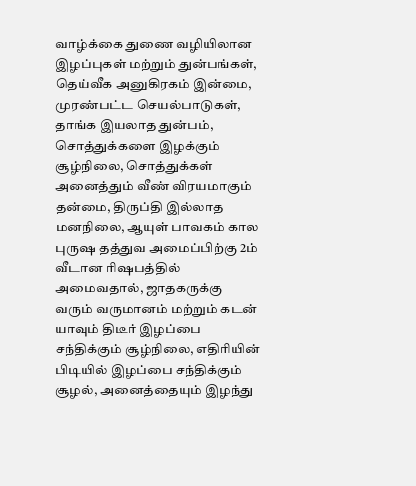வாழ்க்கை துணை வழியிலான இழப்புகள் மற்றும் துன்பங்கள், தெய்வீக அனுகிரகம் இன்மை, முரண்பட்ட செயல்பாடுகள், தாங்க இயலாத துன்பம், சொத்துக்களை இழக்கும் சூழ்நிலை, சொத்துக்கள் அனைத்தும் வீண் விரயமாகும் தன்மை, திருப்தி இல்லாத மனநிலை, ஆயுள் பாவகம் கால புருஷ தத்துவ அமைப்பிற்கு 2ம் வீடான ரிஷபத்தில் அமைவதால், ஜாதகருக்கு வரும் வருமானம் மற்றும் கடன் யாவும் திடீர் இழப்பை சந்திக்கும் சூழ்நிலை, எதிரியின் பிடியில் இழப்பை சந்திக்கும் சூழல், அனைத்தையும் இழந்து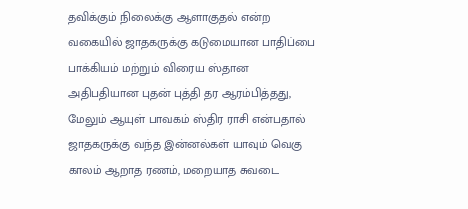தவிக்கும் நிலைக்கு ஆளாகுதல் என்ற வகையில் ஜாதகருக்கு கடுமையான பாதிப்பை பாக்கியம் மற்றும் விரைய ஸ்தான அதிபதியான புதன் புத்தி தர ஆரம்பித்தது, மேலும் ஆயுள் பாவகம் ஸ்திர ராசி என்பதால் ஜாதகருக்கு வந்த இன்னல்கள் யாவும் வெகு காலம் ஆறாத ரணம், மறையாத சுவடை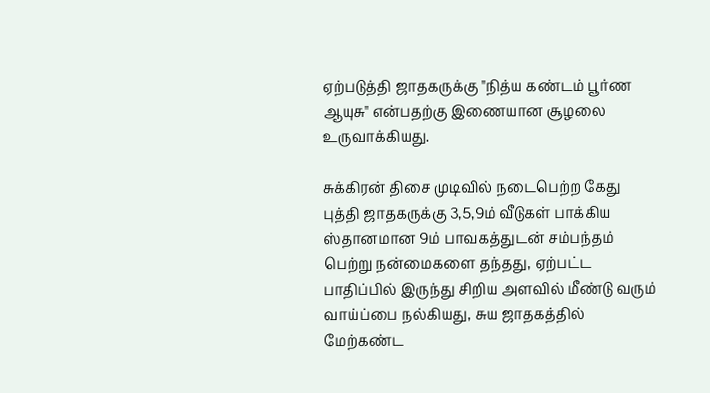ஏற்படுத்தி ஜாதகருக்கு "நித்ய கண்டம் பூர்ண ஆயுசு" என்பதற்கு இணையான சூழலை உருவாக்கியது.

சுக்கிரன் திசை முடிவில் நடைபெற்ற கேது புத்தி ஜாதகருக்கு 3,5,9ம் வீடுகள் பாக்கிய ஸ்தானமான 9ம் பாவகத்துடன் சம்பந்தம் பெற்று நன்மைகளை தந்தது, ஏற்பட்ட பாதிப்பில் இருந்து சிறிய அளவில் மீண்டு வரும் வாய்ப்பை நல்கியது, சுய ஜாதகத்தில் மேற்கண்ட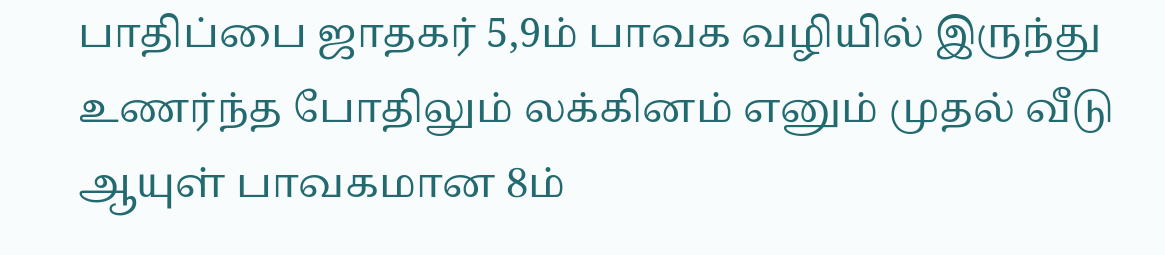பாதிப்பை ஜாதகர் 5,9ம் பாவக வழியில் இருந்து உணர்ந்த போதிலும் லக்கினம் எனும் முதல் வீடு ஆயுள் பாவகமான 8ம்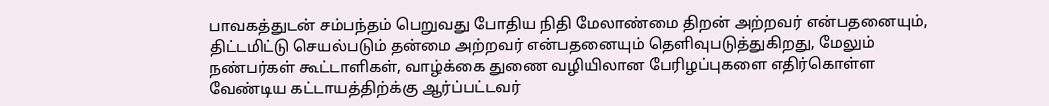பாவகத்துடன் சம்பந்தம் பெறுவது போதிய நிதி மேலாண்மை திறன் அற்றவர் என்பதனையும், திட்டமிட்டு செயல்படும் தன்மை அற்றவர் என்பதனையும் தெளிவுபடுத்துகிறது, மேலும் நண்பர்கள் கூட்டாளிகள், வாழ்க்கை துணை வழியிலான பேரிழப்புகளை எதிர்கொள்ள வேண்டிய கட்டாயத்திற்க்கு ஆர்ப்பட்டவர்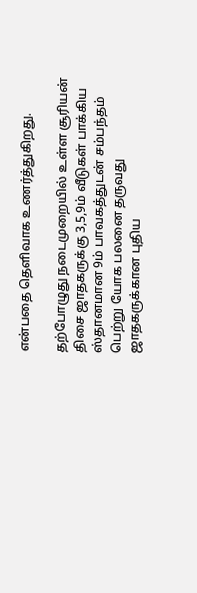என்பதை தெளிவாக உணர்த்துகிறது.

தற்போழுது நடைமுறையில் உள்ள சூரியன் திசை ஜாதகருக்கு 3,5,9ம் வீடுகள் பாக்கிய ஸ்தானமான 9ம் பாவகத்துடன் சம்பந்தம் பெற்று யோக பலனை தருவது ஜாதகருக்கான புதிய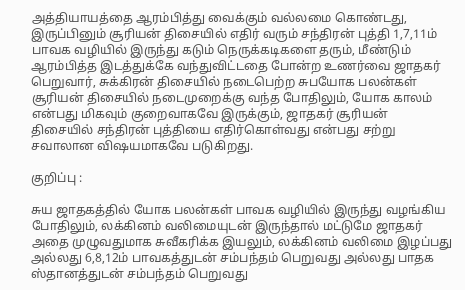அத்தியாயத்தை ஆரம்பித்து வைக்கும் வல்லமை கொண்டது, இருப்பினும் சூரியன் திசையில் எதிர் வரும் சந்திரன் புத்தி 1,7,11ம் பாவக வழியில் இருந்து கடும் நெருக்கடிகளை தரும், மீண்டும் ஆரம்பித்த இடத்துக்கே வந்துவிட்டதை போன்ற உணர்வை ஜாதகர் பெறுவார், சுக்கிரன் திசையில் நடைபெற்ற சுபயோக பலன்கள் சூரியன் திசையில் நடைமுறைக்கு வந்த போதிலும், யோக காலம் என்பது மிகவும் குறைவாகவே இருக்கும், ஜாதகர் சூரியன் திசையில் சந்திரன் புத்தியை எதிர்கொள்வது என்பது சற்று சவாலான விஷயமாகவே படுகிறது.

குறிப்பு :

சுய ஜாதகத்தில் யோக பலன்கள் பாவக வழியில் இருந்து வழங்கிய போதிலும், லக்கினம் வலிமையுடன் இருந்தால் மட்டுமே ஜாதகர் அதை முழுவதுமாக சுவீகரிக்க இயலும், லக்கினம் வலிமை இழப்பது அல்லது 6,8,12ம் பாவகத்துடன் சம்பந்தம் பெறுவது அல்லது பாதக ஸ்தானத்துடன் சம்பந்தம் பெறுவது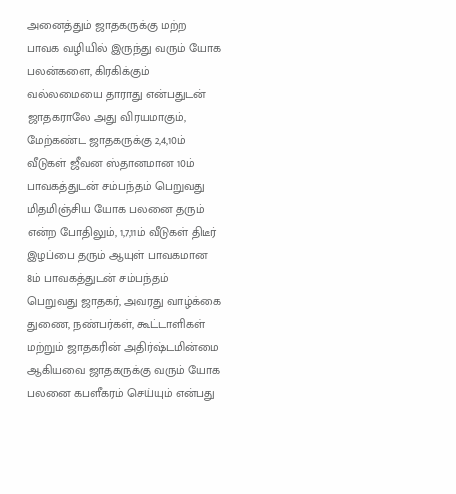அனைத்தும் ஜாதகருக்கு மற்ற பாவக வழியில் இருந்து வரும் யோக பலன்களை, கிரகிக்கும் வல்லமையை தாராது என்பதுடன் ஜாதகராலே அது விரயமாகும், மேற்கண்ட ஜாதகருக்கு 2,4,10ம் வீடுகள் ஜீவன ஸ்தானமான 10ம் பாவகத்துடன் சம்பந்தம் பெறுவது மிதமிஞ்சிய யோக பலனை தரும் என்ற போதிலும், 1,7,11ம் வீடுகள் திடீர் இழப்பை தரும் ஆயுள் பாவகமான 8ம் பாவகத்துடன் சம்பந்தம் பெறுவது ஜாதகர், அவரது வாழ்க்கை துணை, நண்பர்கள், கூட்டாளிகள் மற்றும் ஜாதகரின் அதிர்ஷ்டமின்மை ஆகியவை ஜாதகருக்கு வரும் யோக பலனை கபளீகரம் செய்யும் என்பது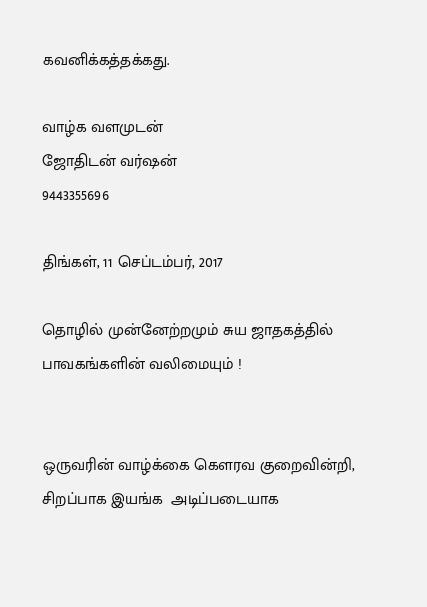கவனிக்கத்தக்கது.

வாழ்க வளமுடன்
ஜோதிடன் வர்ஷன்
9443355696

திங்கள், 11 செப்டம்பர், 2017

தொழில் முன்னேற்றமும் சுய ஜாதகத்தில் பாவகங்களின் வலிமையும் !


ஒருவரின் வாழ்க்கை கௌரவ குறைவின்றி, சிறப்பாக இயங்க  அடிப்படையாக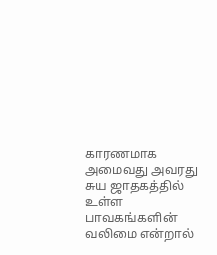காரணமாக அமைவது அவரது சுய ஜாதகத்தில் உள்ள பாவகங்களின் வலிமை என்றால்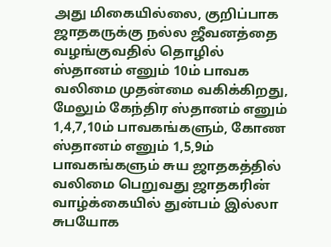அது மிகையில்லை, குறிப்பாக ஜாதகருக்கு நல்ல ஜீவனத்தை வழங்குவதில் தொழில் ஸ்தானம் எனும் 10ம் பாவக வலிமை முதன்மை வகிக்கிறது, மேலும் கேந்திர ஸ்தானம் எனும் 1,4,7,10ம் பாவகங்களும், கோண ஸ்தானம் எனும் 1,5,9ம் பாவகங்களும் சுய ஜாதகத்தில் வலிமை பெறுவது ஜாதகரின் வாழ்க்கையில் துன்பம் இல்லா சுபயோக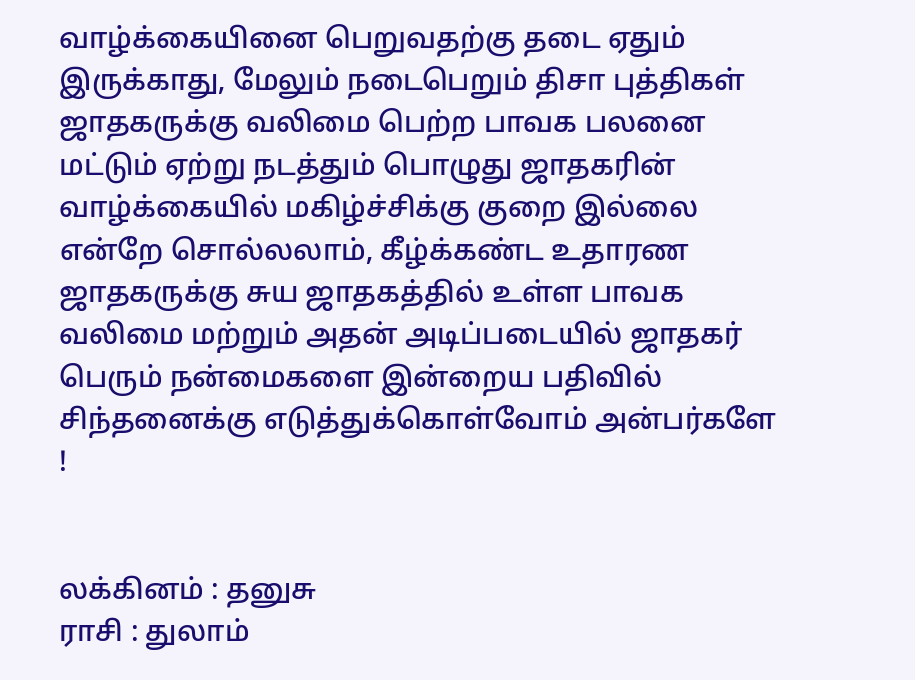வாழ்க்கையினை பெறுவதற்கு தடை ஏதும்  இருக்காது, மேலும் நடைபெறும் திசா புத்திகள் ஜாதகருக்கு வலிமை பெற்ற பாவக பலனை மட்டும் ஏற்று நடத்தும் பொழுது ஜாதகரின் வாழ்க்கையில் மகிழ்ச்சிக்கு குறை இல்லை என்றே சொல்லலாம், கீழ்க்கண்ட உதாரண ஜாதகருக்கு சுய ஜாதகத்தில் உள்ள பாவக வலிமை மற்றும் அதன் அடிப்படையில் ஜாதகர் பெரும் நன்மைகளை இன்றைய பதிவில் சிந்தனைக்கு எடுத்துக்கொள்வோம் அன்பர்களே !


லக்கினம் : தனுசு
ராசி : துலாம்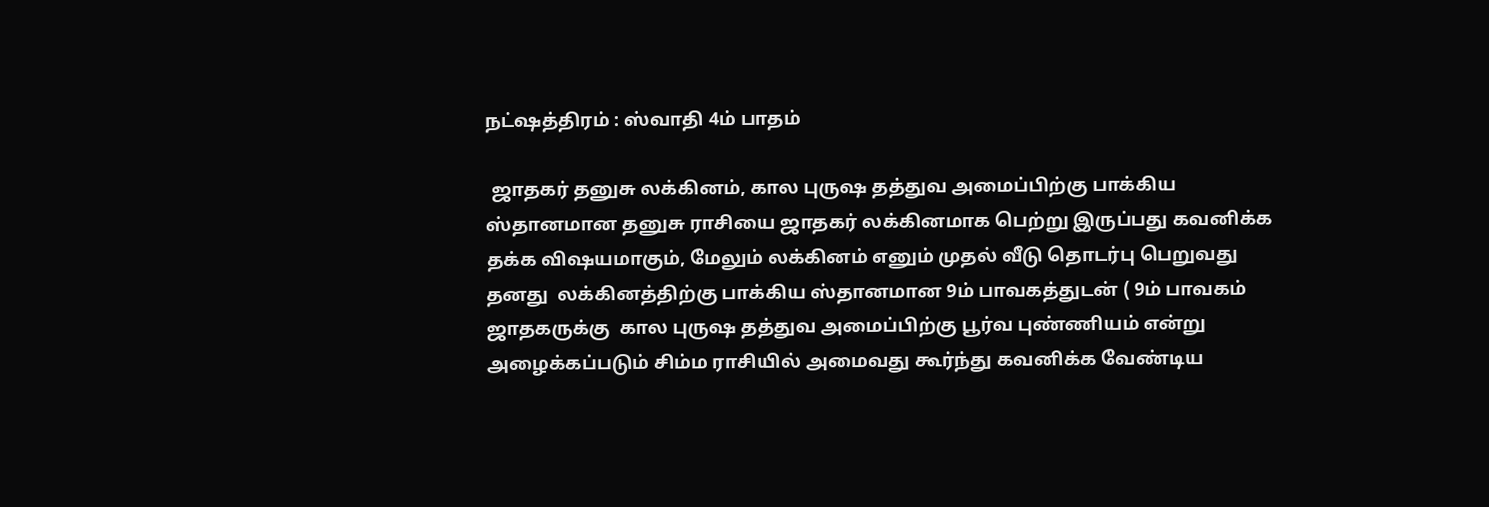நட்ஷத்திரம் : ஸ்வாதி 4ம் பாதம்

 ஜாதகர் தனுசு லக்கினம், கால புருஷ தத்துவ அமைப்பிற்கு பாக்கிய ஸ்தானமான தனுசு ராசியை ஜாதகர் லக்கினமாக பெற்று இருப்பது கவனிக்க தக்க விஷயமாகும், மேலும் லக்கினம் எனும் முதல் வீடு தொடர்பு பெறுவது தனது  லக்கினத்திற்கு பாக்கிய ஸ்தானமான 9ம் பாவகத்துடன் ( 9ம் பாவகம் ஜாதகருக்கு  கால புருஷ தத்துவ அமைப்பிற்கு பூர்வ புண்ணியம் என்று அழைக்கப்படும் சிம்ம ராசியில் அமைவது கூர்ந்து கவனிக்க வேண்டிய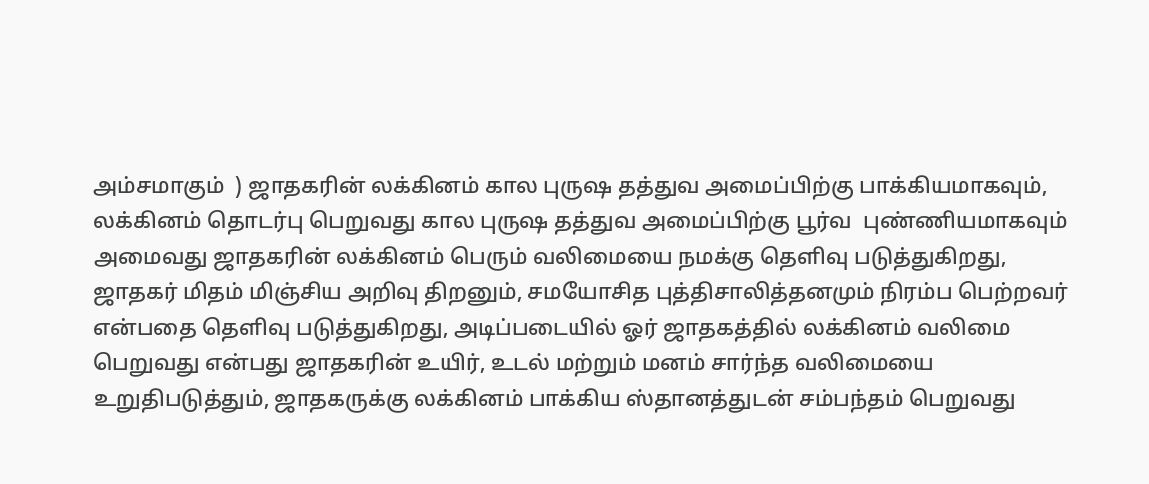அம்சமாகும்  ) ஜாதகரின் லக்கினம் கால புருஷ தத்துவ அமைப்பிற்கு பாக்கியமாகவும், லக்கினம் தொடர்பு பெறுவது கால புருஷ தத்துவ அமைப்பிற்கு பூர்வ  புண்ணியமாகவும் அமைவது ஜாதகரின் லக்கினம் பெரும் வலிமையை நமக்கு தெளிவு படுத்துகிறது, ஜாதகர் மிதம் மிஞ்சிய அறிவு திறனும், சமயோசித புத்திசாலித்தனமும் நிரம்ப பெற்றவர் என்பதை தெளிவு படுத்துகிறது, அடிப்படையில் ஓர் ஜாதகத்தில் லக்கினம் வலிமை பெறுவது என்பது ஜாதகரின் உயிர், உடல் மற்றும் மனம் சார்ந்த வலிமையை உறுதிபடுத்தும், ஜாதகருக்கு லக்கினம் பாக்கிய ஸ்தானத்துடன் சம்பந்தம் பெறுவது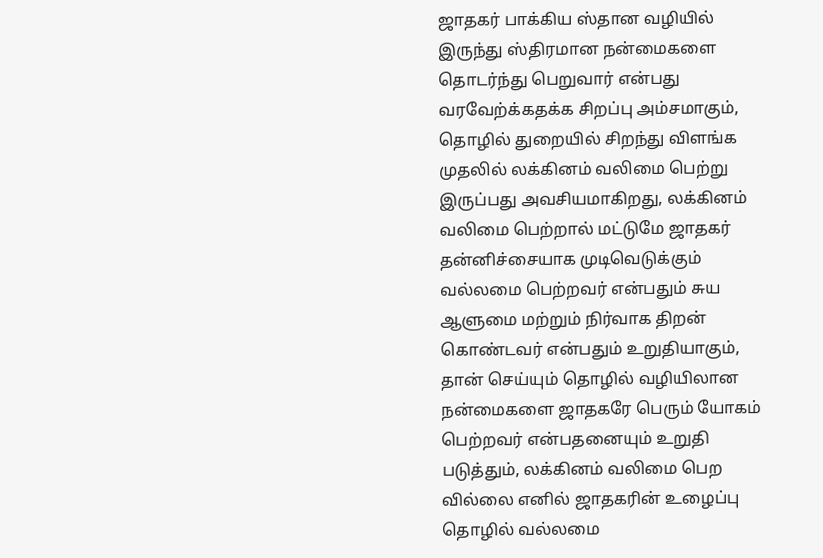ஜாதகர் பாக்கிய ஸ்தான வழியில் இருந்து ஸ்திரமான நன்மைகளை தொடர்ந்து பெறுவார் என்பது வரவேற்க்கதக்க சிறப்பு அம்சமாகும், தொழில் துறையில் சிறந்து விளங்க முதலில் லக்கினம் வலிமை பெற்று இருப்பது அவசியமாகிறது, லக்கினம் வலிமை பெற்றால் மட்டுமே ஜாதகர் தன்னிச்சையாக முடிவெடுக்கும் வல்லமை பெற்றவர் என்பதும் சுய ஆளுமை மற்றும் நிர்வாக திறன் கொண்டவர் என்பதும் உறுதியாகும், தான் செய்யும் தொழில் வழியிலான நன்மைகளை ஜாதகரே பெரும் யோகம் பெற்றவர் என்பதனையும் உறுதி படுத்தும், லக்கினம் வலிமை பெற வில்லை எனில் ஜாதகரின் உழைப்பு தொழில் வல்லமை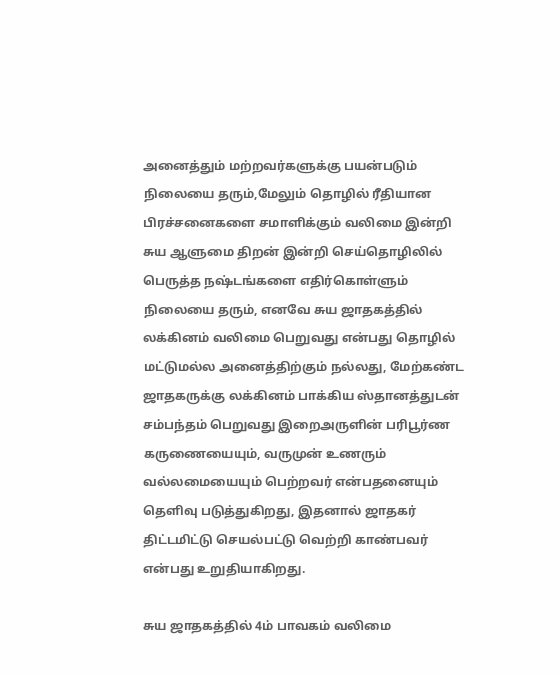அனைத்தும் மற்றவர்களுக்கு பயன்படும் நிலையை தரும்,மேலும் தொழில் ரீதியான பிரச்சனைகளை சமாளிக்கும் வலிமை இன்றி சுய ஆளுமை திறன் இன்றி செய்தொழிலில் பெருத்த நஷ்டங்களை எதிர்கொள்ளும் நிலையை தரும், எனவே சுய ஜாதகத்தில் லக்கினம் வலிமை பெறுவது என்பது தொழில் மட்டுமல்ல அனைத்திற்கும் நல்லது, மேற்கண்ட ஜாதகருக்கு லக்கினம் பாக்கிய ஸ்தானத்துடன் சம்பந்தம் பெறுவது இறைஅருளின் பரிபூர்ண கருணையையும், வருமுன் உணரும் வல்லமையையும் பெற்றவர் என்பதனையும் தெளிவு படுத்துகிறது, இதனால் ஜாதகர் திட்டமிட்டு செயல்பட்டு வெற்றி காண்பவர் என்பது உறுதியாகிறது.

சுய ஜாதகத்தில் 4ம் பாவகம் வலிமை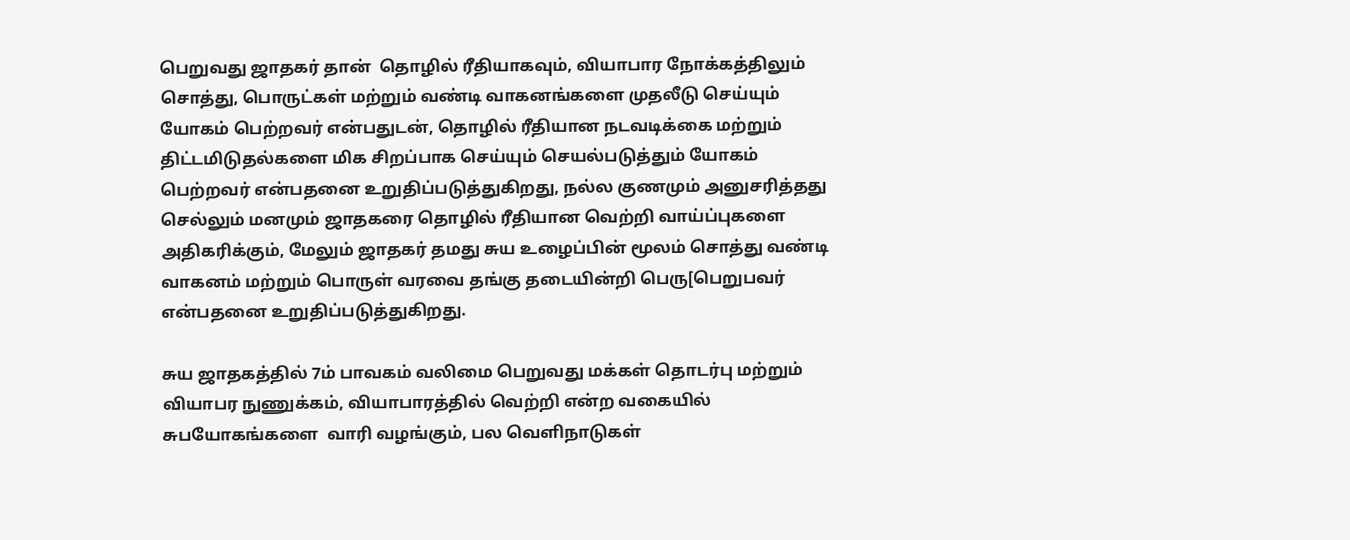பெறுவது ஜாதகர் தான்  தொழில் ரீதியாகவும், வியாபார நோக்கத்திலும் சொத்து, பொருட்கள் மற்றும் வண்டி வாகனங்களை முதலீடு செய்யும் யோகம் பெற்றவர் என்பதுடன், தொழில் ரீதியான நடவடிக்கை மற்றும் திட்டமிடுதல்களை மிக சிறப்பாக செய்யும் செயல்படுத்தும் யோகம் பெற்றவர் என்பதனை உறுதிப்படுத்துகிறது, நல்ல குணமும் அனுசரித்தது செல்லும் மனமும் ஜாதகரை தொழில் ரீதியான வெற்றி வாய்ப்புகளை அதிகரிக்கும், மேலும் ஜாதகர் தமது சுய உழைப்பின் மூலம் சொத்து வண்டி வாகனம் மற்றும் பொருள் வரவை தங்கு தடையின்றி பெரு[பெறுபவர் என்பதனை உறுதிப்படுத்துகிறது.

சுய ஜாதகத்தில் 7ம் பாவகம் வலிமை பெறுவது மக்கள் தொடர்பு மற்றும் வியாபர நுணுக்கம், வியாபாரத்தில் வெற்றி என்ற வகையில் சுபயோகங்களை  வாரி வழங்கும், பல வெளிநாடுகள்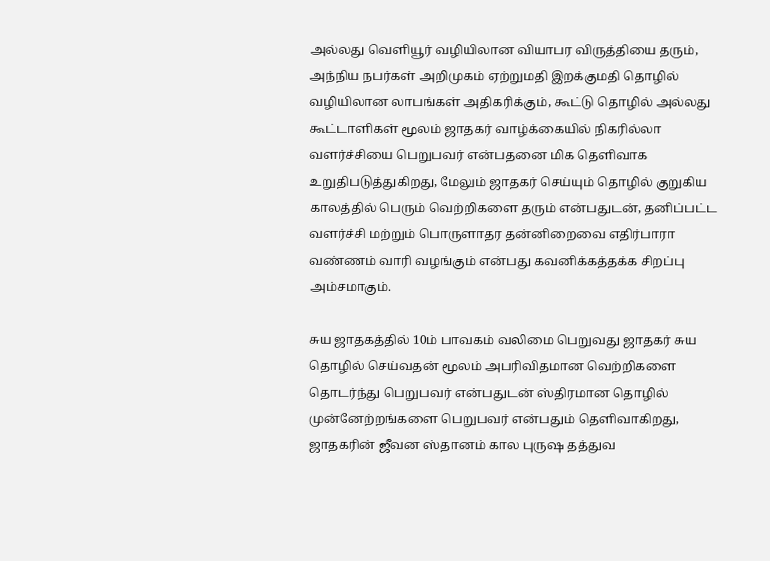அல்லது வெளியூர் வழியிலான வியாபர விருத்தியை தரும், அந்நிய நபர்கள் அறிமுகம் ஏற்றுமதி இறக்குமதி தொழில் வழியிலான லாபங்கள் அதிகரிக்கும், கூட்டு தொழில் அல்லது கூட்டாளிகள் மூலம் ஜாதகர் வாழ்க்கையில் நிகரில்லா வளர்ச்சியை பெறுபவர் என்பதனை மிக தெளிவாக உறுதிபடுத்துகிறது, மேலும் ஜாதகர் செய்யும் தொழில் குறுகிய காலத்தில் பெரும் வெற்றிகளை தரும் என்பதுடன், தனிப்பட்ட வளர்ச்சி மற்றும் பொருளாதர தன்னிறைவை எதிர்பாரா வண்ணம் வாரி வழங்கும் என்பது கவனிக்கத்தக்க சிறப்பு அம்சமாகும்.

சுய ஜாதகத்தில் 10ம் பாவகம் வலிமை பெறுவது ஜாதகர் சுய தொழில் செய்வதன் மூலம் அபரிவிதமான வெற்றிகளை தொடர்ந்து பெறுபவர் என்பதுடன் ஸ்திரமான தொழில் முன்னேற்றங்களை பெறுபவர் என்பதும் தெளிவாகிறது, ஜாதகரின் ஜீவன ஸ்தானம் கால புருஷ தத்துவ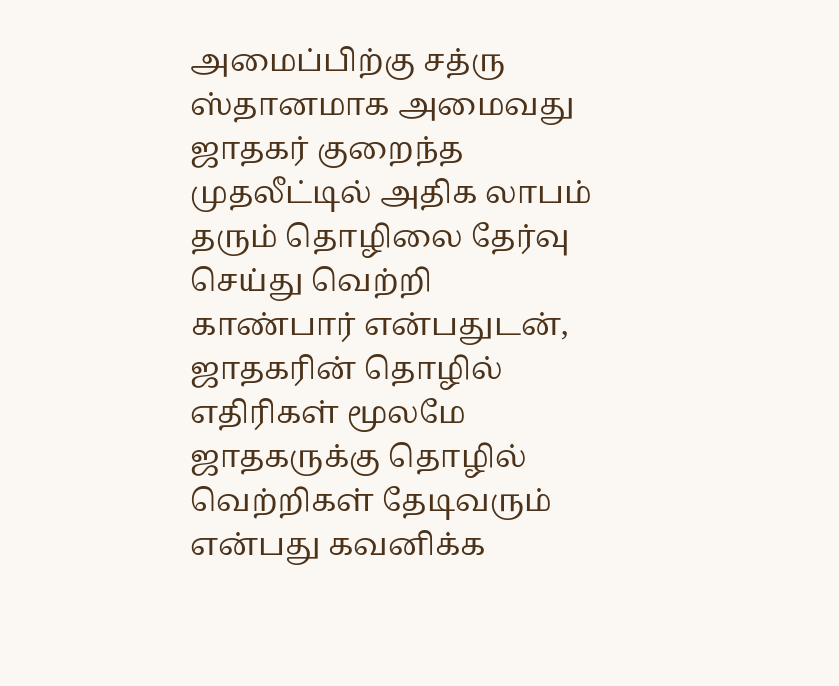அமைப்பிற்கு சத்ரு ஸ்தானமாக அமைவது ஜாதகர் குறைந்த முதலீட்டில் அதிக லாபம் தரும் தொழிலை தேர்வு செய்து வெற்றி காண்பார் என்பதுடன், ஜாதகரின் தொழில் எதிரிகள் மூலமே ஜாதகருக்கு தொழில் வெற்றிகள் தேடிவரும் என்பது கவனிக்க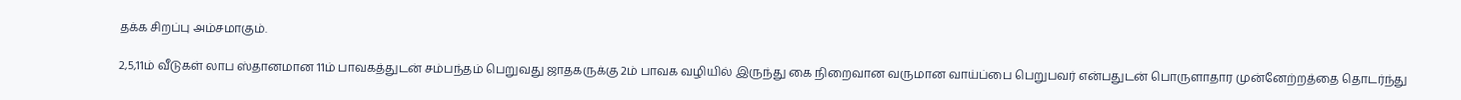தக்க சிறப்பு அம்சமாகும்.

2,5,11ம் வீடுகள் லாப ஸ்தானமான 11ம் பாவகத்துடன் சம்பந்தம் பெறுவது ஜாதகருக்கு 2ம் பாவக வழியில் இருந்து கை நிறைவான வருமான வாய்ப்பை பெறுபவர் என்பதுடன் பொருளாதார முன்னேற்றத்தை தொடர்ந்து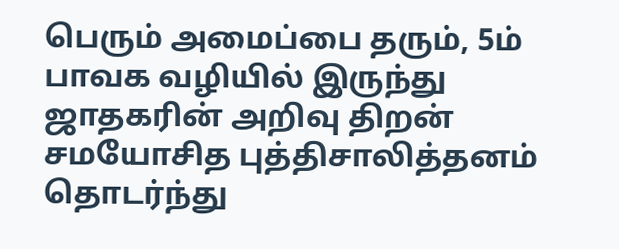பெரும் அமைப்பை தரும், 5ம் பாவக வழியில் இருந்து ஜாதகரின் அறிவு திறன் சமயோசித புத்திசாலித்தனம் தொடர்ந்து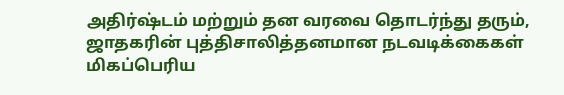அதிர்ஷ்டம் மற்றும் தன வரவை தொடர்ந்து தரும், ஜாதகரின் புத்திசாலித்தனமான நடவடிக்கைகள் மிகப்பெரிய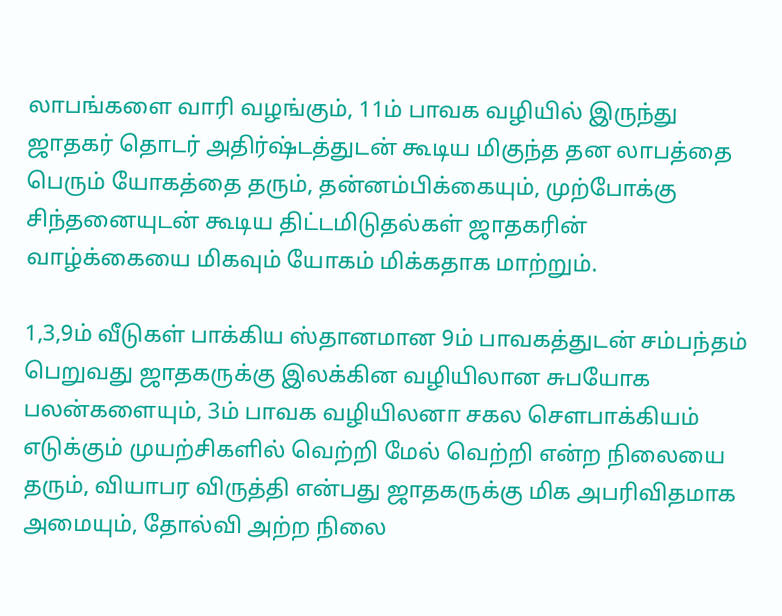லாபங்களை வாரி வழங்கும், 11ம் பாவக வழியில் இருந்து ஜாதகர் தொடர் அதிர்ஷ்டத்துடன் கூடிய மிகுந்த தன லாபத்தை பெரும் யோகத்தை தரும், தன்னம்பிக்கையும், முற்போக்கு சிந்தனையுடன் கூடிய திட்டமிடுதல்கள் ஜாதகரின் வாழ்க்கையை மிகவும் யோகம் மிக்கதாக மாற்றும்.

1,3,9ம் வீடுகள் பாக்கிய ஸ்தானமான 9ம் பாவகத்துடன் சம்பந்தம் பெறுவது ஜாதகருக்கு இலக்கின வழியிலான சுபயோக பலன்களையும், 3ம் பாவக வழியிலனா சகல சௌபாக்கியம் எடுக்கும் முயற்சிகளில் வெற்றி மேல் வெற்றி என்ற நிலையை தரும், வியாபர விருத்தி என்பது ஜாதகருக்கு மிக அபரிவிதமாக அமையும், தோல்வி அற்ற நிலை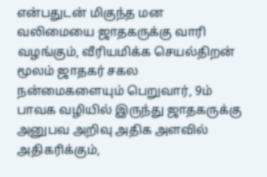என்பதுடன் மிகுந்த மன வலிமையை ஜாதகருக்கு வாரி வழங்கும், வீரியமிக்க செயல்திறன் மூலம் ஜாதகர் சகல நன்மைகளையும் பெறுவார், 9ம் பாவக வழியில் இருந்து ஜாதகருக்கு அனுபவ அறிவு அதிக அளவில் அதிகரிக்கும்,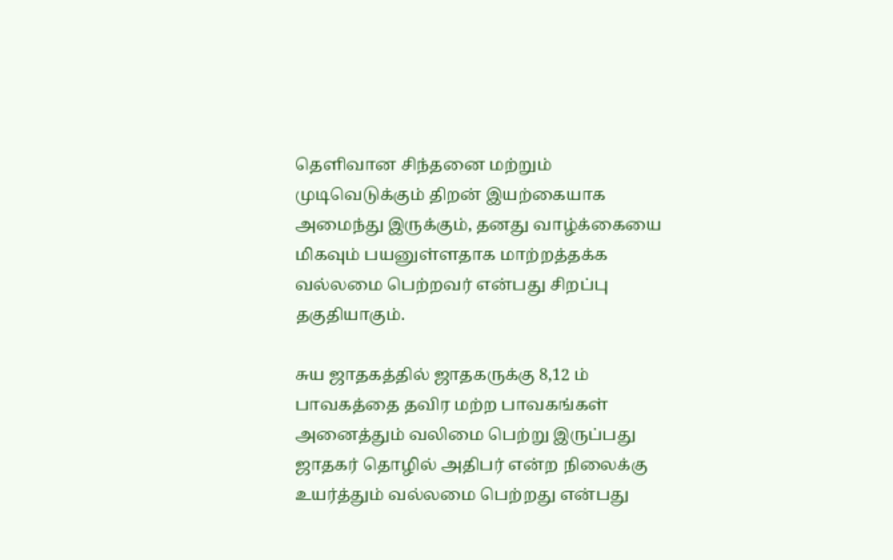தெளிவான சிந்தனை மற்றும் முடிவெடுக்கும் திறன் இயற்கையாக அமைந்து இருக்கும், தனது வாழ்க்கையை மிகவும் பயனுள்ளதாக மாற்றத்தக்க வல்லமை பெற்றவர் என்பது சிறப்பு தகுதியாகும்.

சுய ஜாதகத்தில் ஜாதகருக்கு 8,12 ம் பாவகத்தை தவிர மற்ற பாவகங்கள் அனைத்தும் வலிமை பெற்று இருப்பது ஜாதகர் தொழில் அதிபர் என்ற நிலைக்கு உயர்த்தும் வல்லமை பெற்றது என்பது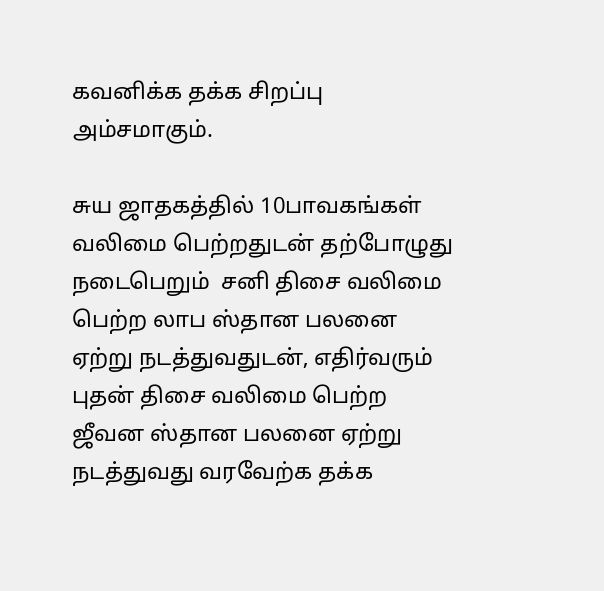கவனிக்க தக்க சிறப்பு அம்சமாகும்.

சுய ஜாதகத்தில் 10பாவகங்கள் வலிமை பெற்றதுடன் தற்போழுது  நடைபெறும்  சனி திசை வலிமை பெற்ற லாப ஸ்தான பலனை ஏற்று நடத்துவதுடன், எதிர்வரும் புதன் திசை வலிமை பெற்ற ஜீவன ஸ்தான பலனை ஏற்று நடத்துவது வரவேற்க தக்க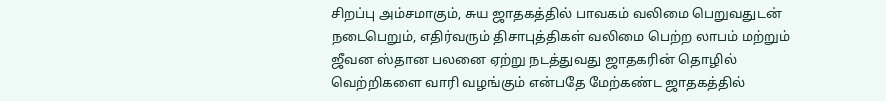சிறப்பு அம்சமாகும், சுய ஜாதகத்தில் பாவகம் வலிமை பெறுவதுடன் நடைபெறும், எதிர்வரும் திசாபுத்திகள் வலிமை பெற்ற லாபம் மற்றும் ஜீவன ஸ்தான பலனை ஏற்று நடத்துவது ஜாதகரின் தொழில் வெற்றிகளை வாரி வழங்கும் என்பதே மேற்கண்ட ஜாதகத்தில்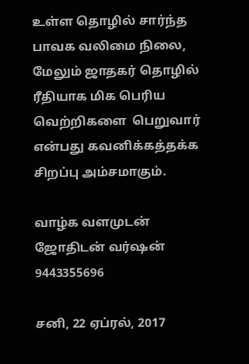உள்ள தொழில் சார்ந்த பாவக வலிமை நிலை, மேலும் ஜாதகர் தொழில் ரீதியாக மிக பெரிய வெற்றிகளை  பெறுவார் என்பது கவனிக்கத்தக்க சிறப்பு அம்சமாகும்.

வாழ்க வளமுடன்
ஜோதிடன் வர்ஷன்
9443355696

சனி, 22 ஏப்ரல், 2017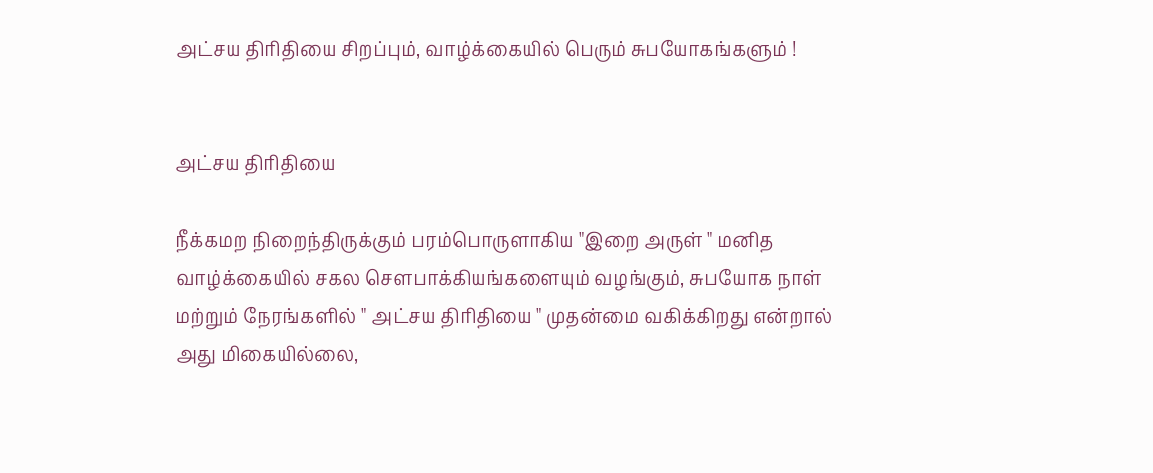அட்சய திரிதியை சிறப்பும், வாழ்க்கையில் பெரும் சுபயோகங்களும் !


அட்சய திரிதியை

நீக்கமற நிறைந்திருக்கும் பரம்பொருளாகிய "இறை அருள் " மனித வாழ்க்கையில் சகல சௌபாக்கியங்களையும் வழங்கும், சுபயோக நாள் மற்றும் நேரங்களில் " அட்சய திரிதியை " முதன்மை வகிக்கிறது என்றால் அது மிகையில்லை,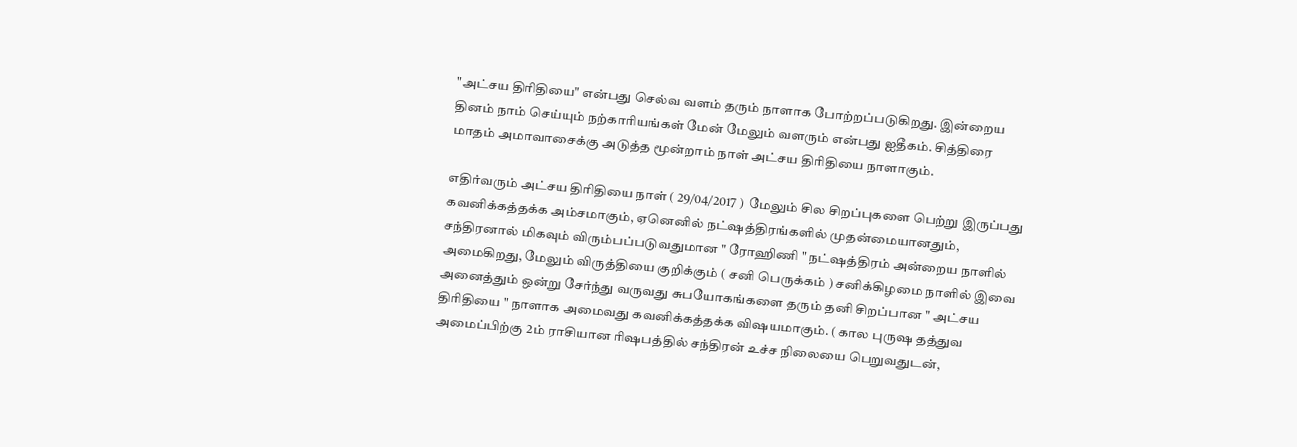"அட்சய திரிதியை" என்பது செல்வ வளம் தரும் நாளாக போற்றப்படுகிறது. இன்றைய தினம் நாம் செய்யும் நற்காரியங்கள் மேன் மேலும் வளரும் என்பது ஐதீகம். சித்திரை மாதம் அமாவாசைக்கு அடுத்த மூன்றாம் நாள் அட்சய திரிதியை நாளாகும்.

எதிர்வரும் அட்சய திரிதியை நாள் ( 29/04/2017 )  மேலும் சில சிறப்புகளை பெற்று இருப்பது கவனிக்கத்தக்க அம்சமாகும், ஏனெனில் நட்ஷத்திரங்களில் முதன்மையானதும், சந்திரனால் மிகவும் விரும்பப்படுவதுமான " ரோஹிணி " நட்ஷத்திரம் அன்றைய நாளில் அமைகிறது, மேலும் விருத்தியை குறிக்கும் ( சனி பெருக்கம் ) சனிக்கிழமை நாளில் இவை அனைத்தும் ஒன்று சேர்ந்து வருவது சுபயோகங்களை தரும் தனி சிறப்பான " அட்சய திரிதியை " நாளாக அமைவது கவனிக்கத்தக்க விஷயமாகும். ( கால புருஷ தத்துவ அமைப்பிற்கு 2ம் ராசியான ரிஷபத்தில் சந்திரன் உச்ச நிலையை பெறுவதுடன்,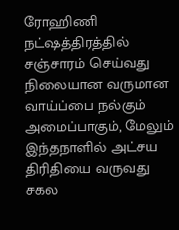ரோஹிணி நட்ஷத்திரத்தில் சஞ்சாரம் செய்வது நிலையான வருமான வாய்ப்பை நல்கும் அமைப்பாகும், மேலும் இந்தநாளில் அட்சய திரிதியை வருவது சகல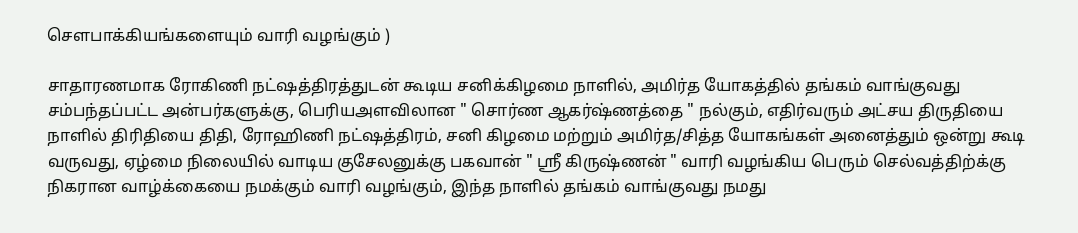சௌபாக்கியங்களையும் வாரி வழங்கும் )

சாதாரணமாக ரோகிணி நட்ஷத்திரத்துடன் கூடிய சனிக்கிழமை நாளில், அமிர்த யோகத்தில் தங்கம் வாங்குவது சம்பந்தப்பட்ட அன்பர்களுக்கு, பெரியஅளவிலான " சொர்ண ஆகர்ஷ்ணத்தை " நல்கும், எதிர்வரும் அட்சய திருதியை நாளில் திரிதியை திதி, ரோஹிணி நட்ஷத்திரம், சனி கிழமை மற்றும் அமிர்த/சித்த யோகங்கள் அனைத்தும் ஒன்று கூடி வருவது, ஏழ்மை நிலையில் வாடிய குசேலனுக்கு பகவான் " ஸ்ரீ கிருஷ்ணன் " வாரி வழங்கிய பெரும் செல்வத்திற்க்கு நிகரான வாழ்க்கையை நமக்கும் வாரி வழங்கும், இந்த நாளில் தங்கம் வாங்குவது நமது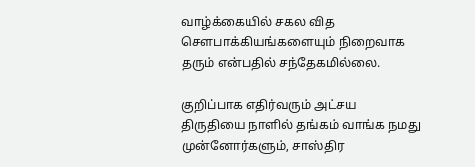வாழ்க்கையில் சகல வித சௌபாக்கியங்களையும் நிறைவாக தரும் என்பதில் சந்தேகமில்லை.

குறிப்பாக எதிர்வரும் அட்சய திருதியை நாளில் தங்கம் வாங்க நமது முன்னோர்களும், சாஸ்திர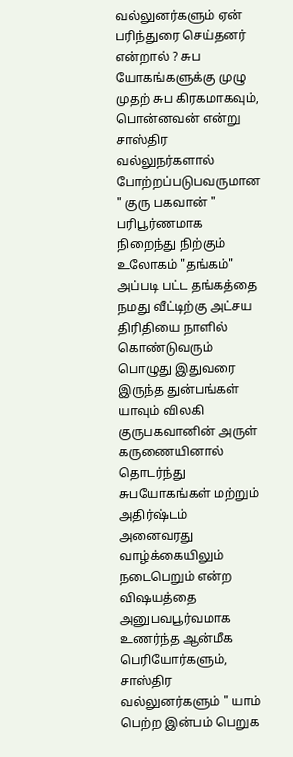வல்லுனர்களும் ஏன் பரிந்துரை செய்தனர் என்றால் ? சுப யோகங்களுக்கு முழு முதற் சுப கிரகமாகவும், பொன்னவன் என்று சாஸ்திர வல்லுநர்களால் போற்றப்படுபவருமான " குரு பகவான் " பரிபூர்ணமாக நிறைந்து நிற்கும் உலோகம் "தங்கம்" அப்படி பட்ட தங்கத்தை நமது வீட்டிற்கு அட்சய திரிதியை நாளில் கொண்டுவரும் பொழுது இதுவரை இருந்த துன்பங்கள் யாவும் விலகி குருபகவானின் அருள் கருணையினால் தொடர்ந்து சுபயோகங்கள் மற்றும் அதிர்ஷ்டம் அனைவரது வாழ்க்கையிலும் நடைபெறும் என்ற விஷயத்தை அனுபவபூர்வமாக உணர்ந்த ஆன்மீக பெரியோர்களும், சாஸ்திர வல்லுனர்களும் " யாம் பெற்ற இன்பம் பெறுக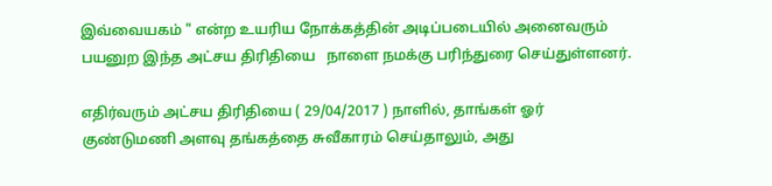இவ்வையகம் " என்ற உயரிய நோக்கத்தின் அடிப்படையில் அனைவரும் பயனுற இந்த அட்சய திரிதியை   நாளை நமக்கு பரிந்துரை செய்துள்ளனர்.

எதிர்வரும் அட்சய திரிதியை ( 29/04/2017 ) நாளில், தாங்கள் ஓர் குண்டுமணி அளவு தங்கத்தை சுவீகாரம் செய்தாலும், அது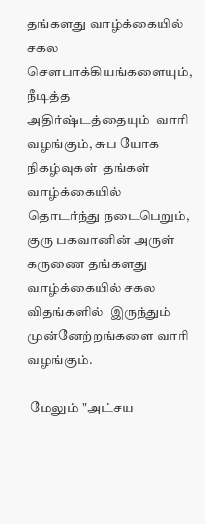தங்களது வாழ்க்கையில் சகல சௌபாக்கியங்களையும், நீடித்த அதிர்ஷ்டத்தையும்  வாரி வழங்கும், சுப யோக நிகழ்வுகள்  தங்கள் வாழ்க்கையில் தொடர்ந்து நடைபெறும், குரு பகவானின் அருள் கருணை தங்களது வாழ்க்கையில் சகல விதங்களில்  இருந்தும் முன்னேற்றங்களை வாரி வழங்கும்.

 மேலும் "அட்சய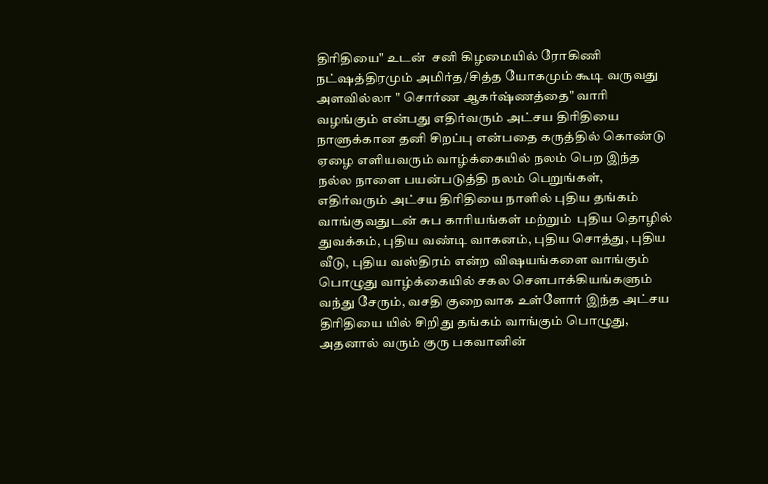திரிதியை" உடன்  சனி கிழமையில் ரோகிணி நட்ஷத்திரமும் அமிர்த/சித்த யோகமும் கூடி வருவது அளவில்லா " சொர்ண ஆகர்ஷ்ணத்தை" வாரி வழங்கும் என்பது எதிர்வரும் அட்சய திரிதியை நாளுக்கான தனி சிறப்பு என்பதை கருத்தில் கொண்டு ஏழை எளியவரும் வாழ்க்கையில் நலம் பெற இந்த நல்ல நாளை பயன்படுத்தி நலம் பெறுங்கள், எதிர்வரும் அட்சய திரிதியை நாளில் புதிய தங்கம் வாங்குவதுடன் சுப காரியங்கள் மற்றும்  புதிய தொழில் துவக்கம், புதிய வண்டி வாகனம், புதிய சொத்து, புதிய வீடு, புதிய வஸ்திரம் என்ற விஷயங்களை வாங்கும் பொழுது வாழ்க்கையில் சகல சௌபாக்கியங்களும் வந்து சேரும், வசதி குறைவாக உள்ளோர் இந்த அட்சய திரிதியை யில் சிறிது தங்கம் வாங்கும் பொழுது,  அதனால் வரும் குரு பகவானின்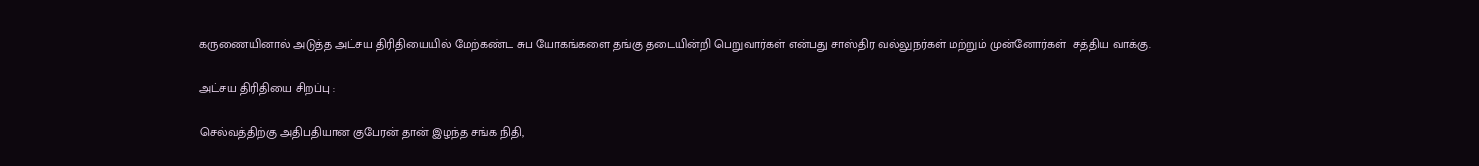கருணையினால் அடுத்த அட்சய திரிதியையில் மேற்கண்ட சுப யோகங்களை தங்கு தடையின்றி பெறுவார்கள் என்பது சாஸ்திர வல்லுநர்கள் மற்றும் முன்னோர்கள்  சத்திய வாக்கு.

அட்சய திரிதியை சிறப்பு :

செல்வத்திற்கு அதிபதியான குபேரன் தான் இழந்த சங்க நிதி,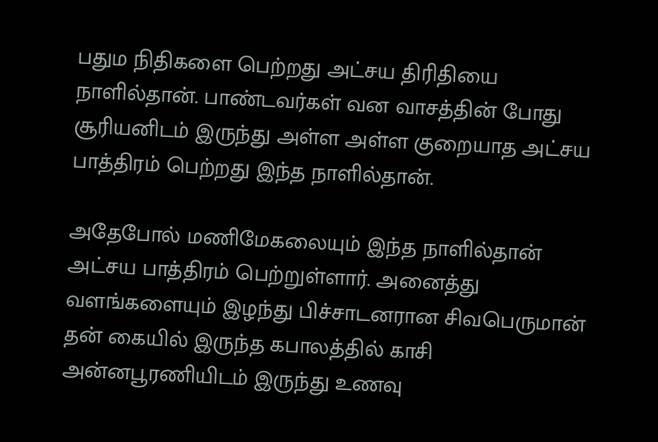பதும நிதிகளை பெற்றது அட்சய திரிதியை நாளில்தான். பாண்டவர்கள் வன வாசத்தின் போது சூரியனிடம் இருந்து அள்ள அள்ள குறையாத அட்சய பாத்திரம் பெற்றது இந்த நாளில்தான்.

அதேபோல் மணிமேகலையும் இந்த நாளில்தான் அட்சய பாத்திரம் பெற்றுள்ளார். அனைத்து வளங்களையும் இழந்து பிச்சாடனரான சிவபெருமான் தன் கையில் இருந்த கபாலத்தில் காசி அன்னபூரணியிடம் இருந்து உணவு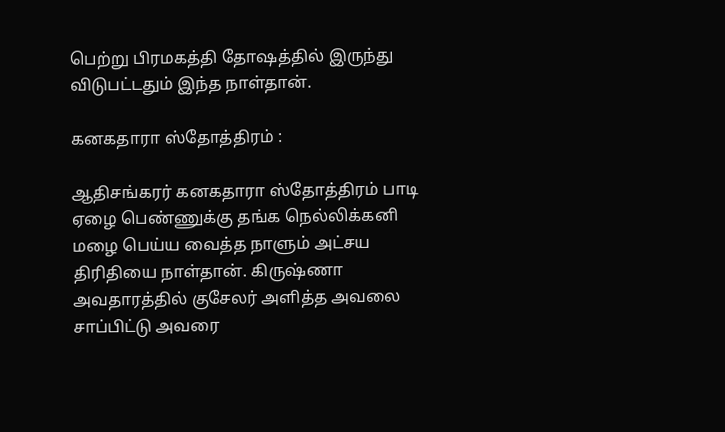பெற்று பிரமகத்தி தோஷத்தில் இருந்து விடுபட்டதும் இந்த நாள்தான்.

கனகதாரா ஸ்தோத்திரம் :

ஆதிசங்கரர் கனகதாரா ஸ்தோத்திரம் பாடி ஏழை பெண்ணுக்கு தங்க நெல்லிக்கனி மழை பெய்ய வைத்த நாளும் அட்சய திரிதியை நாள்தான். கிருஷ்ணா அவதாரத்தில் குசேலர் அளித்த அவலை சாப்பிட்டு அவரை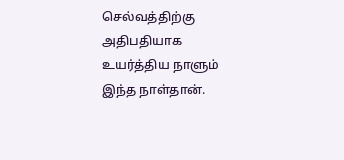செல்வத்திற்கு அதிபதியாக உயர்த்திய நாளும் இந்த நாள்தான்.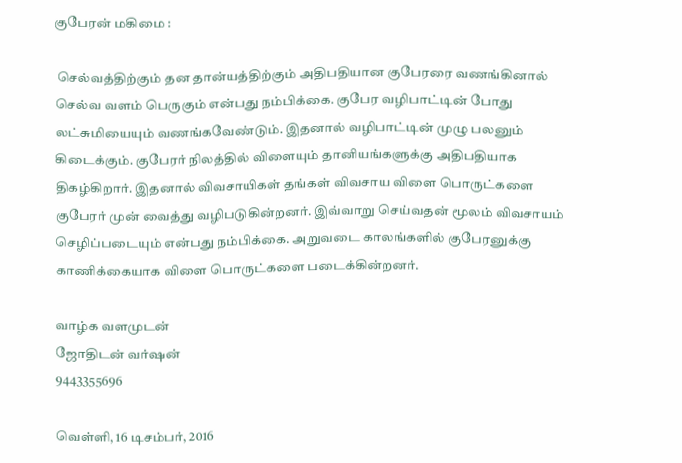குபேரன் மகிமை :

 செல்வத்திற்கும் தன தான்யத்திற்கும் அதிபதியான குபேரரை வணங்கினால் செல்வ வளம் பெருகும் என்பது நம்பிக்கை. குபேர வழிபாட்டின் போது லட்சுமியையும் வணங்கவேண்டும். இதனால் வழிபாட்டின் முழு பலனும் கிடைக்கும். குபேரர் நிலத்தில் விளையும் தானியங்களுக்கு அதிபதியாக திகழ்கிறார். இதனால் விவசாயிகள் தங்கள் விவசாய விளை பொருட்களை குபேரர் முன் வைத்து வழிபடுகின்றனர். இவ்வாறு செய்வதன் மூலம் விவசாயம் செழிப்படையும் என்பது நம்பிக்கை. அறுவடை காலங்களில் குபேரனுக்கு காணிக்கையாக விளை பொருட்களை படைக்கின்றனர்.

வாழ்க வளமுடன்
ஜோதிடன் வர்ஷன்
9443355696

வெள்ளி, 16 டிசம்பர், 2016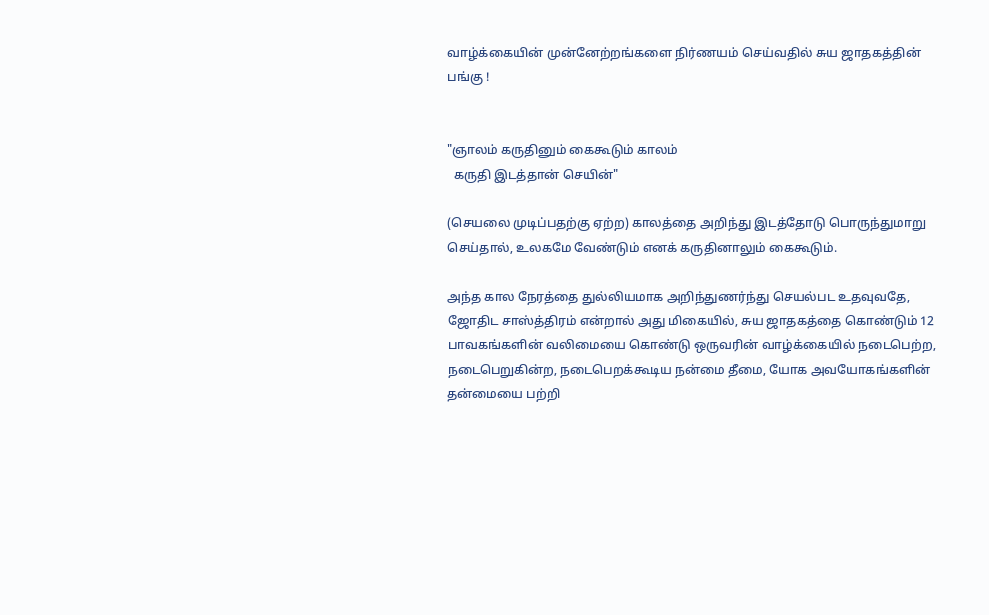வாழ்க்கையின் முன்னேற்றங்களை நிர்ணயம் செய்வதில் சுய ஜாதகத்தின் பங்கு !


"ஞாலம் கருதினும் கைகூடும் காலம்
  கருதி இடத்தான் செயின்"

(செயலை முடிப்பதற்கு ஏற்ற) காலத்தை அறிந்து இடத்தோடு பொருந்துமாறு செய்தால், உலகமே வேண்டும் எனக் கருதினாலும் கைகூடும்.

அந்த கால நேரத்தை துல்லியமாக அறிந்துணர்ந்து செயல்பட உதவுவதே, ஜோதிட சாஸ்த்திரம் என்றால் அது மிகையில், சுய ஜாதகத்தை கொண்டும் 12 பாவகங்களின் வலிமையை கொண்டு ஒருவரின் வாழ்க்கையில் நடைபெற்ற, நடைபெறுகின்ற, நடைபெறக்கூடிய நன்மை தீமை, யோக அவயோகங்களின் தன்மையை பற்றி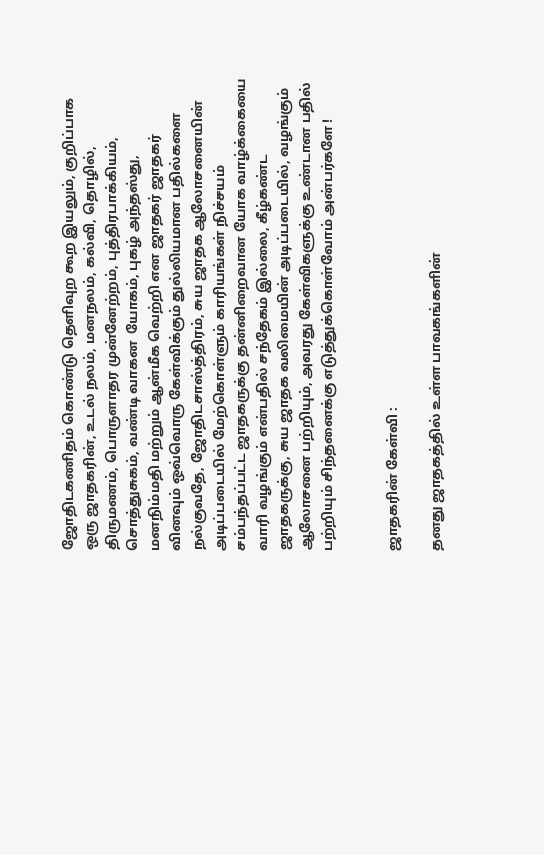ஜோதிடகணிதம் கொண்டு தெளிவுற கூற இயலும், குறிப்பாக ஒரு ஜாதகரின், உடல் நலம், மனநலம், கல்வி, தொழில், திருமணம், பொருளாதர முன்னேற்றம், புத்திரபாக்கியம், சொத்துசுகம், வண்டி வாகன  யோகம், புகழ் அந்தஸ்து, மனநிம்மதி மற்றும் ஆன்மீக வெற்றி என ஜாதகர் ஜாதகர் வினவும் ஒவ்வொரு கேள்விக்கும் துல்லியமான பதில்களை நல்குவதே, ஜோதிடசாஸ்த்திரம், சுய ஜாதக ஆலோசனையின் அடிப்படையில் மேற்கொள்ளும் காரியங்கள் நிச்சயம் சம்பந்தப்பட்ட ஜாதகருக்கு தன்னிறைவான யோக வாழ்க்கையை வாரி வழங்கும் என்பதில் சந்தேகம் இல்லை, கீழ்கண்ட ஜாதகருக்கு, சுய ஜாதக வலிமையின் அடிப்படையில், வழங்கும் ஆலோசனை பற்றியும், அவரது கேள்விகளுக்கு உண்டான பதில் பற்றியும் சிந்தனைக்கு எடுத்துக்கொள்வோம் அன்பர்களே !


ஜாதகரின் கேள்வி :

தனது ஜாதகத்தில் உள்ள பாவகங்களின்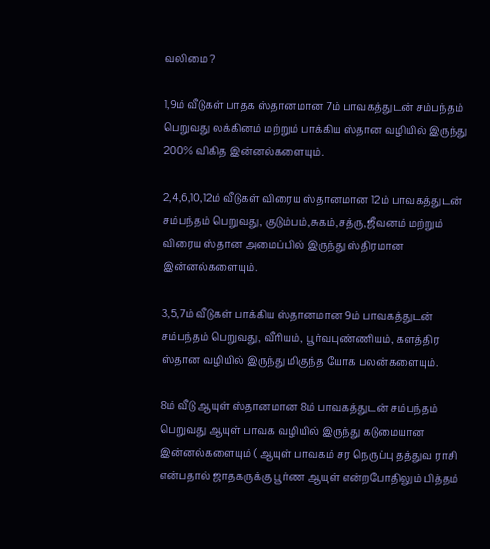வலிமை ?

1,9ம் வீடுகள் பாதக ஸ்தானமான 7ம் பாவகத்துடன் சம்பந்தம் பெறுவது லக்கினம் மற்றும் பாக்கிய ஸ்தான வழியில் இருந்து 200% விகித இன்னல்களையும்.

2,4,6,10,12ம் வீடுகள் விரைய ஸ்தானமான 12ம் பாவகத்துடன் சம்பந்தம் பெறுவது, குடும்பம்,சுகம்,சத்ரு,ஜீவனம் மற்றும் விரைய ஸ்தான அமைப்பில் இருந்து ஸ்திரமான இன்னல்களையும்.

3,5,7ம் வீடுகள் பாக்கிய ஸ்தானமான 9ம் பாவகத்துடன் சம்பந்தம் பெறுவது, வீரியம், பூர்வபுண்ணியம், களத்திர ஸ்தான வழியில் இருந்து மிகுந்த யோக பலன்களையும்.

8ம் வீடு ஆயுள் ஸ்தானமான 8ம் பாவகத்துடன் சம்பந்தம் பெறுவது ஆயுள் பாவக வழியில் இருந்து கடுமையான இன்னல்களையும் ( ஆயுள் பாவகம் சர நெருப்பு தத்துவ ராசி என்பதால் ஜாதகருக்கு பூர்ண ஆயுள் என்றபோதிலும் பித்தம்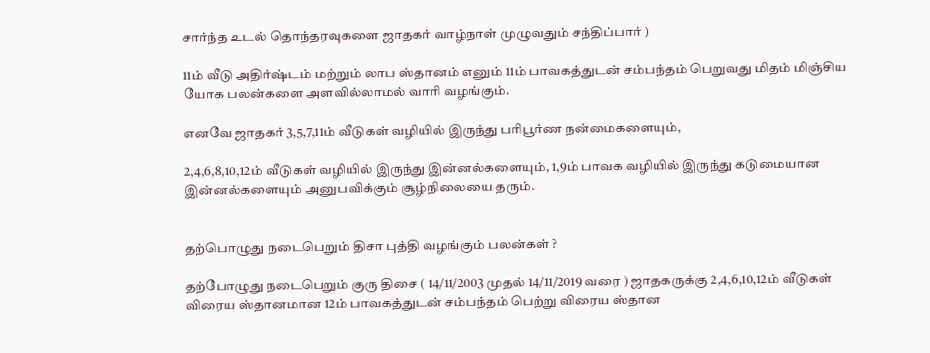சார்ந்த உடல் தொந்தரவுகளை ஜாதகர் வாழ்நாள் முழுவதும் சந்திப்பார் )

11ம் வீடு அதிர்ஷ்டம் மற்றும் லாப ஸ்தானம் எனும் 11ம் பாவகத்துடன் சம்பந்தம் பெறுவது மிதம் மிஞ்சிய யோக பலன்களை அளவில்லாமல் வாரி வழங்கும்.

எனவே ஜாதகர் 3,5,7,11ம் வீடுகள் வழியில் இருந்து பரிபூர்ண நன்மைகளையும்,

2,4,6,8,10,12ம் வீடுகள் வழியில் இருந்து இன்னல்களையும், 1,9ம் பாவக வழியில் இருந்து கடுமையான இன்னல்களையும் அனுபவிக்கும் சூழ்நிலையை தரும்.


தற்பொழுது நடைபெறும் திசா புத்தி வழங்கும் பலன்கள் ?

தற்போழுது நடைபெறும் குரு திசை ( 14/11/2003 முதல் 14/11/2019 வரை ) ஜாதகருக்கு 2,4,6,10,12ம் வீடுகள் விரைய ஸ்தானமான 12ம் பாவகத்துடன் சம்பந்தம் பெற்று விரைய ஸ்தான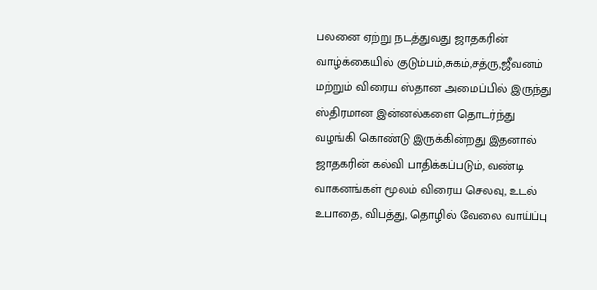பலனை ஏற்று நடத்துவது ஜாதகரின் வாழ்க்கையில் குடும்பம்,சுகம்,சத்ரு,ஜீவனம் மற்றும் விரைய ஸ்தான அமைப்பில் இருந்து ஸ்திரமான இன்னல்களை தொடர்ந்து வழங்கி கொண்டு இருக்கின்றது இதனால் ஜாதகரின் கல்வி பாதிக்கப்படும், வண்டி வாகனங்கள் மூலம் விரைய செலவு, உடல் உபாதை, விபத்து, தொழில் வேலை வாய்ப்பு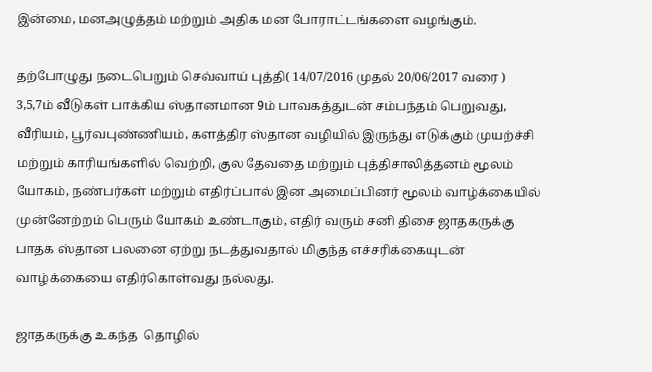இன்மை, மனஅழுத்தம் மற்றும் அதிக மன போராட்டங்களை வழங்கும்.

தற்போழுது நடைபெறும் செவ்வாய் புத்தி( 14/07/2016 முதல் 20/06/2017 வரை ) 3,5,7ம் வீடுகள் பாக்கிய ஸ்தானமான 9ம் பாவகத்துடன் சம்பந்தம் பெறுவது, வீரியம், பூர்வபுண்ணியம், களத்திர ஸ்தான வழியில் இருந்து எடுக்கும் முயற்ச்சி மற்றும் காரியங்களில் வெற்றி, குல தேவதை மற்றும் புத்திசாலித்தனம் மூலம் யோகம், நண்பர்கள் மற்றும் எதிர்ப்பால் இன அமைப்பினர் மூலம் வாழ்க்கையில் முன்னேற்றம் பெரும் யோகம் உண்டாகும், எதிர் வரும் சனி திசை ஜாதகருக்கு பாதக ஸ்தான பலனை ஏற்று நடத்துவதால் மிகுந்த எச்சரிக்கையுடன் வாழ்க்கையை எதிர்கொள்வது நல்லது.

ஜாதகருக்கு உகந்த  தொழில்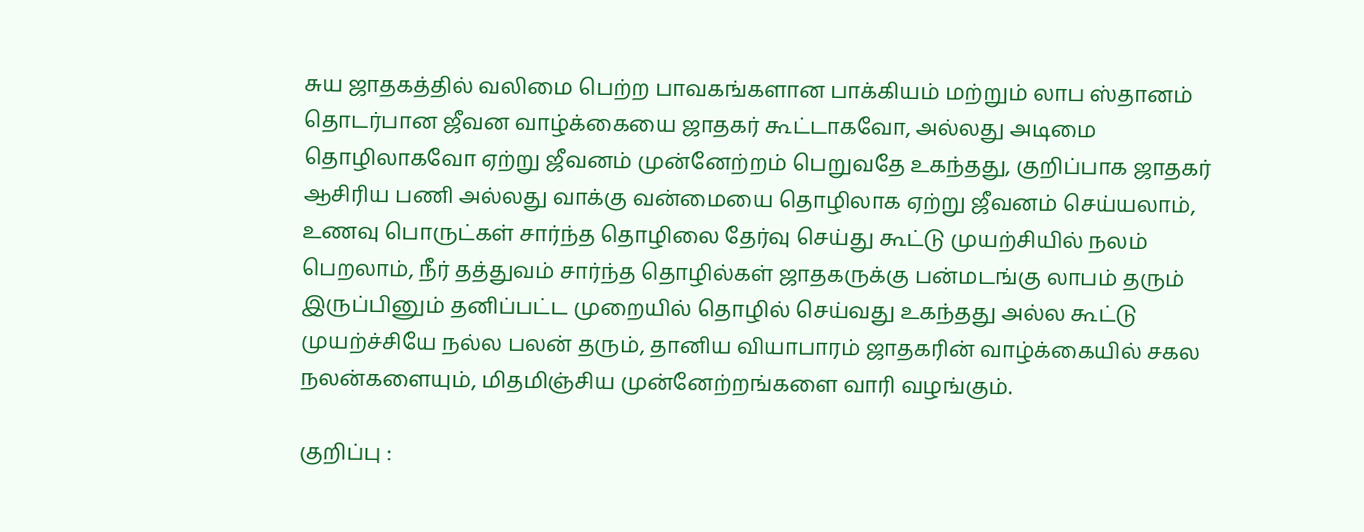சுய ஜாதகத்தில் வலிமை பெற்ற பாவகங்களான பாக்கியம் மற்றும் லாப ஸ்தானம் தொடர்பான ஜீவன வாழ்க்கையை ஜாதகர் கூட்டாகவோ, அல்லது அடிமை தொழிலாகவோ ஏற்று ஜீவனம் முன்னேற்றம் பெறுவதே உகந்தது, குறிப்பாக ஜாதகர் ஆசிரிய பணி அல்லது வாக்கு வன்மையை தொழிலாக ஏற்று ஜீவனம் செய்யலாம், உணவு பொருட்கள் சார்ந்த தொழிலை தேர்வு செய்து கூட்டு முயற்சியில் நலம் பெறலாம், நீர் தத்துவம் சார்ந்த தொழில்கள் ஜாதகருக்கு பன்மடங்கு லாபம் தரும் இருப்பினும் தனிப்பட்ட முறையில் தொழில் செய்வது உகந்தது அல்ல கூட்டு முயற்ச்சியே நல்ல பலன் தரும், தானிய வியாபாரம் ஜாதகரின் வாழ்க்கையில் சகல நலன்களையும், மிதமிஞ்சிய முன்னேற்றங்களை வாரி வழங்கும்.

குறிப்பு :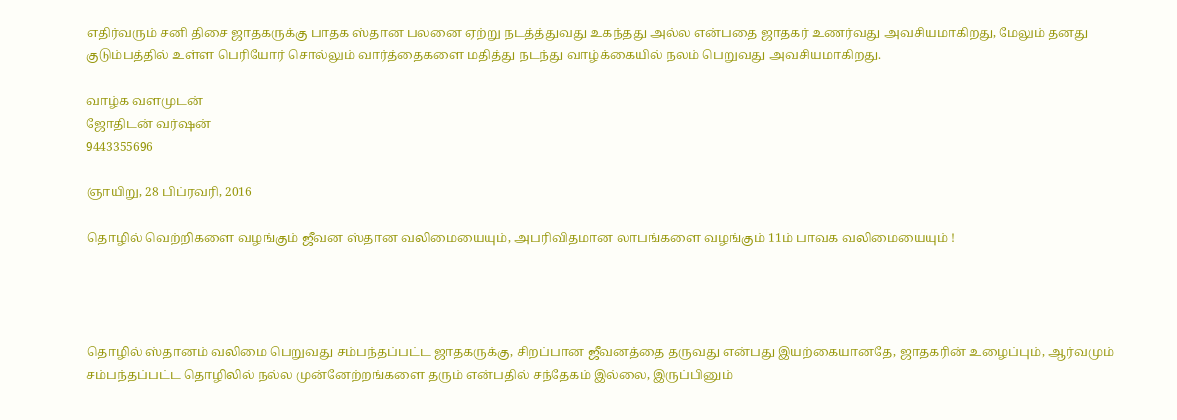எதிர்வரும் சனி திசை ஜாதகருக்கு பாதக ஸ்தான பலனை ஏற்று நடத்த்துவது உகந்தது அல்ல என்பதை ஜாதகர் உணர்வது அவசியமாகிறது, மேலும் தனது குடும்பத்தில் உள்ள பெரியோர் சொல்லும் வார்த்தைகளை மதித்து நடந்து வாழ்க்கையில் நலம் பெறுவது அவசியமாகிறது.

வாழ்க வளமுடன்
ஜோதிடன் வர்ஷன்
9443355696

ஞாயிறு, 28 பிப்ரவரி, 2016

தொழில் வெற்றிகளை வழங்கும் ஜீவன ஸ்தான வலிமையையும், அபரிவிதமான லாபங்களை வழங்கும் 11ம் பாவக வலிமையையும் !




தொழில் ஸ்தானம் வலிமை பெறுவது சம்பந்தப்பட்ட ஜாதகருக்கு, சிறப்பான ஜீவனத்தை தருவது என்பது இயற்கையானதே, ஜாதகரின் உழைப்பும், ஆர்வமும் சம்பந்தப்பட்ட தொழிலில் நல்ல முன்னேற்றங்களை தரும் என்பதில் சந்தேகம் இல்லை, இருப்பினும்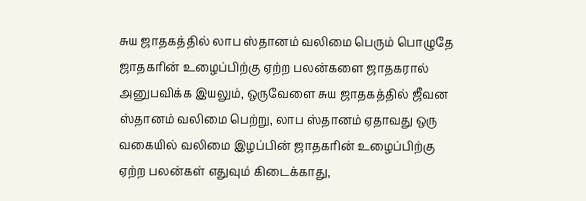சுய ஜாதகத்தில் லாப ஸ்தானம் வலிமை பெரும் பொழுதே ஜாதகரின் உழைப்பிற்கு ஏற்ற பலன்களை ஜாதகரால் அனுபவிக்க இயலும், ஒருவேளை சுய ஜாதகத்தில் ஜீவன ஸ்தானம் வலிமை பெற்று, லாப ஸ்தானம் ஏதாவது ஒரு வகையில் வலிமை இழப்பின் ஜாதகரின் உழைப்பிற்கு ஏற்ற பலன்கள் எதுவும் கிடைக்காது,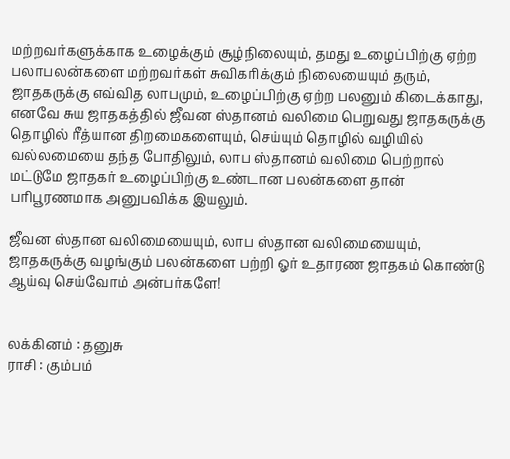மற்றவர்களுக்காக உழைக்கும் சூழ்நிலையும், தமது உழைப்பிற்கு ஏற்ற பலாபலன்களை மற்றவர்கள் சுவிகரிக்கும் நிலையையும் தரும், ஜாதகருக்கு எவ்வித லாபமும், உழைப்பிற்கு ஏற்ற பலனும் கிடைக்காது, எனவே சுய ஜாதகத்தில் ஜீவன ஸ்தானம் வலிமை பெறுவது ஜாதகருக்கு தொழில் ரீத்யான திறமைகளையும், செய்யும் தொழில் வழியில் வல்லமையை தந்த போதிலும், லாப ஸ்தானம் வலிமை பெற்றால் மட்டுமே ஜாதகர் உழைப்பிற்கு உண்டான பலன்களை தான் பரிபூரணமாக அனுபவிக்க இயலும்.

ஜீவன ஸ்தான வலிமையையும், லாப ஸ்தான வலிமையையும், ஜாதகருக்கு வழங்கும் பலன்களை பற்றி ஓர் உதாரண ஜாதகம் கொண்டு ஆய்வு செய்வோம் அன்பர்களே!


லக்கினம் : தனுசு
ராசி : கும்பம்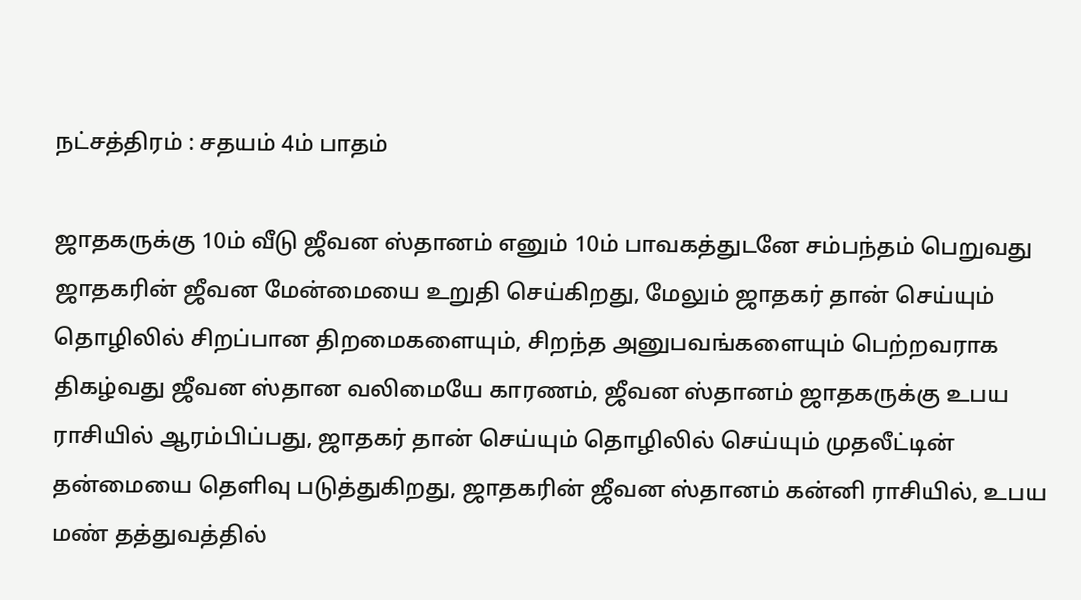நட்சத்திரம் : சதயம் 4ம் பாதம்

ஜாதகருக்கு 10ம் வீடு ஜீவன ஸ்தானம் எனும் 10ம் பாவகத்துடனே சம்பந்தம் பெறுவது ஜாதகரின் ஜீவன மேன்மையை உறுதி செய்கிறது, மேலும் ஜாதகர் தான் செய்யும் தொழிலில் சிறப்பான திறமைகளையும், சிறந்த அனுபவங்களையும் பெற்றவராக திகழ்வது ஜீவன ஸ்தான வலிமையே காரணம், ஜீவன ஸ்தானம் ஜாதகருக்கு உபய ராசியில் ஆரம்பிப்பது, ஜாதகர் தான் செய்யும் தொழிலில் செய்யும் முதலீட்டின் தன்மையை தெளிவு படுத்துகிறது, ஜாதகரின் ஜீவன ஸ்தானம் கன்னி ராசியில், உபய மண் தத்துவத்தில்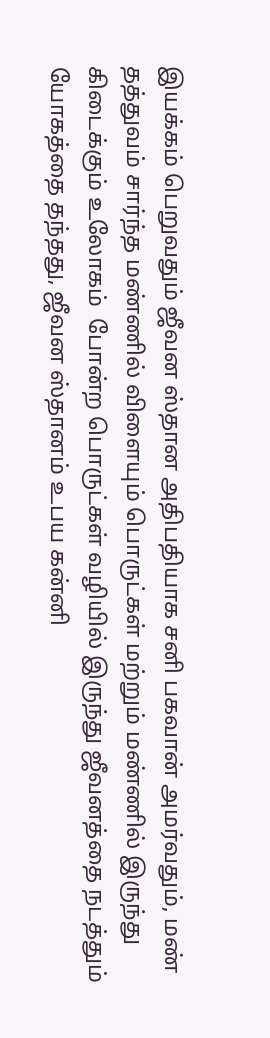இயக்கம் பெறுவதும் ஜீவன ஸ்தான அதிபதியாக சனி பகவான் அமர்வதும், மண் தத்துவம் சார்ந்த மண்ணில் விளையும் பொருட்கள் மற்றும் மண்ணில் இருந்து கிடைக்கும் உலோகம்  போன்ற பொருட்கள் வழியில் இருந்து ஜீவனத்தை நடத்தும் யோகத்தை தந்தது, ஜீவன ஸ்தானம் உபய கன்னி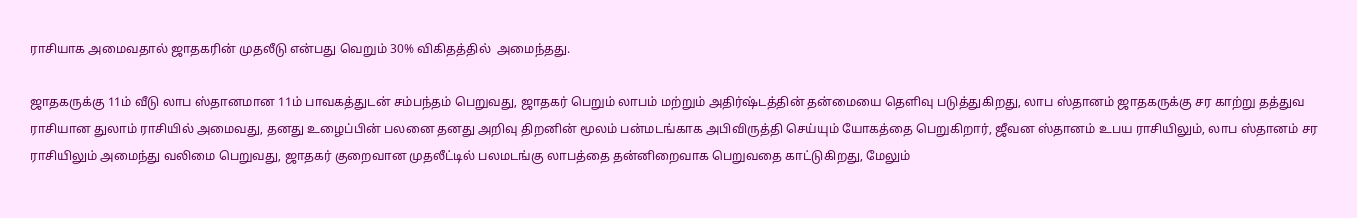ராசியாக அமைவதால் ஜாதகரின் முதலீடு என்பது வெறும் 30% விகிதத்தில்  அமைந்தது.

ஜாதகருக்கு 11ம் வீடு லாப ஸ்தானமான 11ம் பாவகத்துடன் சம்பந்தம் பெறுவது, ஜாதகர் பெறும் லாபம் மற்றும் அதிர்ஷ்டத்தின் தன்மையை தெளிவு படுத்துகிறது, லாப ஸ்தானம் ஜாதகருக்கு சர காற்று தத்துவ  ராசியான துலாம் ராசியில் அமைவது, தனது உழைப்பின் பலனை தனது அறிவு திறனின் மூலம் பன்மடங்காக அபிவிருத்தி செய்யும் யோகத்தை பெறுகிறார், ஜீவன ஸ்தானம் உபய ராசியிலும், லாப ஸ்தானம் சர ராசியிலும் அமைந்து வலிமை பெறுவது, ஜாதகர் குறைவான முதலீட்டில் பலமடங்கு லாபத்தை தன்னிறைவாக பெறுவதை காட்டுகிறது, மேலும்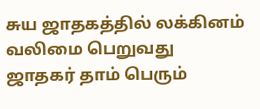சுய ஜாதகத்தில் லக்கினம் வலிமை பெறுவது ஜாதகர் தாம் பெரும்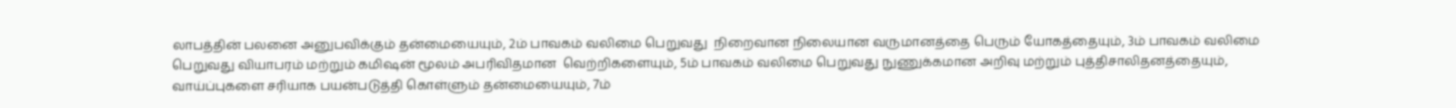லாபத்தின் பலனை அனுபவிக்கும் தன்மையையும், 2ம் பாவகம் வலிமை பெறுவது  நிறைவான நிலையான வருமானத்தை பெரும் யோகத்தையும், 3ம் பாவகம் வலிமை பெறுவது வியாபரம் மற்றும் கமிஷன் மூலம் அபரிவிதமான  வெற்றிகளையும், 5ம் பாவகம் வலிமை பெறுவது நுணுக்கமான அறிவு மற்றும் புத்திசாலிதனத்தையும், வாய்ப்புகளை சரியாக பயன்படுத்தி கொள்ளும் தன்மையையும், 7ம்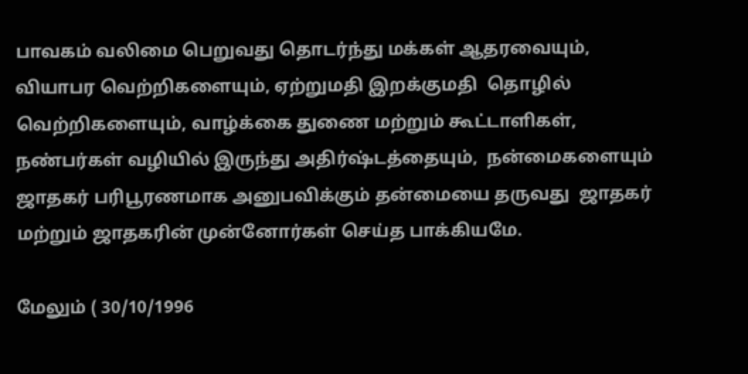பாவகம் வலிமை பெறுவது தொடர்ந்து மக்கள் ஆதரவையும், வியாபர வெற்றிகளையும், ஏற்றுமதி இறக்குமதி  தொழில் வெற்றிகளையும், வாழ்க்கை துணை மற்றும் கூட்டாளிகள், நண்பர்கள் வழியில் இருந்து அதிர்ஷ்டத்தையும்,  நன்மைகளையும் ஜாதகர் பரிபூரணமாக அனுபவிக்கும் தன்மையை தருவது  ஜாதகர் மற்றும் ஜாதகரின் முன்னோர்கள் செய்த பாக்கியமே.

மேலும் ( 30/10/1996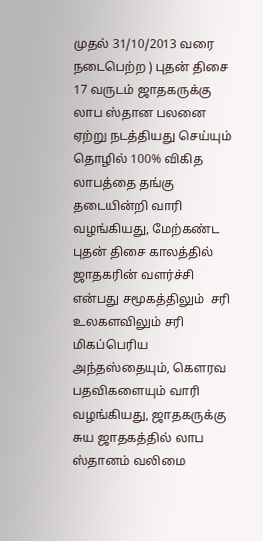முதல் 31/10/2013 வரை நடைபெற்ற ) புதன் திசை 17 வருடம் ஜாதகருக்கு லாப ஸ்தான பலனை ஏற்று நடத்தியது செய்யும் தொழில் 100% விகித லாபத்தை தங்கு தடையின்றி வாரி வழங்கியது, மேற்கண்ட புதன் திசை காலத்தில் ஜாதகரின் வளர்ச்சி என்பது சமூகத்திலும்  சரி உலகளவிலும் சரி மிகப்பெரிய அந்தஸ்தையும், கௌரவ  பதவிகளையும் வாரி வழங்கியது, ஜாதகருக்கு சுய ஜாதகத்தில் லாப ஸ்தானம் வலிமை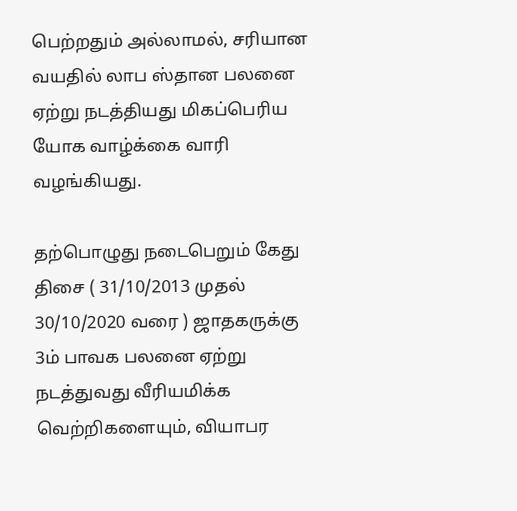பெற்றதும் அல்லாமல், சரியான வயதில் லாப ஸ்தான பலனை ஏற்று நடத்தியது மிகப்பெரிய யோக வாழ்க்கை வாரி வழங்கியது.

தற்பொழுது நடைபெறும் கேது திசை ( 31/10/2013 முதல் 30/10/2020 வரை ) ஜாதகருக்கு 3ம் பாவக பலனை ஏற்று நடத்துவது வீரியமிக்க வெற்றிகளையும், வியாபர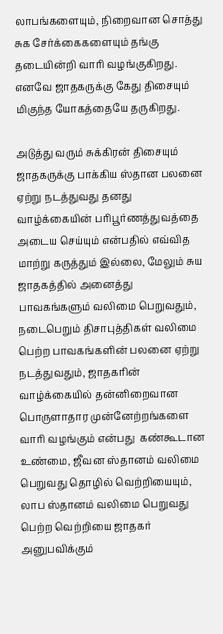லாபங்களையும், நிறைவான சொத்து சுக சேர்க்கைகளையும் தங்கு தடையின்றி வாரி வழங்குகிறது. எனவே ஜாதகருக்கு கேது திசையும் மிகுந்த யோகத்தையே தருகிறது.

அடுத்து வரும் சுக்கிரன் திசையும் ஜாதகருக்கு பாக்கிய ஸ்தான பலனை ஏற்று நடத்துவது தனது வாழ்க்கையின் பரிபூர்ணத்துவத்தை அடைய செய்யும் என்பதில் எவ்வித மாற்று கருத்தும் இல்லை, மேலும் சுய ஜாதகத்தில் அனைத்து பாவகங்களும் வலிமை பெறுவதும், நடைபெறும் திசாபுத்திகள் வலிமை பெற்ற பாவகங்களின் பலனை ஏற்று நடத்துவதும், ஜாதகரின் வாழ்க்கையில் தன்னிறைவான பொருளாதார முன்னேற்றங்களை வாரி வழங்கும் என்பது  கண்கூடான உண்மை, ஜீவன ஸ்தானம் வலிமை பெறுவது தொழில் வெற்றியையும், லாப ஸ்தானம் வலிமை பெறுவது பெற்ற வெற்றியை ஜாதகர் அனுபவிக்கும்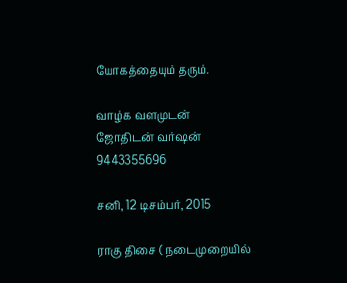யோகத்தையும் தரும்.

வாழ்க வளமுடன்
ஜோதிடன் வர்ஷன்
9443355696

சனி, 12 டிசம்பர், 2015

ராகு திசை ( நடைமுறையில்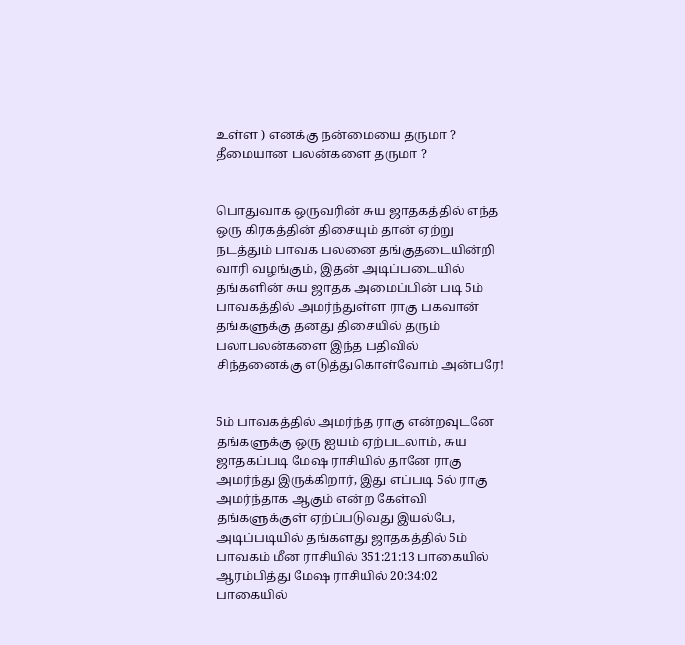உள்ள ) எனக்கு நன்மையை தருமா ? தீமையான பலன்களை தருமா ?


பொதுவாக ஒருவரின் சுய ஜாதகத்தில் எந்த ஒரு கிரகத்தின் திசையும் தான் ஏற்று நடத்தும் பாவக பலனை தங்குதடையின்றி வாரி வழங்கும், இதன் அடிப்படையில் தங்களின் சுய ஜாதக அமைப்பின் படி 5ம் பாவகத்தில் அமர்ந்துள்ள ராகு பகவான் தங்களுக்கு தனது திசையில் தரும் பலாபலன்களை இந்த பதிவில் சிந்தனைக்கு எடுத்துகொள்வோம் அன்பரே!


5ம் பாவகத்தில் அமர்ந்த ராகு என்றவுடனே தங்களுக்கு ஒரு ஐயம் ஏற்படலாம், சுய ஜாதகப்படி மேஷ ராசியில் தானே ராகு அமர்ந்து இருக்கிறார், இது எப்படி 5ல் ராகு அமர்ந்தாக ஆகும் என்ற கேள்வி தங்களுக்குள் ஏற்ப்படுவது இயல்பே, அடிப்படியில் தங்களது ஜாதகத்தில் 5ம் பாவகம் மீன ராசியில் 351:21:13 பாகையில் ஆரம்பித்து மேஷ ராசியில் 20:34:02 பாகையில்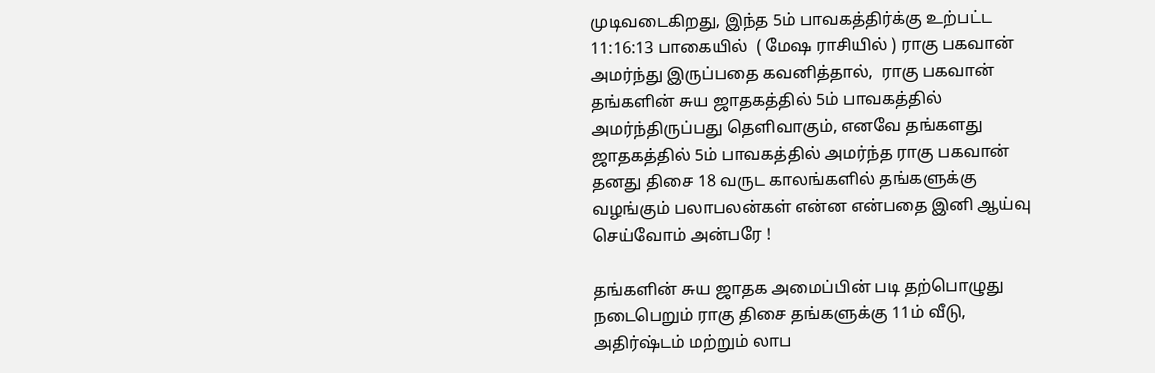முடிவடைகிறது, இந்த 5ம் பாவகத்திர்க்கு உற்பட்ட  11:16:13 பாகையில்  ( மேஷ ராசியில் ) ராகு பகவான் அமர்ந்து இருப்பதை கவனித்தால்,  ராகு பகவான் தங்களின் சுய ஜாதகத்தில் 5ம் பாவகத்தில் அமர்ந்திருப்பது தெளிவாகும், எனவே தங்களது ஜாதகத்தில் 5ம் பாவகத்தில் அமர்ந்த ராகு பகவான் தனது திசை 18 வருட காலங்களில் தங்களுக்கு வழங்கும் பலாபலன்கள் என்ன என்பதை இனி ஆய்வு செய்வோம் அன்பரே !

தங்களின் சுய ஜாதக அமைப்பின் படி தற்பொழுது நடைபெறும் ராகு திசை தங்களுக்கு 11ம் வீடு, அதிர்ஷ்டம் மற்றும் லாப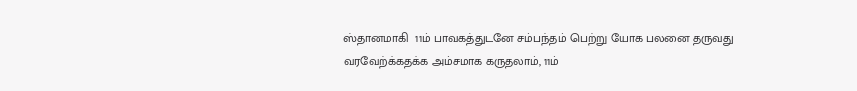ஸ்தானமாகி  11ம் பாவகத்துடனே சம்பந்தம் பெற்று யோக பலனை தருவது வரவேற்க்கதக்க அம்சமாக கருதலாம், 11ம்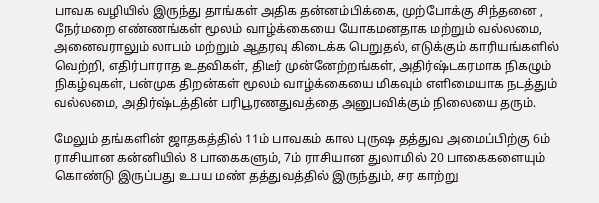பாவக வழியில் இருந்து தாங்கள் அதிக தன்னம்பிக்கை, முற்போக்கு சிந்தனை , நேர்மறை எண்ணங்கள் மூலம் வாழ்க்கையை யோகமனதாக மற்றும் வல்லமை, அனைவராலும் லாபம் மற்றும் ஆதரவு கிடைக்க பெறுதல், எடுக்கும் காரியங்களில் வெற்றி, எதிர்பாராத உதவிகள், திடீர் முன்னேற்றங்கள், அதிர்ஷ்டகரமாக நிகழும் நிகழ்வுகள், பன்முக திறன்கள் மூலம் வாழ்க்கையை மிகவும் எளிமையாக நடத்தும் வல்லமை, அதிர்ஷ்டத்தின் பரிபூரணதுவத்தை அனுபவிக்கும் நிலையை தரும்.

மேலும் தங்களின் ஜாதகத்தில் 11ம் பாவகம் கால புருஷ தத்துவ அமைப்பிற்கு 6ம் ராசியான கன்னியில் 8 பாகைகளும், 7ம் ராசியான துலாமில் 20 பாகைகளையும் கொண்டு இருப்பது உபய மண் தத்துவத்தில் இருந்தும், சர காற்று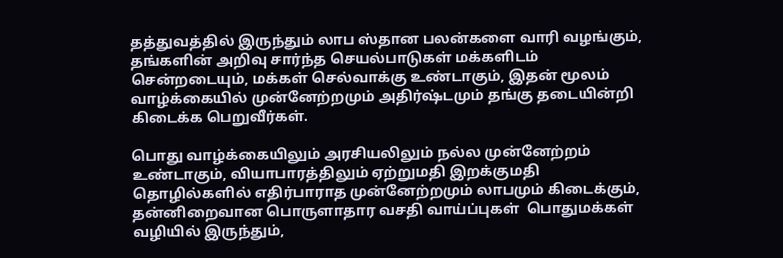தத்துவத்தில் இருந்தும் லாப ஸ்தான பலன்களை வாரி வழங்கும், தங்களின் அறிவு சார்ந்த செயல்பாடுகள் மக்களிடம் சென்றடையும், மக்கள் செல்வாக்கு உண்டாகும், இதன் மூலம் வாழ்க்கையில் முன்னேற்றமும் அதிர்ஷ்டமும் தங்கு தடையின்றி கிடைக்க பெறுவீர்கள்.

பொது வாழ்க்கையிலும் அரசியலிலும் நல்ல முன்னேற்றம் உண்டாகும், வியாபாரத்திலும் ஏற்றுமதி இறக்குமதி தொழில்களில் எதிர்பாராத முன்னேற்றமும் லாபமும் கிடைக்கும், தன்னிறைவான பொருளாதார வசதி வாய்ப்புகள்  பொதுமக்கள் வழியில் இருந்தும்,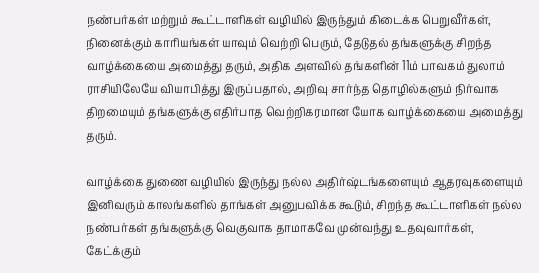நண்பர்கள் மற்றும் கூட்டாளிகள் வழியில் இருந்தும் கிடைக்க பெறுவீர்கள், நினைக்கும் காரியங்கள் யாவும் வெற்றி பெரும், தேடுதல் தங்களுக்கு சிறந்த வாழ்க்கையை அமைத்து தரும், அதிக அளவில் தங்களின் 11ம் பாவகம் துலாம் ராசியிலேயே வியாபித்து இருப்பதால், அறிவு சார்ந்த தொழில்களும் நிர்வாக திறமையும் தங்களுக்கு எதிர்பாத வெற்றிகரமான யோக வாழ்க்கையை அமைத்து தரும்.

வாழ்க்கை துணை வழியில் இருந்து நல்ல அதிர்ஷ்டங்களையும் ஆதரவுகளையும் இனிவரும் காலங்களில் தாங்கள் அனுபவிக்க கூடும், சிறந்த கூட்டாளிகள் நல்ல நண்பர்கள் தங்களுக்கு வெகுவாக தாமாகவே முன்வந்து உதவுவார்கள், கேட்க்கும்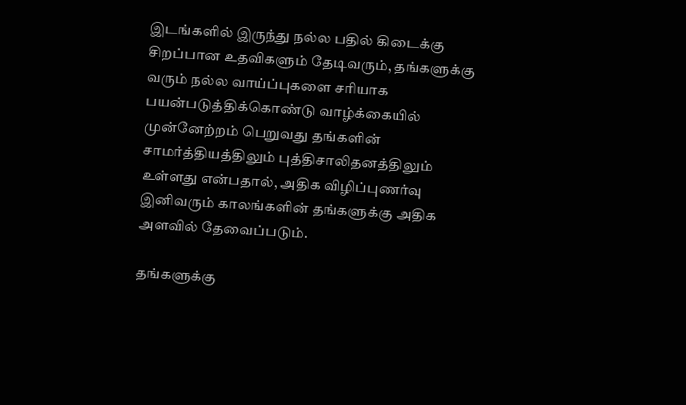இடங்களில் இருந்து நல்ல பதில் கிடைக்கு சிறப்பான உதவிகளும் தேடிவரும், தங்களுக்கு வரும் நல்ல வாய்ப்புகளை சரியாக பயன்படுத்திக்கொண்டு வாழ்க்கையில் முன்னேற்றம் பெறுவது தங்களின் சாமர்த்தியத்திலும் புத்திசாலிதனத்திலும் உள்ளது என்பதால், அதிக விழிப்புணர்வு இனிவரும் காலங்களின் தங்களுக்கு அதிக அளவில் தேவைப்படும்.

தங்களுக்கு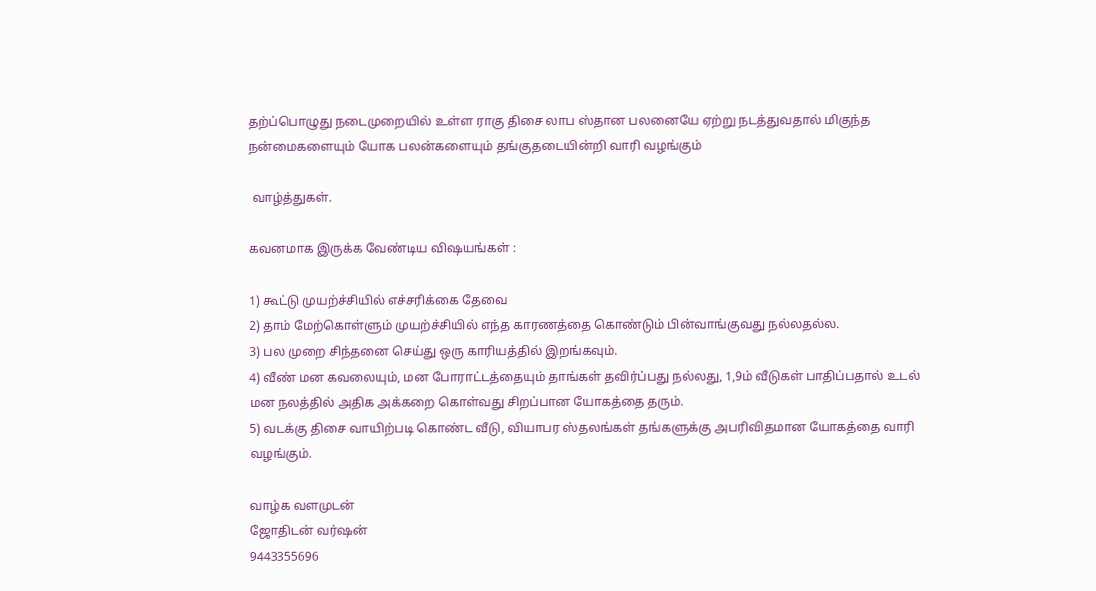தற்ப்பொழுது நடைமுறையில் உள்ள ராகு திசை லாப ஸ்தான பலனையே ஏற்று நடத்துவதால் மிகுந்த நன்மைகளையும் யோக பலன்களையும் தங்குதடையின்றி வாரி வழங்கும்

 வாழ்த்துகள்.

கவனமாக இருக்க வேண்டிய விஷயங்கள் :

1) கூட்டு முயற்ச்சியில் எச்சரிக்கை தேவை
2) தாம் மேற்கொள்ளும் முயற்ச்சியில் எந்த காரணத்தை கொண்டும் பின்வாங்குவது நல்லதல்ல.
3) பல முறை சிந்தனை செய்து ஒரு காரியத்தில் இறங்கவும்.
4) வீண் மன கவலையும், மன போராட்டத்தையும் தாங்கள் தவிர்ப்பது நல்லது, 1,9ம் வீடுகள் பாதிப்பதால் உடல் மன நலத்தில் அதிக அக்கறை கொள்வது சிறப்பான யோகத்தை தரும்.
5) வடக்கு திசை வாயிற்படி கொண்ட வீடு, வியாபர ஸ்தலங்கள் தங்களுக்கு அபரிவிதமான யோகத்தை வாரி வழங்கும்.

வாழ்க வளமுடன்
ஜோதிடன் வர்ஷன்
9443355696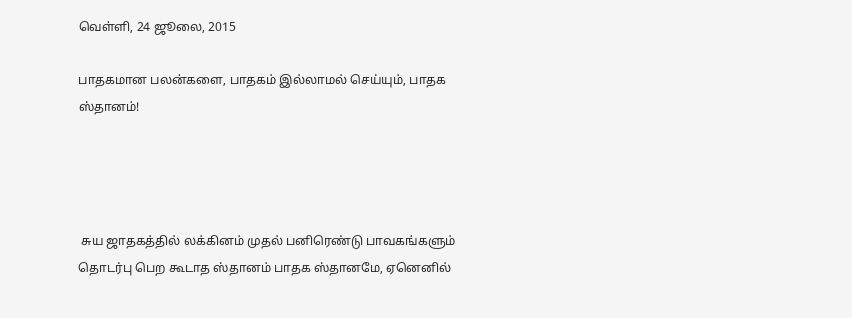வெள்ளி, 24 ஜூலை, 2015

பாதகமான பலன்களை, பாதகம் இல்லாமல் செய்யும், பாதக ஸ்தானம்!




 சுய ஜாதகத்தில் லக்கினம் முதல் பனிரெண்டு பாவகங்களும் தொடர்பு பெற கூடாத ஸ்தானம் பாதக ஸ்தானமே, ஏனெனில்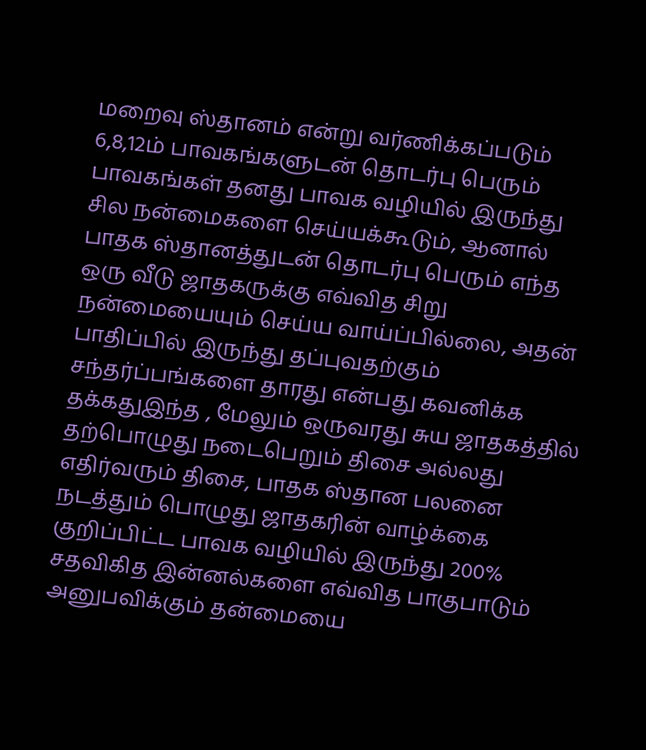மறைவு ஸ்தானம் என்று வர்ணிக்கப்படும் 6,8,12ம் பாவகங்களுடன் தொடர்பு பெரும் பாவகங்கள் தனது பாவக வழியில் இருந்து சில நன்மைகளை செய்யக்கூடும், ஆனால் பாதக ஸ்தானத்துடன் தொடர்பு பெரும் எந்த ஒரு வீடு ஜாதகருக்கு எவ்வித சிறு நன்மையையும் செய்ய வாய்ப்பில்லை, அதன் பாதிப்பில் இருந்து தப்புவதற்கும் சந்தர்ப்பங்களை தாரது என்பது கவனிக்க தக்கதுஇந்த , மேலும் ஒருவரது சுய ஜாதகத்தில் தற்பொழுது நடைபெறும் திசை அல்லது எதிர்வரும் திசை, பாதக ஸ்தான பலனை நடத்தும் பொழுது ஜாதகரின் வாழ்க்கை குறிப்பிட்ட பாவக வழியில் இருந்து 200% சதவிகித இன்னல்களை எவ்வித பாகுபாடும் அனுபவிக்கும் தன்மையை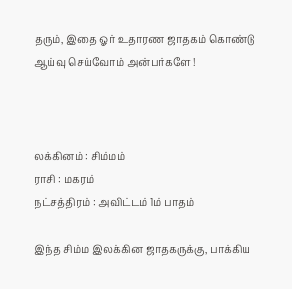தரும், இதை ஓர் உதாரண ஜாதகம் கொண்டு ஆய்வு செய்வோம் அன்பர்களே !



லக்கினம் : சிம்மம்
ராசி : மகரம்
நட்சத்திரம் : அவிட்டம் 1ம் பாதம்

இந்த சிம்ம இலக்கின ஜாதகருக்கு, பாக்கிய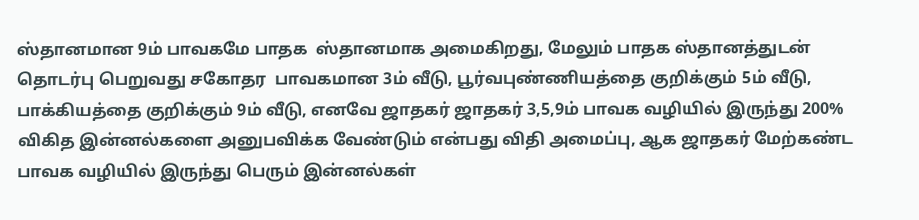ஸ்தானமான 9ம் பாவகமே பாதக  ஸ்தானமாக அமைகிறது, மேலும் பாதக ஸ்தானத்துடன் தொடர்பு பெறுவது சகோதர  பாவகமான 3ம் வீடு, பூர்வபுண்ணியத்தை குறிக்கும் 5ம் வீடு, பாக்கியத்தை குறிக்கும் 9ம் வீடு, எனவே ஜாதகர் ஜாதகர் 3,5,9ம் பாவக வழியில் இருந்து 200% விகித இன்னல்களை அனுபவிக்க வேண்டும் என்பது விதி அமைப்பு, ஆக ஜாதகர் மேற்கண்ட பாவக வழியில் இருந்து பெரும் இன்னல்கள்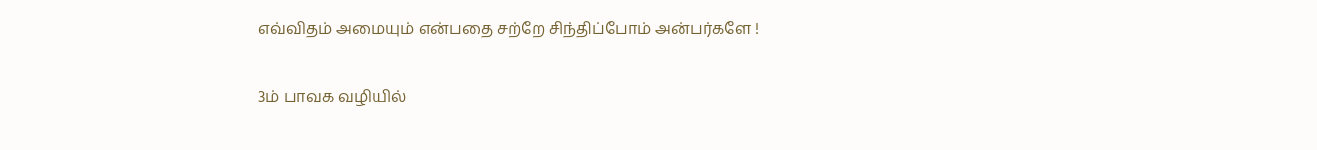எவ்விதம் அமையும் என்பதை சற்றே சிந்திப்போம் அன்பர்களே !

3ம் பாவக வழியில்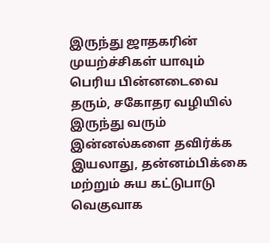இருந்து ஜாதகரின் முயற்ச்சிகள் யாவும் பெரிய பின்னடைவை தரும், சகோதர வழியில் இருந்து வரும் இன்னல்களை தவிர்க்க இயலாது, தன்னம்பிக்கை மற்றும் சுய கட்டுபாடு வெகுவாக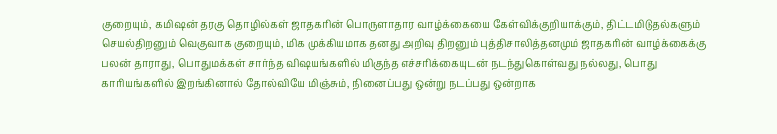குறையும், கமிஷன் தரகு தொழில்கள் ஜாதகரின் பொருளாதார வாழ்க்கையை கேள்விக்குறியாக்கும், திட்டமிடுதல்களும் செயல்திறனும் வெகுவாக குறையும், மிக முக்கியமாக தனது அறிவு திறனும் புத்திசாலித்தனமும் ஜாதகரின் வாழ்க்கைக்கு பலன் தாராது, பொதுமக்கள் சார்ந்த விஷயங்களில் மிகுந்த எச்சரிக்கையுடன் நடந்துகொள்வது நல்லது, பொது காரியங்களில் இறங்கினால் தோல்வியே மிஞ்சும், நினைப்பது ஒன்று நடப்பது ஒன்றாக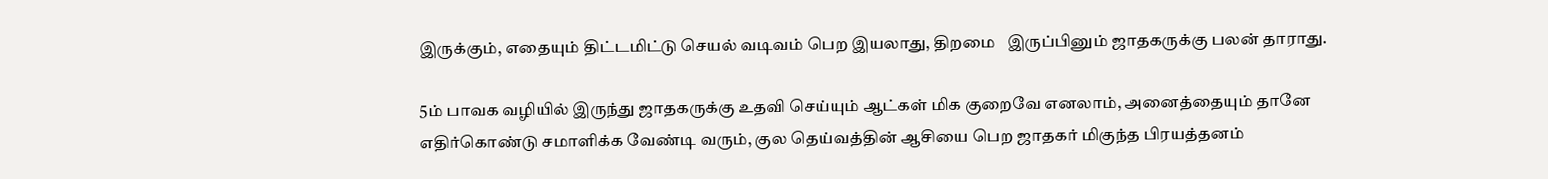இருக்கும், எதையும் திட்டமிட்டு செயல் வடிவம் பெற இயலாது, திறமை   இருப்பினும் ஜாதகருக்கு பலன் தாராது.

5ம் பாவக வழியில் இருந்து ஜாதகருக்கு உதவி செய்யும் ஆட்கள் மிக குறைவே எனலாம், அனைத்தையும் தானே எதிர்கொண்டு சமாளிக்க வேண்டி வரும், குல தெய்வத்தின் ஆசியை பெற ஜாதகர் மிகுந்த பிரயத்தனம்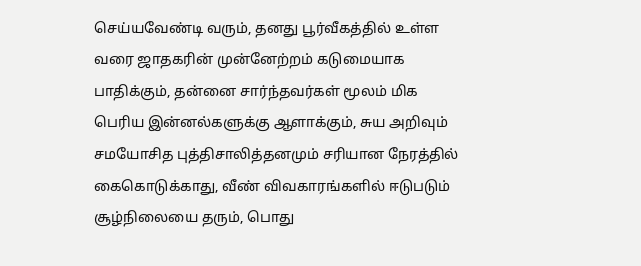செய்யவேண்டி வரும், தனது பூர்வீகத்தில் உள்ள வரை ஜாதகரின் முன்னேற்றம் கடுமையாக பாதிக்கும், தன்னை சார்ந்தவர்கள் மூலம் மிக பெரிய இன்னல்களுக்கு ஆளாக்கும், சுய அறிவும் சமயோசித புத்திசாலித்தனமும் சரியான நேரத்தில் கைகொடுக்காது, வீண் விவகாரங்களில் ஈடுபடும் சூழ்நிலையை தரும், பொது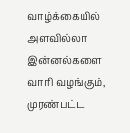வாழ்க்கையில் அளவில்லா இன்னல்களை வாரி வழங்கும், முரண்பட்ட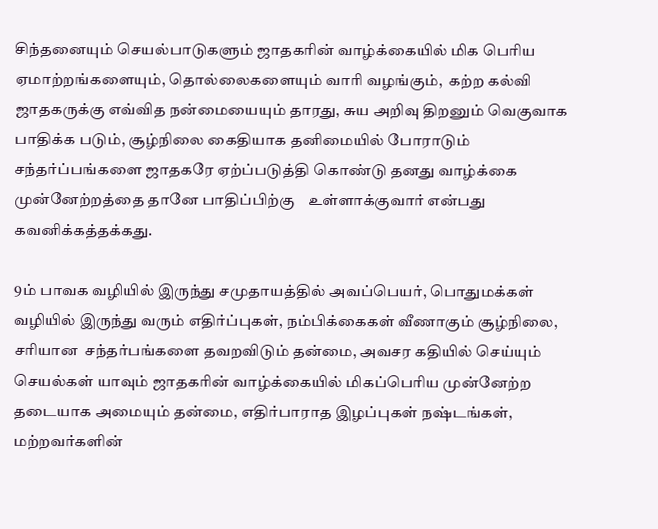சிந்தனையும் செயல்பாடுகளும் ஜாதகரின் வாழ்க்கையில் மிக பெரிய ஏமாற்றங்களையும், தொல்லைகளையும் வாரி வழங்கும்,  கற்ற கல்வி ஜாதகருக்கு எவ்வித நன்மையையும் தாரது, சுய அறிவு திறனும் வெகுவாக பாதிக்க படும், சூழ்நிலை கைதியாக தனிமையில் போராடும் சந்தர்ப்பங்களை ஜாதகரே ஏற்ப்படுத்தி கொண்டு தனது வாழ்க்கை முன்னேற்றத்தை தானே பாதிப்பிற்கு    உள்ளாக்குவார் என்பது கவனிக்கத்தக்கது.

9ம் பாவக வழியில் இருந்து சமுதாயத்தில் அவப்பெயர், பொதுமக்கள் வழியில் இருந்து வரும் எதிர்ப்புகள், நம்பிக்கைகள் வீணாகும் சூழ்நிலை, சரியான  சந்தர்பங்களை தவறவிடும் தன்மை, அவசர கதியில் செய்யும் செயல்கள் யாவும் ஜாதகரின் வாழ்க்கையில் மிகப்பெரிய முன்னேற்ற தடையாக அமையும் தன்மை, எதிர்பாராத இழப்புகள் நஷ்டங்கள், மற்றவர்களின்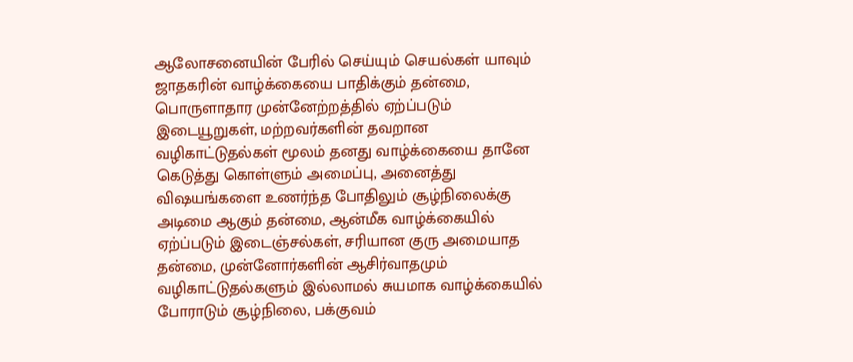ஆலோசனையின் பேரில் செய்யும் செயல்கள் யாவும் ஜாதகரின் வாழ்க்கையை பாதிக்கும் தன்மை, பொருளாதார முன்னேற்றத்தில் ஏற்ப்படும் இடையூறுகள், மற்றவர்களின் தவறான வழிகாட்டுதல்கள் மூலம் தனது வாழ்க்கையை தானே கெடுத்து கொள்ளும் அமைப்பு, அனைத்து விஷயங்களை உணர்ந்த போதிலும் சூழ்நிலைக்கு அடிமை ஆகும் தன்மை, ஆன்மீக வாழ்க்கையில் ஏற்ப்படும் இடைஞ்சல்கள், சரியான குரு அமையாத தன்மை, முன்னோர்களின் ஆசிர்வாதமும் வழிகாட்டுதல்களும் இல்லாமல் சுயமாக வாழ்க்கையில் போராடும் சூழ்நிலை, பக்குவம்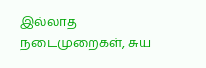இல்லாத நடைமுறைகள், சுய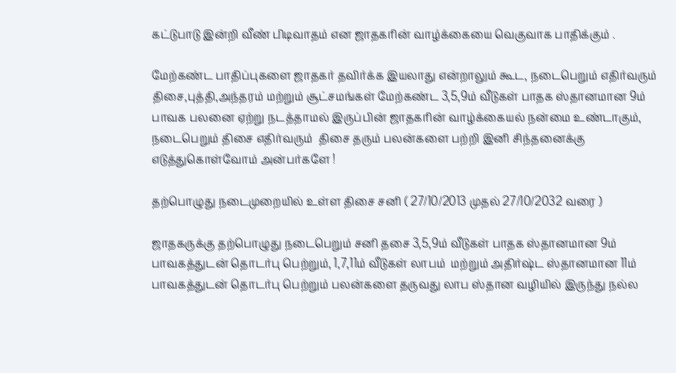கட்டுபாடு இன்றி வீண் பிடிவாதம் என ஜாதகரின் வாழ்க்கையை வெகுவாக பாதிக்கும் .

மேற்கண்ட பாதிப்புகளை ஜாதகர் தவிர்க்க இயலாது என்றாலும் கூட, நடைபெறும் எதிர்வரும் திசை,புத்தி,அந்தரம் மற்றும் சூட்சமங்கள் மேற்கண்ட 3,5,9ம் வீடுகள் பாதக ஸ்தானமான 9ம் பாவக பலனை ஏற்று நடத்தாமல் இருப்பின் ஜாதகரின் வாழ்க்கையல் நன்மை உண்டாகும், நடைபெறும் திசை எதிர்வரும்  திசை தரும் பலன்களை பற்றி இனி சிந்தனைக்கு எடுத்துகொள்வோம் அன்பர்களே !

தற்பொழுது நடைமுறையில் உள்ள திசை சனி ( 27/10/2013 முதல் 27/10/2032 வரை )

ஜாதகருக்கு தற்பொழுது நடைபெறும் சனி தசை 3,5,9ம் வீடுகள் பாதக ஸ்தானமான 9ம் பாவகத்துடன் தொடர்பு பெற்றும், 1,7,11ம் வீடுகள் லாபம்  மற்றும் அதிர்ஷ்ட ஸ்தானமான 11ம் பாவகத்துடன் தொடர்பு பெற்றும் பலன்களை தருவது லாப ஸ்தான வழியில் இருந்து நல்ல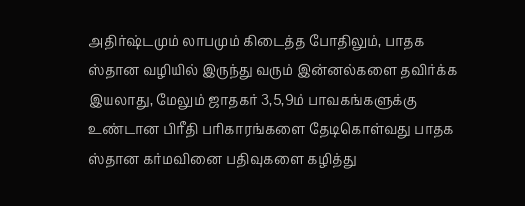அதிர்ஷ்டமும் லாபமும் கிடைத்த போதிலும், பாதக ஸ்தான வழியில் இருந்து வரும் இன்னல்களை தவிர்க்க இயலாது, மேலும் ஜாதகர் 3,5,9ம் பாவகங்களுக்கு   உண்டான பிரீதி பரிகாரங்களை தேடிகொள்வது பாதக ஸ்தான கர்மவினை பதிவுகளை கழித்து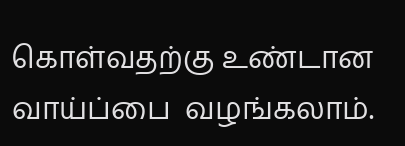கொள்வதற்கு உண்டான வாய்ப்பை  வழங்கலாம்.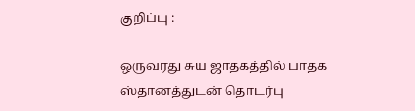குறிப்பு :

ஒருவரது சுய ஜாதகத்தில் பாதக ஸ்தானத்துடன் தொடர்பு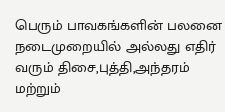பெரும் பாவகங்களின் பலனை நடைமுறையில் அல்லது எதிர் வரும் திசை,புத்தி,அந்தரம் மற்றும்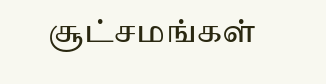சூட்சமங்கள்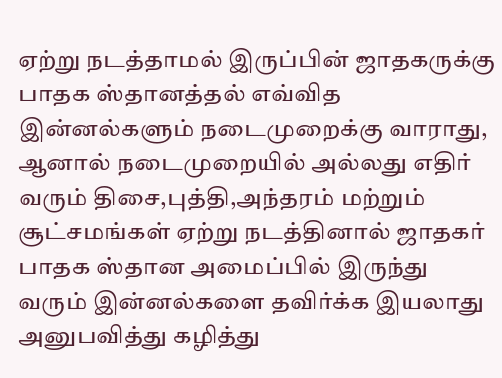ஏற்று நடத்தாமல் இருப்பின் ஜாதகருக்கு பாதக ஸ்தானத்தல் எவ்வித இன்னல்களும் நடைமுறைக்கு வாராது, ஆனால் நடைமுறையில் அல்லது எதிர் வரும் திசை,புத்தி,அந்தரம் மற்றும் சூட்சமங்கள் ஏற்று நடத்தினால் ஜாதகர் பாதக ஸ்தான அமைப்பில் இருந்து வரும் இன்னல்களை தவிர்க்க இயலாது அனுபவித்து கழித்து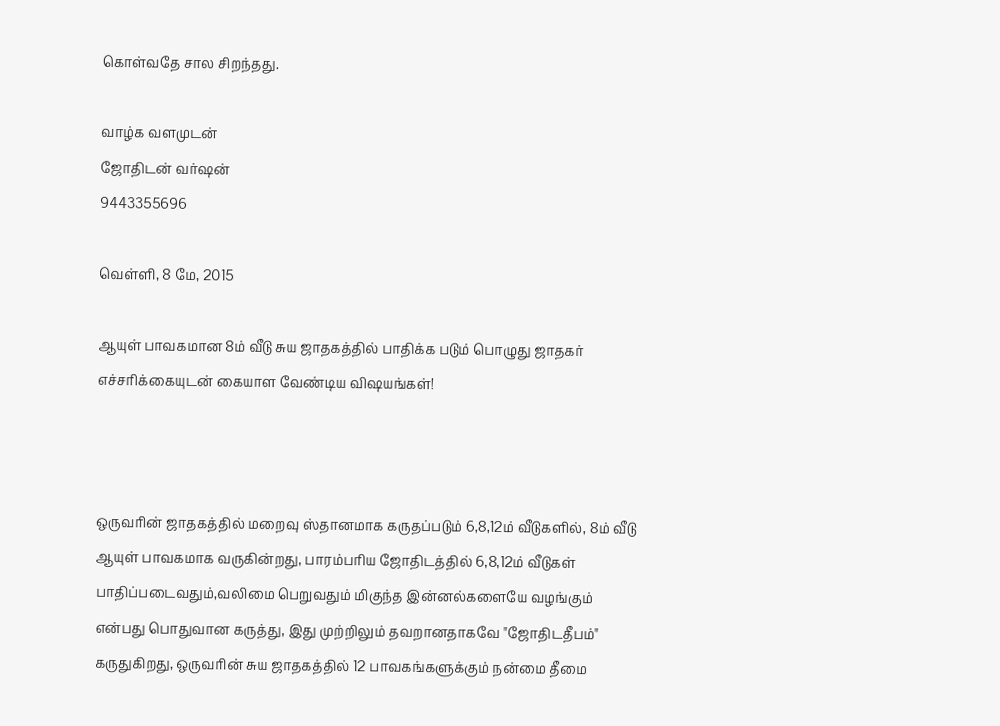கொள்வதே சால சிறந்தது.

வாழ்க வளமுடன்
ஜோதிடன் வர்ஷன்
9443355696

வெள்ளி, 8 மே, 2015

ஆயுள் பாவகமான 8ம் வீடு சுய ஜாதகத்தில் பாதிக்க படும் பொழுது ஜாதகர் எச்சரிக்கையுடன் கையாள வேண்டிய விஷயங்கள்!



ஒருவரின் ஜாதகத்தில் மறைவு ஸ்தானமாக கருதப்படும் 6,8,12ம் வீடுகளில், 8ம் வீடு ஆயுள் பாவகமாக வருகின்றது, பாரம்பரிய ஜோதிடத்தில் 6,8,12ம் வீடுகள் பாதிப்படைவதும்,வலிமை பெறுவதும் மிகுந்த இன்னல்களையே வழங்கும் என்பது பொதுவான கருத்து, இது முற்றிலும் தவறானதாகவே "ஜோதிடதீபம்" கருதுகிறது, ஒருவரின் சுய ஜாதகத்தில் 12 பாவகங்களுக்கும் நன்மை தீமை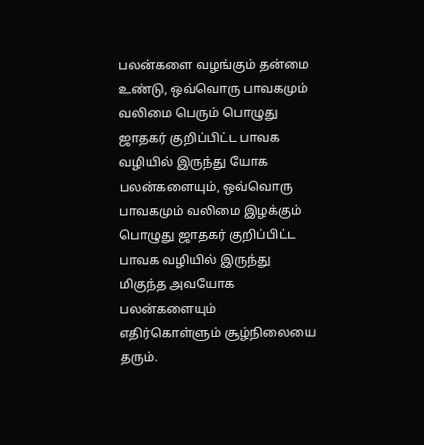பலன்களை வழங்கும் தன்மை உண்டு, ஒவ்வொரு பாவகமும் வலிமை பெரும் பொழுது ஜாதகர் குறிப்பிட்ட பாவக வழியில் இருந்து யோக பலன்களையும், ஒவ்வொரு பாவகமும் வலிமை இழக்கும் பொழுது ஜாதகர் குறிப்பிட்ட பாவக வழியில் இருந்து மிகுந்த அவயோக பலன்களையும் எதிர்கொள்ளும் சூழ்நிலையை தரும்.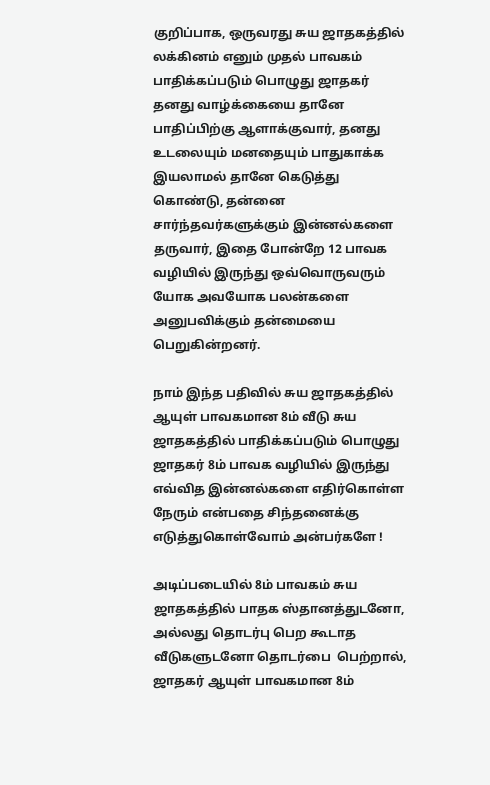குறிப்பாக, ஒருவரது சுய ஜாதகத்தில் லக்கினம் எனும் முதல் பாவகம் பாதிக்கப்படும் பொழுது ஜாதகர் தனது வாழ்க்கையை தானே பாதிப்பிற்கு ஆளாக்குவார், தனது உடலையும் மனதையும் பாதுகாக்க இயலாமல் தானே கெடுத்து கொண்டு, தன்னை சார்ந்தவர்களுக்கும் இன்னல்களை தருவார், இதை போன்றே 12 பாவக வழியில் இருந்து ஒவ்வொருவரும் யோக அவயோக பலன்களை அனுபவிக்கும் தன்மையை பெறுகின்றனர்.

நாம் இந்த பதிவில் சுய ஜாதகத்தில் ஆயுள் பாவகமான 8ம் வீடு சுய ஜாதகத்தில் பாதிக்கப்படும் பொழுது ஜாதகர் 8ம் பாவக வழியில் இருந்து எவ்வித இன்னல்களை எதிர்கொள்ள நேரும் என்பதை சிந்தனைக்கு எடுத்துகொள்வோம் அன்பர்களே !

அடிப்படையில் 8ம் பாவகம் சுய ஜாதகத்தில் பாதக ஸ்தானத்துடனோ, அல்லது தொடர்பு பெற கூடாத வீடுகளுடனோ தொடர்பை  பெற்றால், ஜாதகர் ஆயுள் பாவகமான 8ம்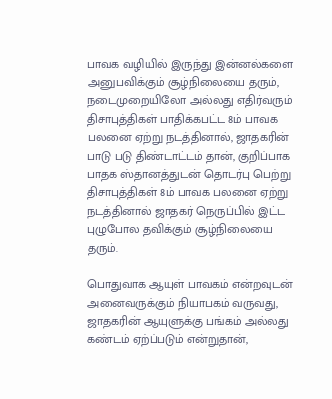பாவக வழியில் இருந்து இன்னல்களை அனுபவிக்கும் சூழ்நிலையை தரும், நடைமுறையிலோ அல்லது எதிர்வரும் திசாபுத்திகள் பாதிக்கபட்ட 8ம் பாவக பலனை ஏற்று நடத்தினால், ஜாதகரின் பாடு படு திண்டாட்டம் தான், குறிப்பாக பாதக ஸ்தானத்துடன் தொடர்பு பெற்று திசாபுத்திகள் 8ம் பாவக பலனை ஏற்று நடத்தினால் ஜாதகர் நெருப்பில் இட்ட புழுபோல தவிக்கும் சூழ்நிலையை தரும்.

பொதுவாக ஆயுள் பாவகம் என்றவுடன் அனைவருக்கும் நியாபகம் வருவது, ஜாதகரின் ஆயுளுக்கு பங்கம் அல்லது கண்டம் ஏற்ப்படும் என்றுதான்,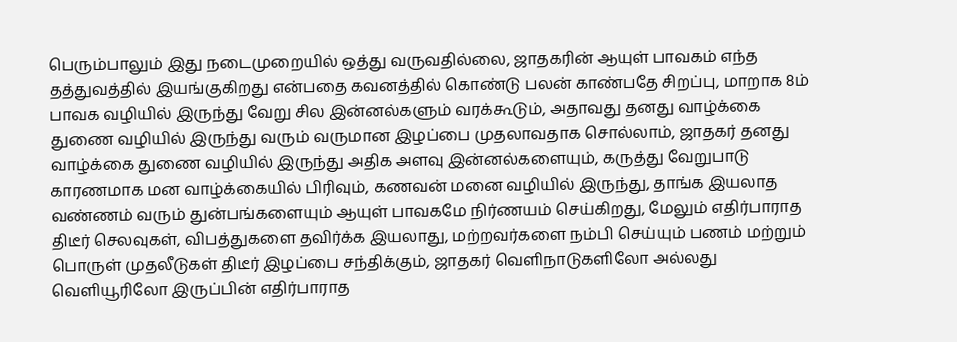பெரும்பாலும் இது நடைமுறையில் ஒத்து வருவதில்லை, ஜாதகரின் ஆயுள் பாவகம் எந்த தத்துவத்தில் இயங்குகிறது என்பதை கவனத்தில் கொண்டு பலன் காண்பதே சிறப்பு, மாறாக 8ம் பாவக வழியில் இருந்து வேறு சில இன்னல்களும் வரக்கூடும், அதாவது தனது வாழ்க்கை துணை வழியில் இருந்து வரும் வருமான இழப்பை முதலாவதாக சொல்லாம், ஜாதகர் தனது வாழ்க்கை துணை வழியில் இருந்து அதிக அளவு இன்னல்களையும், கருத்து வேறுபாடு காரணமாக மன வாழ்க்கையில் பிரிவும், கணவன் மனை வழியில் இருந்து, தாங்க இயலாத வண்ணம் வரும் துன்பங்களையும் ஆயுள் பாவகமே நிர்ணயம் செய்கிறது, மேலும் எதிர்பாராத திடீர் செலவுகள், விபத்துகளை தவிர்க்க இயலாது, மற்றவர்களை நம்பி செய்யும் பணம் மற்றும் பொருள் முதலீடுகள் திடீர் இழப்பை சந்திக்கும், ஜாதகர் வெளிநாடுகளிலோ அல்லது வெளியூரிலோ இருப்பின் எதிர்பாராத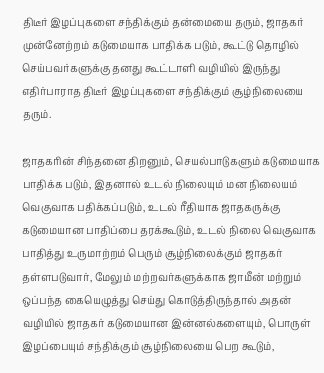திடீர் இழப்புகளை சந்திக்கும் தன்மையை தரும், ஜாதகர் முன்னேற்றம் கடுமையாக பாதிக்க படும், கூட்டு தொழில் செய்பவர்களுக்கு தனது கூட்டாளி வழியில் இருந்து எதிர்பாராத திடீர் இழப்புகளை சந்திக்கும் சூழ்நிலையை தரும்.

ஜாதகரின் சிந்தனை திறனும், செயல்பாடுகளும் கடுமையாக பாதிக்க படும், இதனால் உடல் நிலையும் மன நிலையம் வெகுவாக பதிக்கப்படும், உடல் ரீதியாக ஜாதகருக்கு கடுமையான பாதிப்பை தரக்கூடும், உடல் நிலை வெகுவாக பாதித்து உருமாற்றம் பெரும் சூழ்நிலைக்கும் ஜாதகர் தள்ளபடுவார், மேலும் மற்றவர்களுக்காக ஜாமீன் மற்றும் ஒப்பந்த கையெழுத்து செய்து கொடுத்திருந்தால் அதன் வழியில் ஜாதகர் கடுமையான இன்னல்களையும், பொருள் இழப்பையும் சந்திக்கும் சூழ்நிலையை பெற கூடும்,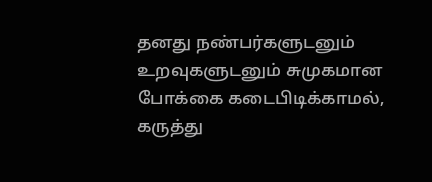தனது நண்பர்களுடனும் உறவுகளுடனும் சுமுகமான போக்கை கடைபிடிக்காமல், கருத்து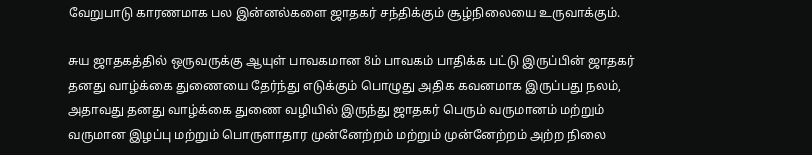வேறுபாடு காரணமாக பல இன்னல்களை ஜாதகர் சந்திக்கும் சூழ்நிலையை உருவாக்கும்.

சுய ஜாதகத்தில் ஒருவருக்கு ஆயுள் பாவகமான 8ம் பாவகம் பாதிக்க பட்டு இருப்பின் ஜாதகர் தனது வாழ்க்கை துணையை தேர்ந்து எடுக்கும் பொழுது அதிக கவனமாக இருப்பது நலம், அதாவது தனது வாழ்க்கை துணை வழியில் இருந்து ஜாதகர் பெரும் வருமானம் மற்றும் வருமான இழப்பு மற்றும் பொருளாதார முன்னேற்றம் மற்றும் முன்னேற்றம் அற்ற நிலை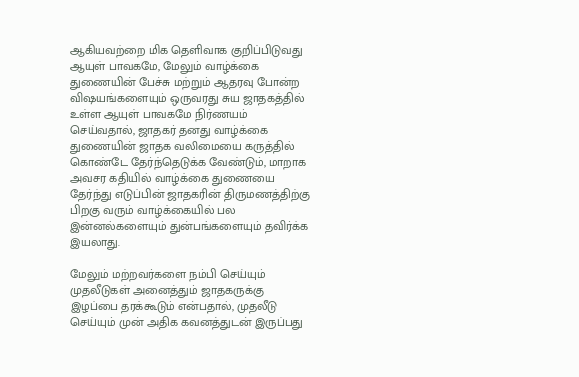ஆகியவற்றை மிக தெளிவாக குறிப்பிடுவது ஆயுள் பாவகமே, மேலும் வாழ்க்கை துணையின் பேச்சு மற்றும் ஆதரவு போன்ற விஷயங்களையும் ஒருவரது சுய ஜாதகத்தில் உள்ள ஆயுள் பாவகமே நிர்ணயம் செய்வதால், ஜாதகர் தனது வாழ்க்கை துணையின் ஜாதக வலிமையை கருத்தில் கொண்டே தேர்ந்தெடுக்க வேண்டும், மாறாக அவசர கதியில் வாழ்க்கை துணையை தேர்ந்து எடுப்பின் ஜாதகரின் திருமணத்திற்கு பிறகு வரும் வாழ்க்கையில் பல இன்னல்களையும் துன்பங்களையும் தவிர்க்க இயலாது.

மேலும் மற்றவர்களை நம்பி செய்யும் முதலீடுகள் அனைத்தும் ஜாதகருக்கு இழப்பை தரக்கூடும் என்பதால், முதலீடு செய்யும் முன் அதிக கவனத்துடன் இருப்பது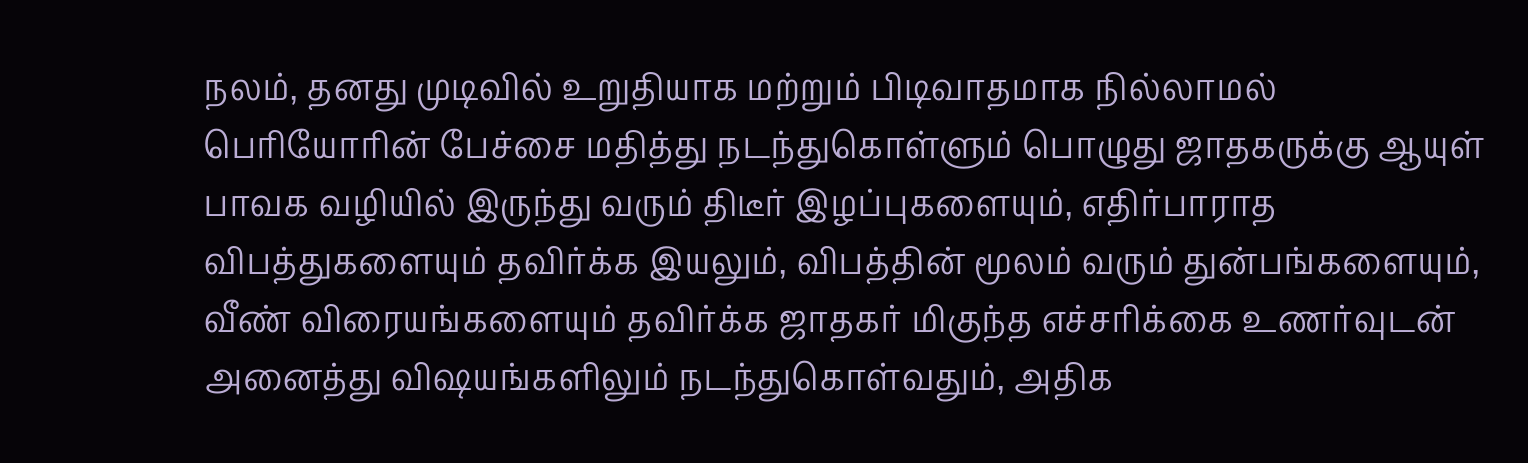நலம், தனது முடிவில் உறுதியாக மற்றும் பிடிவாதமாக நில்லாமல் பெரியோரின் பேச்சை மதித்து நடந்துகொள்ளும் பொழுது ஜாதகருக்கு ஆயுள் பாவக வழியில் இருந்து வரும் திடீர் இழப்புகளையும், எதிர்பாராத விபத்துகளையும் தவிர்க்க இயலும், விபத்தின் மூலம் வரும் துன்பங்களையும், வீண் விரையங்களையும் தவிர்க்க ஜாதகர் மிகுந்த எச்சரிக்கை உணர்வுடன் அனைத்து விஷயங்களிலும் நடந்துகொள்வதும், அதிக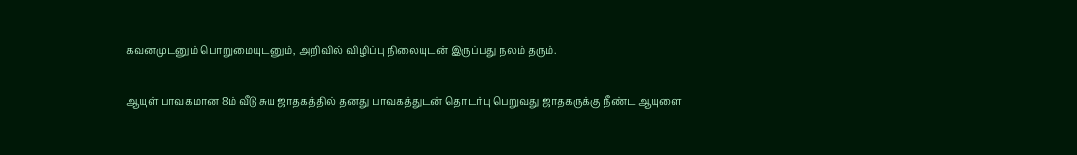கவனமுடனும் பொறுமையுடனும், அறிவில் விழிப்பு நிலையுடன் இருப்பது நலம் தரும்.

ஆயுள் பாவகமான 8ம் வீடு சுய ஜாதகத்தில் தனது பாவகத்துடன் தொடர்பு பெறுவது ஜாதகருக்கு நீண்ட ஆயுளை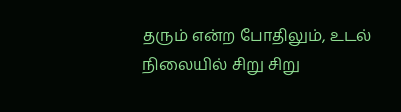தரும் என்ற போதிலும், உடல் நிலையில் சிறு சிறு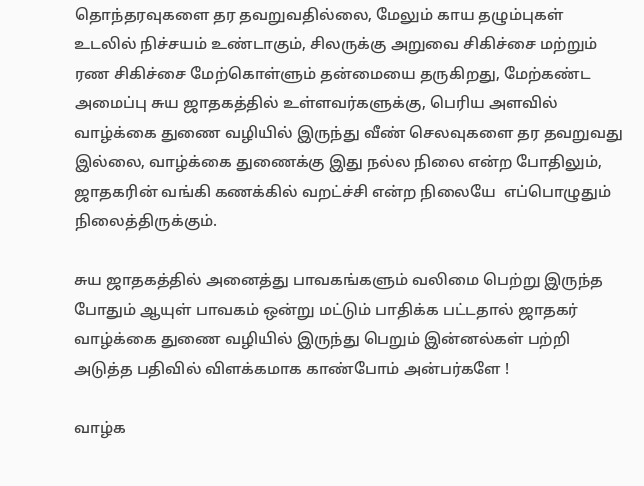தொந்தரவுகளை தர தவறுவதில்லை, மேலும் காய தழும்புகள் உடலில் நிச்சயம் உண்டாகும், சிலருக்கு அறுவை சிகிச்சை மற்றும் ரண சிகிச்சை மேற்கொள்ளும் தன்மையை தருகிறது, மேற்கண்ட அமைப்பு சுய ஜாதகத்தில் உள்ளவர்களுக்கு, பெரிய அளவில் வாழ்க்கை துணை வழியில் இருந்து வீண் செலவுகளை தர தவறுவது இல்லை, வாழ்க்கை துணைக்கு இது நல்ல நிலை என்ற போதிலும், ஜாதகரின் வங்கி கணக்கில் வறட்ச்சி என்ற நிலையே  எப்பொழுதும் நிலைத்திருக்கும்.

சுய ஜாதகத்தில் அனைத்து பாவகங்களும் வலிமை பெற்று இருந்த போதும் ஆயுள் பாவகம் ஒன்று மட்டும் பாதிக்க பட்டதால் ஜாதகர் வாழ்க்கை துணை வழியில் இருந்து பெறும் இன்னல்கள் பற்றி அடுத்த பதிவில் விளக்கமாக காண்போம் அன்பர்களே !

வாழ்க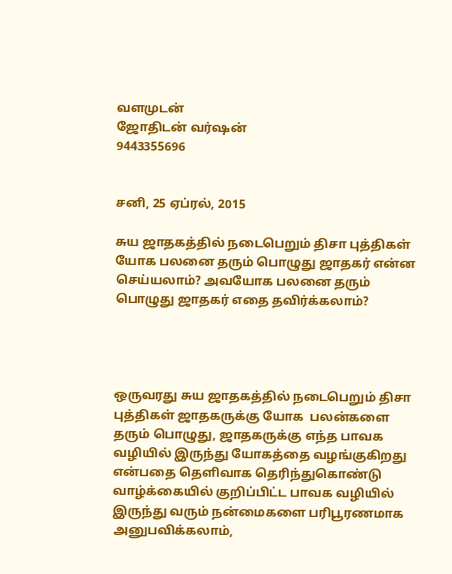வளமுடன்
ஜோதிடன் வர்ஷன்
9443355696


சனி, 25 ஏப்ரல், 2015

சுய ஜாதகத்தில் நடைபெறும் திசா புத்திகள் யோக பலனை தரும் பொழுது ஜாதகர் என்ன செய்யலாம்? அவயோக பலனை தரும் பொழுது ஜாதகர் எதை தவிர்க்கலாம்?




ஒருவரது சுய ஜாதகத்தில் நடைபெறும் திசா புத்திகள் ஜாதகருக்கு யோக  பலன்களை தரும் பொழுது, ஜாதகருக்கு எந்த பாவக வழியில் இருந்து யோகத்தை வழங்குகிறது என்பதை தெளிவாக தெரிந்துகொண்டு வாழ்க்கையில் குறிப்பிட்ட பாவக வழியில் இருந்து வரும் நன்மைகளை பரிபூரணமாக அனுபவிக்கலாம்,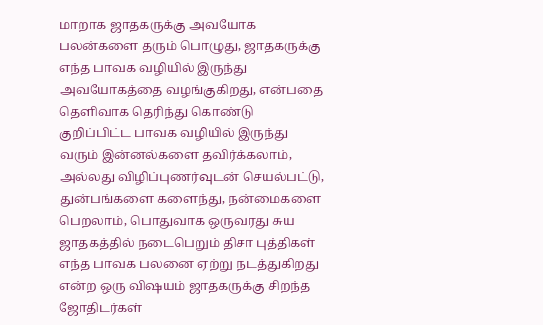மாறாக ஜாதகருக்கு அவயோக பலன்களை தரும் பொழுது, ஜாதகருக்கு எந்த பாவக வழியில் இருந்து அவயோகத்தை வழங்குகிறது, என்பதை தெளிவாக தெரிந்து கொண்டு குறிப்பிட்ட பாவக வழியில் இருந்து வரும் இன்னல்களை தவிர்க்கலாம், அல்லது விழிப்புணர்வுடன் செயல்பட்டு, துன்பங்களை களைந்து, நன்மைகளை பெறலாம், பொதுவாக ஒருவரது சுய ஜாதகத்தில் நடைபெறும் திசா புத்திகள் எந்த பாவக பலனை ஏற்று நடத்துகிறது என்ற ஒரு விஷயம் ஜாதகருக்கு சிறந்த ஜோதிடர்கள்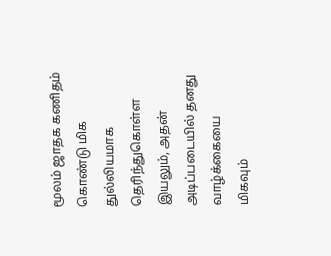மூலம் ஜாதக கணிதம் கொண்டு மிக துல்லியமாக தெரிந்துகொள்ள இயலும், அதன் அடிப்படையில் தனது வாழ்க்கையை மிகவும்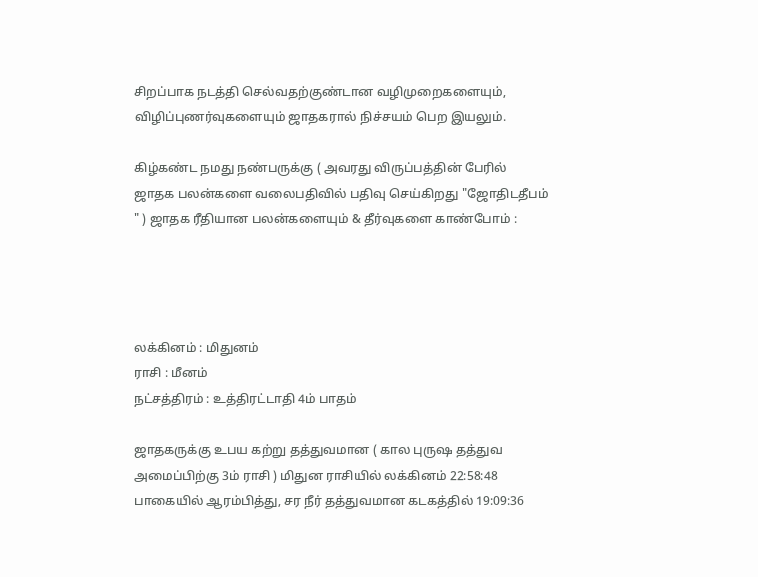சிறப்பாக நடத்தி செல்வதற்குண்டான வழிமுறைகளையும், விழிப்புணர்வுகளையும் ஜாதகரால் நிச்சயம் பெற இயலும்.

கிழ்கண்ட நமது நண்பருக்கு ( அவரது விருப்பத்தின் பேரில் ஜாதக பலன்களை வலைபதிவில் பதிவு செய்கிறது "ஜோதிடதீபம் " ) ஜாதக ரீதியான பலன்களையும் & தீர்வுகளை காண்போம் :




லக்கினம் : மிதுனம்
ராசி : மீனம்
நட்சத்திரம் : உத்திரட்டாதி 4ம் பாதம்

ஜாதகருக்கு உபய கற்று தத்துவமான ( கால புருஷ தத்துவ அமைப்பிற்கு 3ம் ராசி ) மிதுன ராசியில் லக்கினம் 22:58:48 பாகையில் ஆரம்பித்து, சர நீர் தத்துவமான கடகத்தில் 19:09:36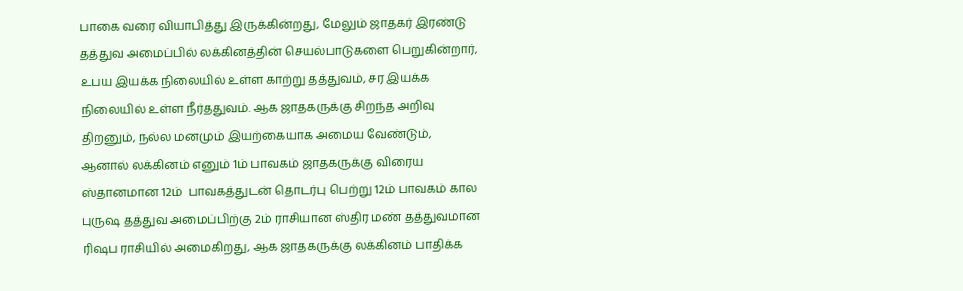பாகை வரை வியாபித்து இருக்கின்றது, மேலும் ஜாதகர் இரண்டு தத்துவ அமைப்பில் லக்கினத்தின் செயல்பாடுகளை பெறுகின்றார், உபய இயக்க நிலையில் உள்ள காற்று தத்துவம், சர இயக்க நிலையில் உள்ள நீர்ததுவம். ஆக ஜாதகருக்கு சிறந்த அறிவு திறனும், நல்ல மனமும் இயற்கையாக அமைய வேண்டும்,  ஆனால் லக்கினம் எனும் 1ம் பாவகம் ஜாதகருக்கு விரைய ஸ்தானமான 12ம்  பாவகத்துடன் தொடர்பு பெற்று 12ம் பாவகம் கால புருஷ தத்துவ அமைப்பிற்கு 2ம் ராசியான ஸ்திர மண் தத்துவமான ரிஷப ராசியில் அமைகிறது, ஆக ஜாதகருக்கு லக்கினம் பாதிக்க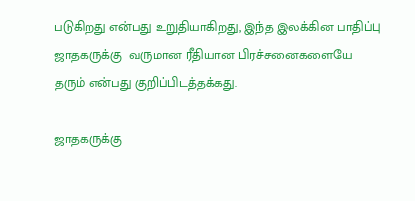படுகிறது என்பது உறுதியாகிறது, இந்த இலக்கின பாதிப்பு ஜாதகருக்கு  வருமான ரீதியான பிரச்சனைகளையே தரும் என்பது குறிப்பிடத்தக்கது.

ஜாதகருக்கு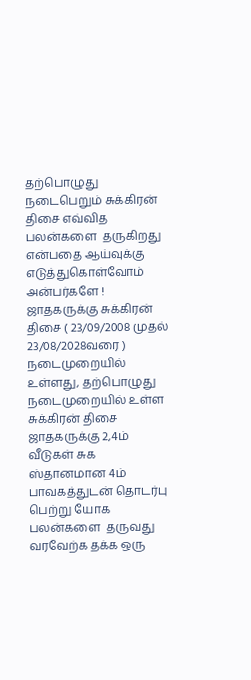தற்பொழுது நடைபெறும் சுக்கிரன் திசை எவ்வித பலன்களை  தருகிறது என்பதை ஆய்வுக்கு எடுத்துகொள்வோம் அன்பர்களே ! ஜாதகருக்கு சுக்கிரன்  திசை ( 23/09/2008 முதல் 23/08/2028வரை ) நடைமுறையில்  உள்ளது, தற்பொழுது நடைமுறையில் உள்ள சுக்கிரன் திசை ஜாதகருக்கு 2,4ம் வீடுகள் சுக ஸ்தானமான 4ம் பாவகத்துடன் தொடர்பு பெற்று யோக பலன்களை  தருவது வரவேற்க தக்க ஒரு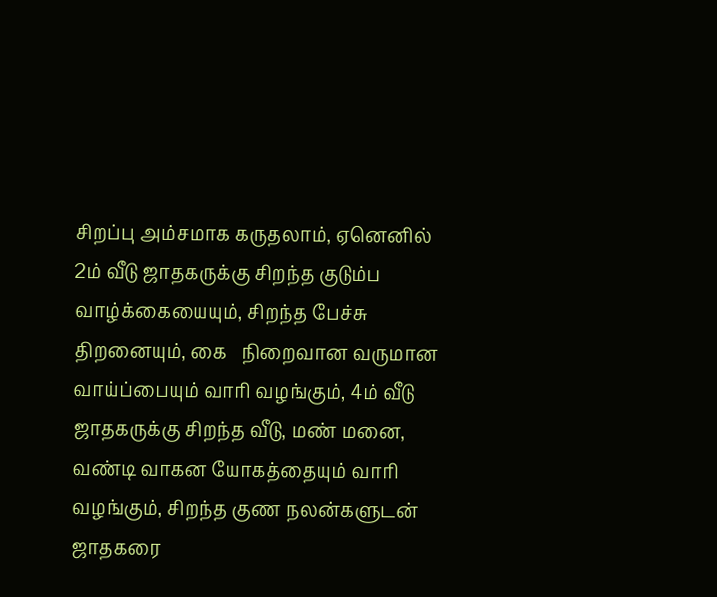சிறப்பு அம்சமாக கருதலாம், ஏனெனில் 2ம் வீடு ஜாதகருக்கு சிறந்த குடும்ப வாழ்க்கையையும், சிறந்த பேச்சு திறனையும், கை   நிறைவான வருமான வாய்ப்பையும் வாரி வழங்கும், 4ம் வீடு ஜாதகருக்கு சிறந்த வீடு, மண் மனை, வண்டி வாகன யோகத்தையும் வாரி வழங்கும், சிறந்த குண நலன்களுடன் ஜாதகரை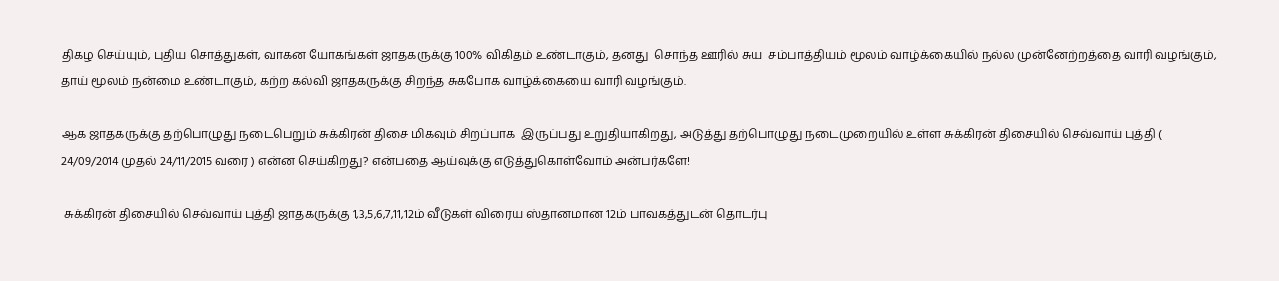திகழ செய்யும், புதிய சொத்துகள், வாகன யோகங்கள் ஜாதகருக்கு 100% விகிதம் உண்டாகும், தனது  சொந்த ஊரில் சுய  சம்பாத்தியம் மூலம் வாழ்க்கையில் நல்ல முன்னேற்றத்தை வாரி வழங்கும்,  தாய் மூலம் நன்மை உண்டாகும், கற்ற கல்வி ஜாதகருக்கு சிறந்த சுகபோக வாழ்க்கையை வாரி வழங்கும்.

ஆக ஜாதகருக்கு தற்பொழுது நடைபெறும் சுக்கிரன் திசை மிகவும் சிறப்பாக  இருப்பது உறுதியாகிறது, அடுத்து தற்பொழுது நடைமுறையில் உள்ள சுக்கிரன் திசையில் செவ்வாய் புத்தி ( 24/09/2014 முதல் 24/11/2015 வரை ) என்ன செய்கிறது? என்பதை ஆய்வுக்கு எடுத்துகொள்வோம் அன்பர்களே!

 சுக்கிரன் திசையில் செவ்வாய் புத்தி ஜாதகருக்கு 1,3,5,6,7,11,12ம் வீடுகள் விரைய ஸ்தானமான 12ம் பாவகத்துடன் தொடர்பு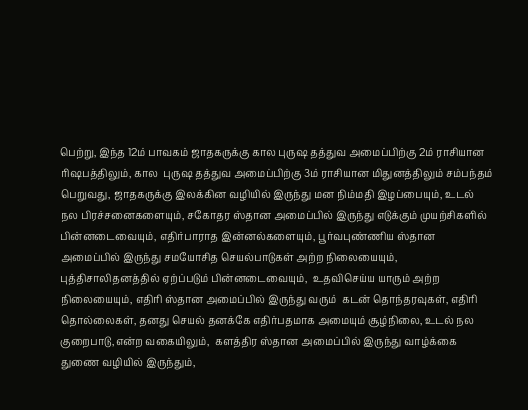பெற்று, இந்த 12ம் பாவகம் ஜாதகருக்கு கால புருஷ தத்துவ அமைப்பிற்கு 2ம் ராசியான ரிஷபத்திலும், கால  புருஷ தத்துவ அமைப்பிற்கு 3ம் ராசியான மிதுனத்திலும் சம்பந்தம்  பெறுவது, ஜாதகருக்கு இலக்கின வழியில் இருந்து மன நிம்மதி இழப்பையும், உடல் நல பிரச்சனைகளையும், சகோதர ஸ்தான அமைப்பில் இருந்து எடுக்கும் முயற்சிகளில் பின்னடைவையும், எதிர்பாராத இன்னல்களையும், பூர்வபுண்ணிய ஸ்தான அமைப்பில் இருந்து சமயோசித செயல்பாடுகள் அற்ற நிலையையும், புத்திசாலிதனத்தில் ஏற்ப்படும் பின்னடைவையும்,  உதவிசெய்ய யாரும் அற்ற நிலையையும், எதிரி ஸ்தான அமைப்பில் இருந்து வரும்  கடன் தொந்தரவுகள், எதிரி தொல்லைகள், தனது செயல் தனக்கே எதிர்பதமாக அமையும் சூழ்நிலை, உடல் நல குறைபாடு,என்ற வகையிலும்,  களத்திர ஸ்தான அமைப்பில் இருந்து வாழ்க்கை துணை வழியில் இருந்தும்,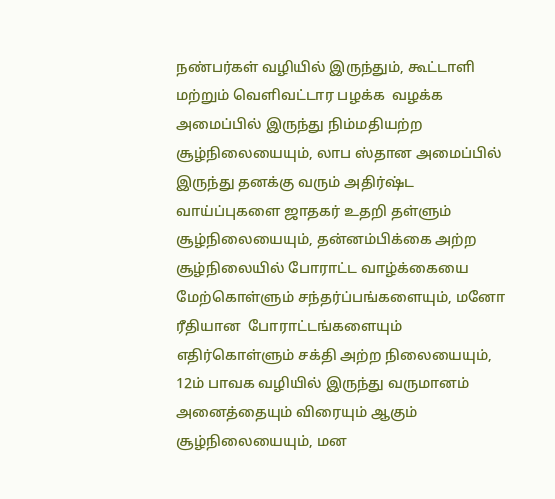நண்பர்கள் வழியில் இருந்தும், கூட்டாளி மற்றும் வெளிவட்டார பழக்க  வழக்க அமைப்பில் இருந்து நிம்மதியற்ற சூழ்நிலையையும், லாப ஸ்தான அமைப்பில் இருந்து தனக்கு வரும் அதிர்ஷ்ட வாய்ப்புகளை ஜாதகர் உதறி தள்ளும் சூழ்நிலையையும், தன்னம்பிக்கை அற்ற சூழ்நிலையில் போராட்ட வாழ்க்கையை மேற்கொள்ளும் சந்தர்ப்பங்களையும், மனோ ரீதியான  போராட்டங்களையும் எதிர்கொள்ளும் சக்தி அற்ற நிலையையும், 12ம் பாவக வழியில் இருந்து வருமானம் அனைத்தையும் விரையும் ஆகும் சூழ்நிலையையும், மன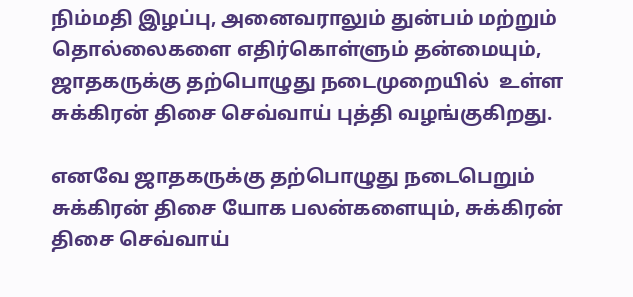நிம்மதி இழப்பு, அனைவராலும் துன்பம் மற்றும் தொல்லைகளை எதிர்கொள்ளும் தன்மையும், ஜாதகருக்கு தற்பொழுது நடைமுறையில்  உள்ள சுக்கிரன் திசை செவ்வாய் புத்தி வழங்குகிறது.

எனவே ஜாதகருக்கு தற்பொழுது நடைபெறும் சுக்கிரன் திசை யோக பலன்களையும், சுக்கிரன் திசை செவ்வாய்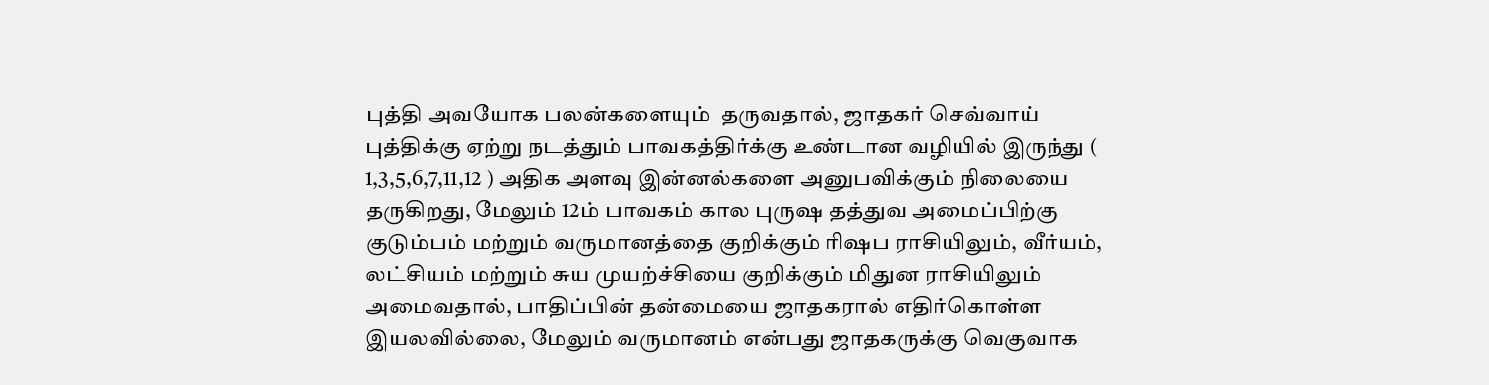புத்தி அவயோக பலன்களையும்  தருவதால், ஜாதகர் செவ்வாய் புத்திக்கு ஏற்று நடத்தும் பாவகத்திர்க்கு உண்டான வழியில் இருந்து ( 1,3,5,6,7,11,12 ) அதிக அளவு இன்னல்களை அனுபவிக்கும் நிலையை தருகிறது, மேலும் 12ம் பாவகம் கால புருஷ தத்துவ அமைப்பிற்கு குடும்பம் மற்றும் வருமானத்தை குறிக்கும் ரிஷப ராசியிலும், வீர்யம், லட்சியம் மற்றும் சுய முயற்ச்சியை குறிக்கும் மிதுன ராசியிலும் அமைவதால், பாதிப்பின் தன்மையை ஜாதகரால் எதிர்கொள்ள இயலவில்லை, மேலும் வருமானம் என்பது ஜாதகருக்கு வெகுவாக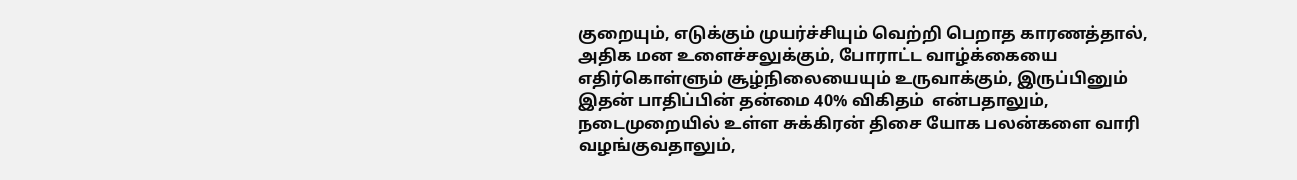குறையும், எடுக்கும் முயர்ச்சியும் வெற்றி பெறாத காரணத்தால், அதிக மன உளைச்சலுக்கும், போராட்ட வாழ்க்கையை எதிர்கொள்ளும் சூழ்நிலையையும் உருவாக்கும், இருப்பினும் இதன் பாதிப்பின் தன்மை 40% விகிதம்  என்பதாலும், நடைமுறையில் உள்ள சுக்கிரன் திசை யோக பலன்களை வாரி  வழங்குவதாலும்,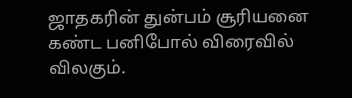ஜாதகரின் துன்பம் சூரியனை கண்ட பனிபோல் விரைவில்  விலகும்.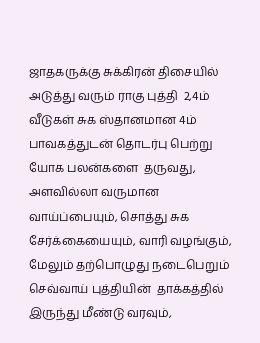ஜாதகருக்கு சுக்கிரன் திசையில் அடுத்து வரும் ராகு புத்தி  2,4ம் வீடுகள் சுக ஸ்தானமான 4ம் பாவகத்துடன் தொடர்பு பெற்று யோக பலன்களை  தருவது,   அளவில்லா வருமான வாய்ப்பையும், சொத்து சுக சேர்க்கையையும், வாரி வழங்கும், மேலும் தற்பொழுது நடைபெறும் செவ்வாய் புத்தியின்  தாக்கத்தில் இருந்து மீண்டு வரவும்,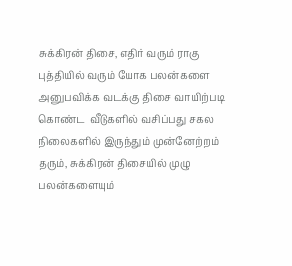சுக்கிரன் திசை, எதிர் வரும் ராகு புத்தியில் வரும் யோக பலன்களை அனுபவிக்க வடக்கு திசை வாயிற்படி கொண்ட  வீடுகளில் வசிப்பது சகல நிலைகளில் இருந்தும் முன்னேற்றம் தரும், சுக்கிரன் திசையில் முழு பலன்களையும்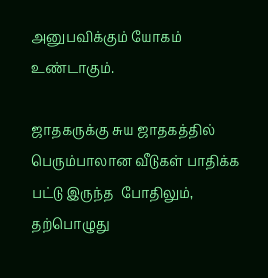அனுபவிக்கும் யோகம் உண்டாகும்.

ஜாதகருக்கு சுய ஜாதகத்தில் பெரும்பாலான வீடுகள் பாதிக்க பட்டு இருந்த  போதிலும், தற்பொழுது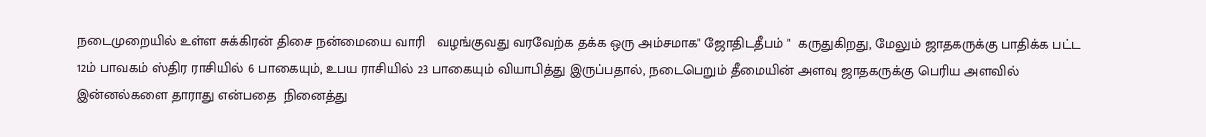நடைமுறையில் உள்ள சுக்கிரன் திசை நன்மையை வாரி   வழங்குவது வரவேற்க தக்க ஒரு அம்சமாக" ஜோதிடதீபம் "  கருதுகிறது, மேலும் ஜாதகருக்கு பாதிக்க பட்ட 12ம் பாவகம் ஸ்திர ராசியில் 6 பாகையும், உபய ராசியில் 23 பாகையும் வியாபித்து இருப்பதால், நடைபெறும் தீமையின் அளவு ஜாதகருக்கு பெரிய அளவில் இன்னல்களை தாராது என்பதை  நினைத்து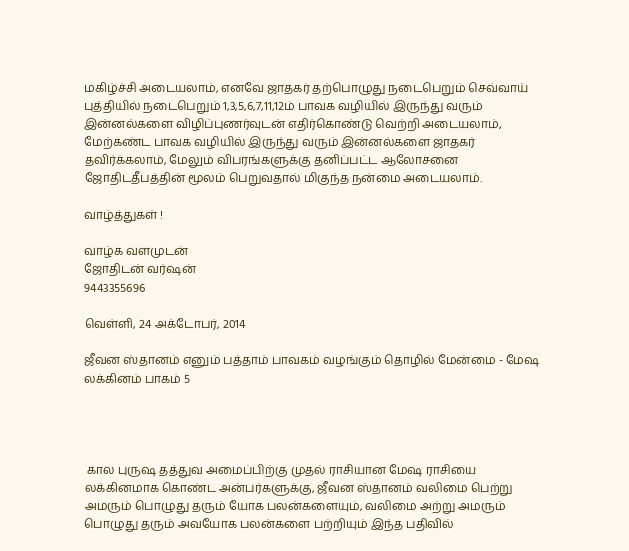மகிழ்ச்சி அடையலாம், எனவே ஜாதகர் தற்பொழுது நடைபெறும் செவ்வாய் புத்தியில் நடைபெறும் 1,3,5,6,7,11,12ம் பாவக வழியில் இருந்து வரும் இன்னல்களை விழிப்புணர்வுடன் எதிர்கொண்டு வெற்றி அடையலாம், மேற்கண்ட பாவக வழியில் இருந்து வரும் இன்னல்களை ஜாதகர் தவிர்க்கலாம், மேலும் விபரங்களுக்கு தனிப்பட்ட ஆலோசனை ஜோதிடதீபத்தின் மூலம் பெறுவதால் மிகுந்த நன்மை அடையலாம்.

வாழ்த்துகள் !

வாழ்க வளமுடன்
ஜோதிடன் வர்ஷன்
9443355696

வெள்ளி, 24 அக்டோபர், 2014

ஜீவன ஸ்தானம் எனும் பத்தாம் பாவகம் வழங்கும் தொழில் மேன்மை - மேஷ லக்கினம் பாகம் 5




 கால புருஷ தத்துவ அமைப்பிற்கு முதல் ராசியான மேஷ ராசியை லக்கினமாக கொண்ட அன்பர்களுக்கு, ஜீவன ஸ்தானம் வலிமை பெற்று அமரும் பொழுது தரும் யோக பலன்களையும், வலிமை அற்று அமரும் பொழுது தரும் அவயோக பலன்களை பற்றியும் இந்த பதிவில்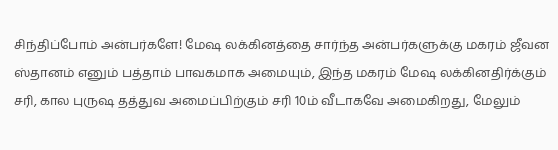சிந்திப்போம் அன்பர்களே! மேஷ லக்கினத்தை சார்ந்த அன்பர்களுக்கு மகரம் ஜீவன ஸ்தானம் எனும் பத்தாம் பாவகமாக அமையும், இந்த மகரம் மேஷ லக்கினதிர்க்கும் சரி, கால புருஷ தத்துவ அமைப்பிற்கும் சரி 10ம் வீடாகவே அமைகிறது, மேலும்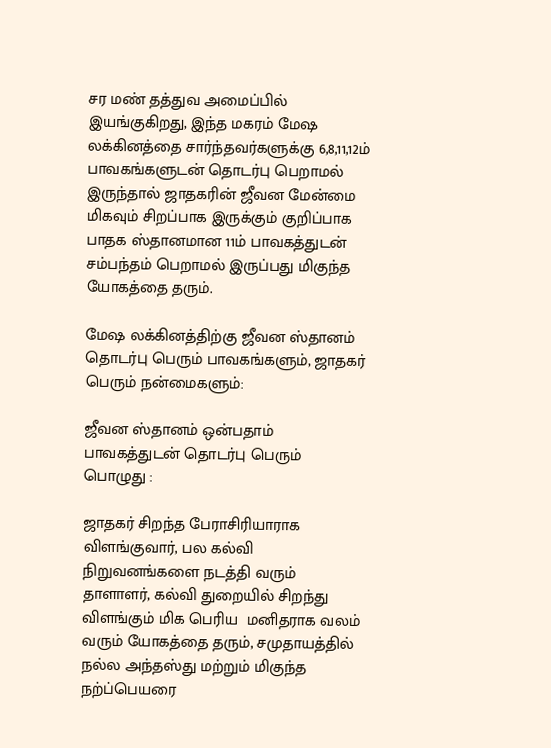சர மண் தத்துவ அமைப்பில் இயங்குகிறது, இந்த மகரம் மேஷ லக்கினத்தை சார்ந்தவர்களுக்கு 6,8,11,12ம் பாவகங்களுடன் தொடர்பு பெறாமல் இருந்தால் ஜாதகரின் ஜீவன மேன்மை மிகவும் சிறப்பாக இருக்கும் குறிப்பாக பாதக ஸ்தானமான 11ம் பாவகத்துடன் சம்பந்தம் பெறாமல் இருப்பது மிகுந்த யோகத்தை தரும்.

மேஷ லக்கினத்திற்கு ஜீவன ஸ்தானம் தொடர்பு பெரும் பாவகங்களும், ஜாதகர் பெரும் நன்மைகளும்:

ஜீவன ஸ்தானம் ஒன்பதாம் பாவகத்துடன் தொடர்பு பெரும் பொழுது :

ஜாதகர் சிறந்த பேராசிரியாராக விளங்குவார், பல கல்வி நிறுவனங்களை நடத்தி வரும் தாளாளர், கல்வி துறையில் சிறந்து விளங்கும் மிக பெரிய  மனிதராக வலம் வரும் யோகத்தை தரும், சமுதாயத்தில் நல்ல அந்தஸ்து மற்றும் மிகுந்த நற்ப்பெயரை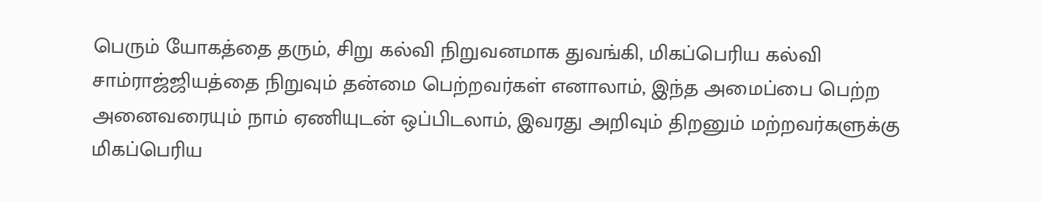பெரும் யோகத்தை தரும், சிறு கல்வி நிறுவனமாக துவங்கி, மிகப்பெரிய கல்வி சாம்ராஜ்ஜியத்தை நிறுவும் தன்மை பெற்றவர்கள் எனாலாம், இந்த அமைப்பை பெற்ற அனைவரையும் நாம் ஏணியுடன் ஒப்பிடலாம், இவரது அறிவும் திறனும் மற்றவர்களுக்கு மிகப்பெரிய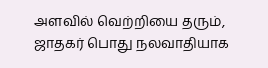அளவில் வெற்றியை தரும், ஜாதகர் பொது நலவாதியாக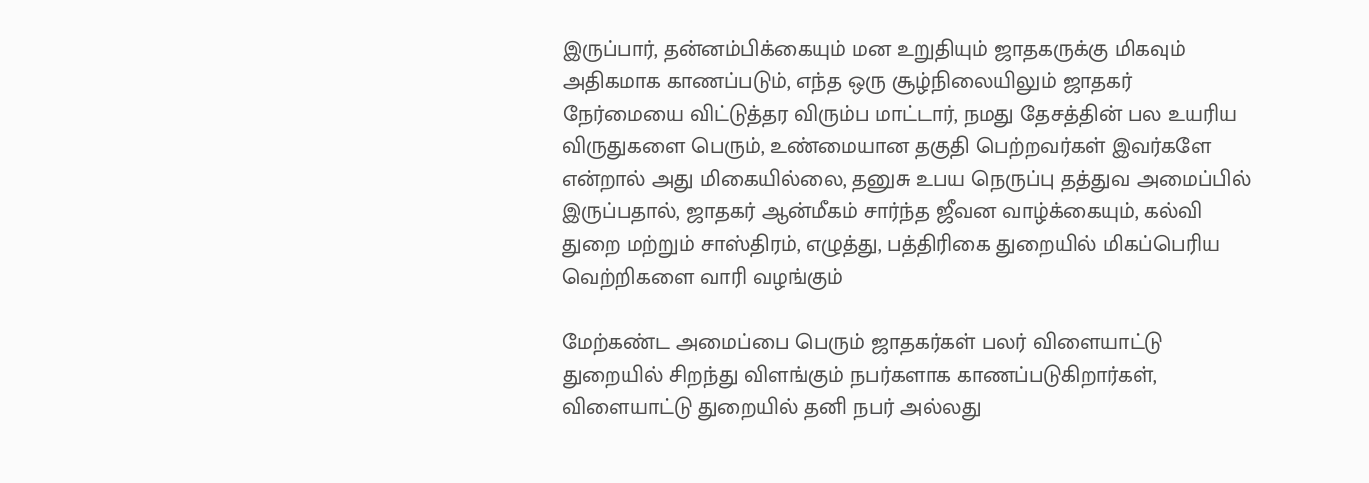இருப்பார், தன்னம்பிக்கையும் மன உறுதியும் ஜாதகருக்கு மிகவும் அதிகமாக காணப்படும், எந்த ஒரு சூழ்நிலையிலும் ஜாதகர் நேர்மையை விட்டுத்தர விரும்ப மாட்டார், நமது தேசத்தின் பல உயரிய விருதுகளை பெரும், உண்மையான தகுதி பெற்றவர்கள் இவர்களே என்றால் அது மிகையில்லை, தனுசு உபய நெருப்பு தத்துவ அமைப்பில் இருப்பதால், ஜாதகர் ஆன்மீகம் சார்ந்த ஜீவன வாழ்க்கையும், கல்வி துறை மற்றும் சாஸ்திரம், எழுத்து, பத்திரிகை துறையில் மிகப்பெரிய வெற்றிகளை வாரி வழங்கும்

மேற்கண்ட அமைப்பை பெரும் ஜாதகர்கள் பலர் விளையாட்டு துறையில் சிறந்து விளங்கும் நபர்களாக காணப்படுகிறார்கள், விளையாட்டு துறையில் தனி நபர் அல்லது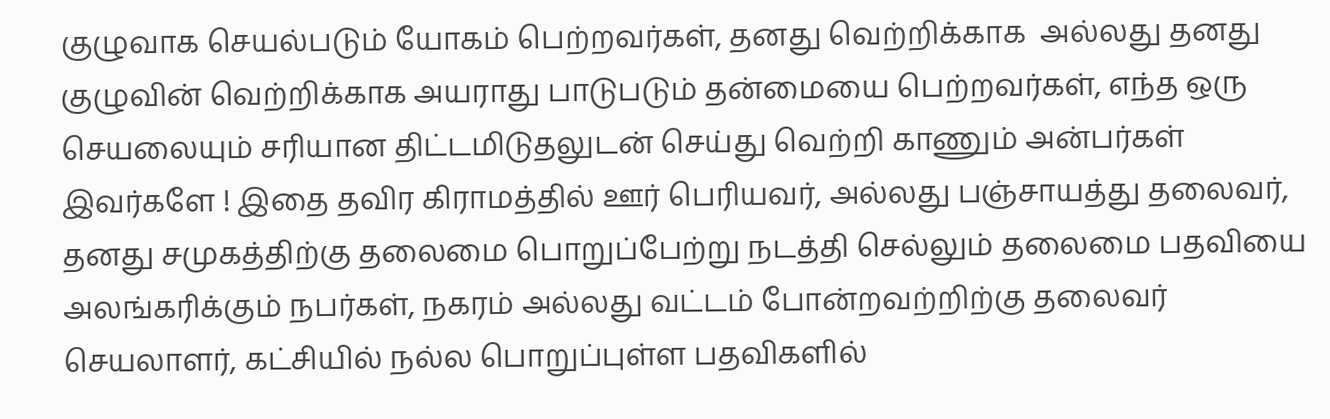குழுவாக செயல்படும் யோகம் பெற்றவர்கள், தனது வெற்றிக்காக  அல்லது தனது குழுவின் வெற்றிக்காக அயராது பாடுபடும் தன்மையை பெற்றவர்கள், எந்த ஒரு செயலையும் சரியான திட்டமிடுதலுடன் செய்து வெற்றி காணும் அன்பர்கள் இவர்களே ! இதை தவிர கிராமத்தில் ஊர் பெரியவர், அல்லது பஞ்சாயத்து தலைவர், தனது சமுகத்திற்கு தலைமை பொறுப்பேற்று நடத்தி செல்லும் தலைமை பதவியை அலங்கரிக்கும் நபர்கள், நகரம் அல்லது வட்டம் போன்றவற்றிற்கு தலைவர் செயலாளர், கட்சியில் நல்ல பொறுப்புள்ள பதவிகளில்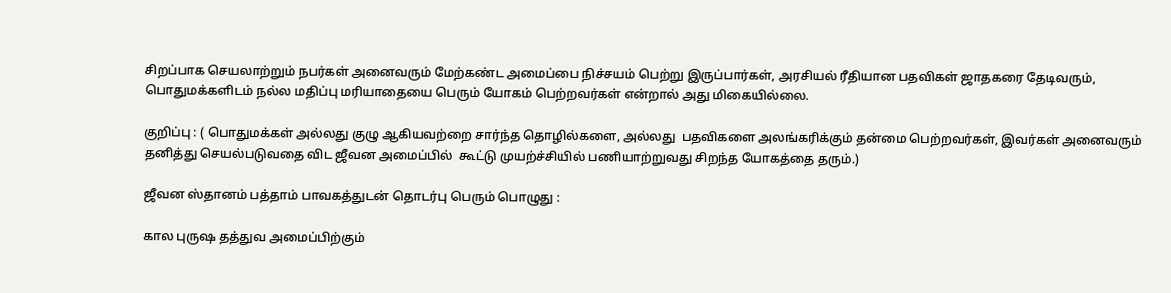சிறப்பாக செயலாற்றும் நபர்கள் அனைவரும் மேற்கண்ட அமைப்பை நிச்சயம் பெற்று இருப்பார்கள், அரசியல் ரீதியான பதவிகள் ஜாதகரை தேடிவரும், பொதுமக்களிடம் நல்ல மதிப்பு மரியாதையை பெரும் யோகம் பெற்றவர்கள் என்றால் அது மிகையில்லை.

குறிப்பு : ( பொதுமக்கள் அல்லது குழு ஆகியவற்றை சார்ந்த தொழில்களை, அல்லது  பதவிகளை அலங்கரிக்கும் தன்மை பெற்றவர்கள், இவர்கள் அனைவரும் தனித்து செயல்படுவதை விட ஜீவன அமைப்பில்  கூட்டு முயற்ச்சியில் பணியாற்றுவது சிறந்த யோகத்தை தரும்.)

ஜீவன ஸ்தானம் பத்தாம் பாவகத்துடன் தொடர்பு பெரும் பொழுது :

கால புருஷ தத்துவ அமைப்பிற்கும்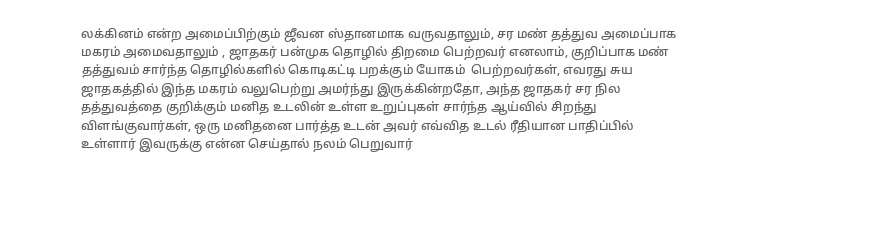லக்கினம் என்ற அமைப்பிற்கும் ஜீவன ஸ்தானமாக வருவதாலும், சர மண் தத்துவ அமைப்பாக மகரம் அமைவதாலும் , ஜாதகர் பன்முக தொழில் திறமை பெற்றவர் எனலாம், குறிப்பாக மண் தத்துவம் சார்ந்த தொழில்களில் கொடிகட்டி பறக்கும் யோகம்  பெற்றவர்கள், எவரது சுய ஜாதகத்தில் இந்த மகரம் வலுபெற்று அமர்ந்து இருக்கின்றதோ, அந்த ஜாதகர் சர நில தத்துவத்தை குறிக்கும் மனித உடலின் உள்ள உறுப்புகள் சார்ந்த ஆய்வில் சிறந்து விளங்குவார்கள், ஒரு மனிதனை பார்த்த உடன் அவர் எவ்வித உடல் ரீதியான பாதிப்பில் உள்ளார் இவருக்கு என்ன செய்தால் நலம் பெறுவார்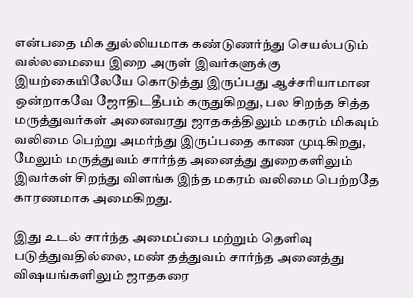என்பதை மிக துல்லியமாக கண்டுணர்ந்து செயல்படும் வல்லமையை இறை அருள் இவர்களுக்கு இயற்கையிலேயே கொடுத்து இருப்பது ஆச்சரியாமான ஒன்றாகவே ஜோதிடதீபம் கருதுகிறது, பல சிறந்த சித்த மருத்துவர்கள் அனைவரது ஜாதகத்திலும் மகரம் மிகவும் வலிமை பெற்று அமர்ந்து இருப்பதை காண முடிகிறது, மேலும் மருத்துவம் சார்ந்த அனைத்து துறைகளிலும் இவர்கள் சிறந்து விளங்க இந்த மகரம் வலிமை பெற்றதே காரணமாக அமைகிறது.

இது உடல் சார்ந்த அமைப்பை மற்றும் தெளிவு படுத்துவதில்லை, மண் தத்துவம் சார்ந்த அனைத்து விஷயங்களிலும் ஜாதகரை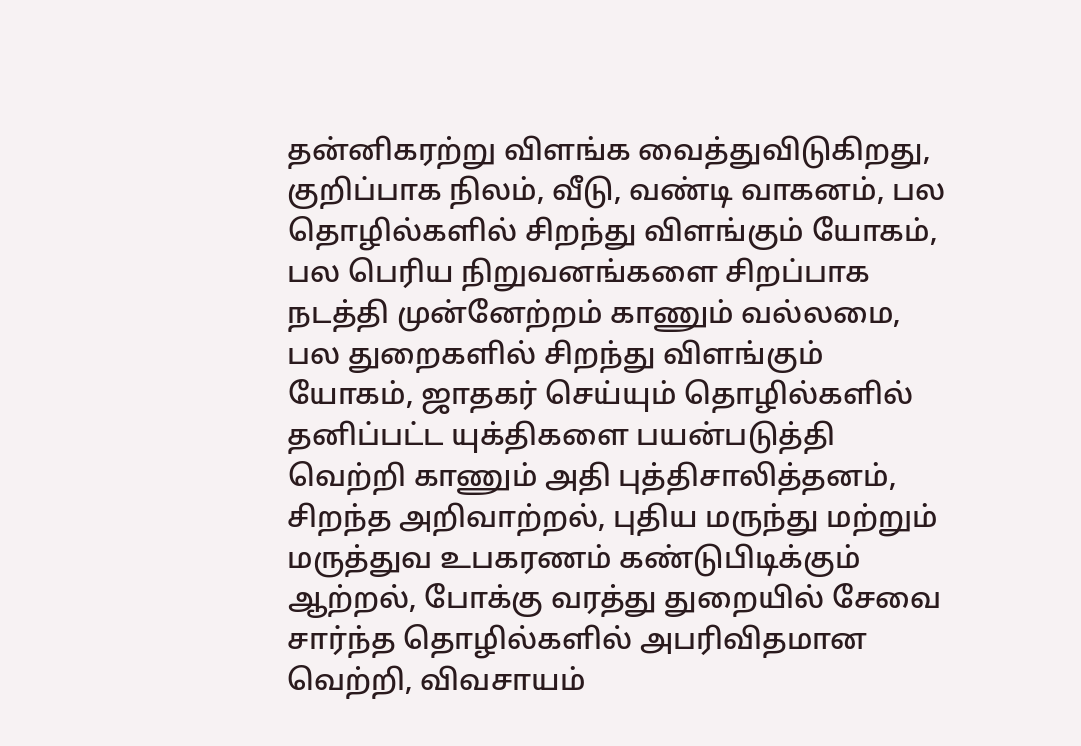தன்னிகரற்று விளங்க வைத்துவிடுகிறது, குறிப்பாக நிலம், வீடு, வண்டி வாகனம், பல தொழில்களில் சிறந்து விளங்கும் யோகம், பல பெரிய நிறுவனங்களை சிறப்பாக நடத்தி முன்னேற்றம் காணும் வல்லமை, பல துறைகளில் சிறந்து விளங்கும் யோகம், ஜாதகர் செய்யும் தொழில்களில் தனிப்பட்ட யுக்திகளை பயன்படுத்தி வெற்றி காணும் அதி புத்திசாலித்தனம், சிறந்த அறிவாற்றல், புதிய மருந்து மற்றும் மருத்துவ உபகரணம் கண்டுபிடிக்கும் ஆற்றல், போக்கு வரத்து துறையில் சேவை சார்ந்த தொழில்களில் அபரிவிதமான வெற்றி, விவசாயம்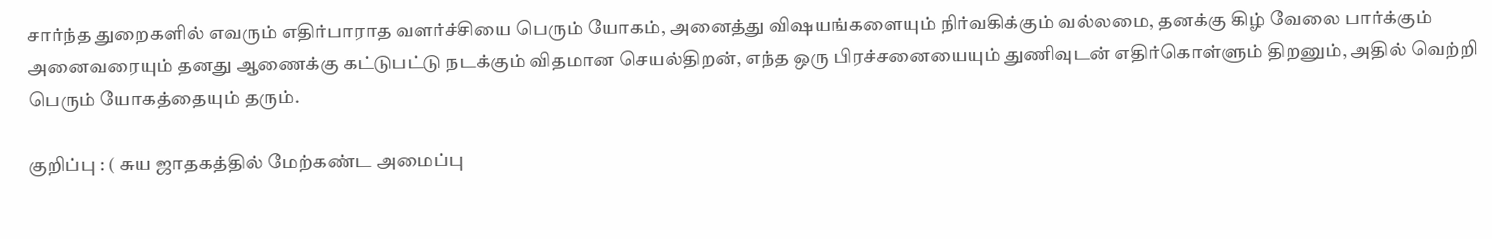சார்ந்த துறைகளில் எவரும் எதிர்பாராத வளர்ச்சியை பெரும் யோகம், அனைத்து விஷயங்களையும் நிர்வகிக்கும் வல்லமை, தனக்கு கிழ் வேலை பார்க்கும் அனைவரையும் தனது ஆணைக்கு கட்டுபட்டு நடக்கும் விதமான செயல்திறன், எந்த ஒரு பிரச்சனையையும் துணிவுடன் எதிர்கொள்ளும் திறனும், அதில் வெற்றி பெரும் யோகத்தையும் தரும்.

குறிப்பு : ( சுய ஜாதகத்தில் மேற்கண்ட அமைப்பு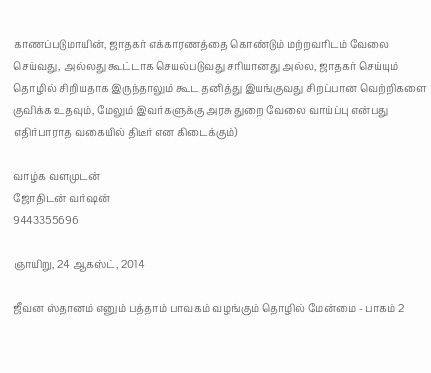காணப்படுமாயின், ஜாதகர் எக்காரணத்தை கொண்டும் மற்றவரிடம் வேலை செய்வது, அல்லது கூட்டாக செயல்படுவது சரியானது அல்ல, ஜாதகர் செய்யும் தொழில் சிறியதாக இருந்தாலும் கூட தனித்து இயங்குவது சிறப்பான வெற்றிகளை குவிக்க உதவும், மேலும் இவர்களுக்கு அரசு துறை வேலை வாய்ப்பு என்பது எதிர்பாராத வகையில் திடீர் என கிடைக்கும்)

வாழ்க வளமுடன்
ஜோதிடன் வர்ஷன்
9443355696

ஞாயிறு, 24 ஆகஸ்ட், 2014

ஜீவன ஸ்தானம் எனும் பத்தாம் பாவகம் வழங்கும் தொழில் மேன்மை - பாகம் 2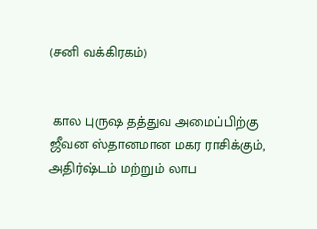(சனி வக்கிரகம்)


 கால புருஷ தத்துவ அமைப்பிற்கு ஜீவன ஸ்தானமான மகர ராசிக்கும், அதிர்ஷ்டம் மற்றும் லாப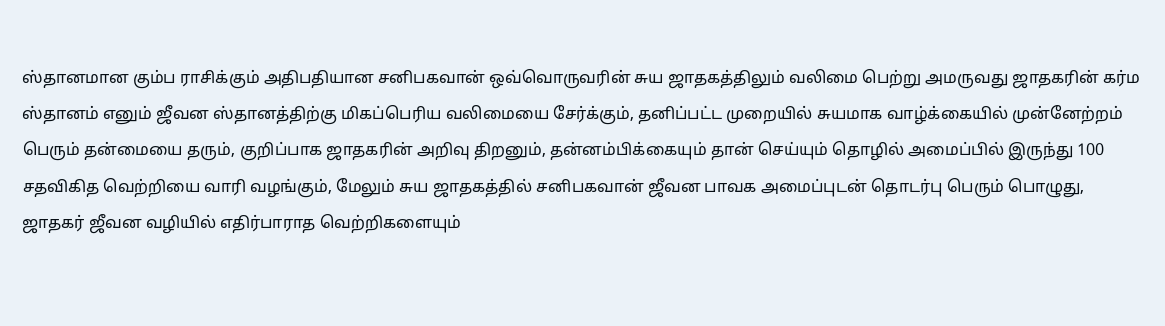ஸ்தானமான கும்ப ராசிக்கும் அதிபதியான சனிபகவான் ஒவ்வொருவரின் சுய ஜாதகத்திலும் வலிமை பெற்று அமருவது ஜாதகரின் கர்ம ஸ்தானம் எனும் ஜீவன ஸ்தானத்திற்கு மிகப்பெரிய வலிமையை சேர்க்கும், தனிப்பட்ட முறையில் சுயமாக வாழ்க்கையில் முன்னேற்றம் பெரும் தன்மையை தரும், குறிப்பாக ஜாதகரின் அறிவு திறனும், தன்னம்பிக்கையும் தான் செய்யும் தொழில் அமைப்பில் இருந்து 100 சதவிகித வெற்றியை வாரி வழங்கும், மேலும் சுய ஜாதகத்தில் சனிபகவான் ஜீவன பாவக அமைப்புடன் தொடர்பு பெரும் பொழுது, ஜாதகர் ஜீவன வழியில் எதிர்பாராத வெற்றிகளையும்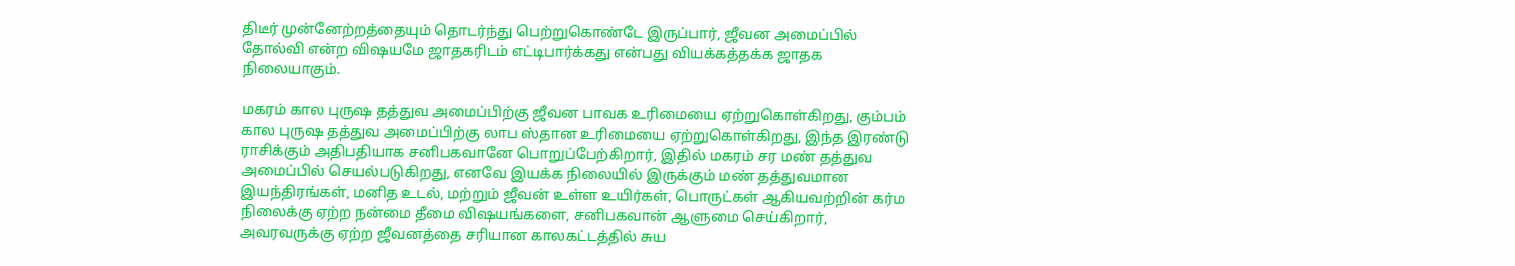திடீர் முன்னேற்றத்தையும் தொடர்ந்து பெற்றுகொண்டே இருப்பார், ஜீவன அமைப்பில் தோல்வி என்ற விஷயமே ஜாதகரிடம் எட்டிபார்க்கது என்பது வியக்கத்தக்க ஜாதக நிலையாகும்.

மகரம் கால புருஷ தத்துவ அமைப்பிற்கு ஜீவன பாவக உரிமையை ஏற்றுகொள்கிறது, கும்பம் கால புருஷ தத்துவ அமைப்பிற்கு லாப ஸ்தான உரிமையை ஏற்றுகொள்கிறது, இந்த இரண்டு ராசிக்கும் அதிபதியாக சனிபகவானே பொறுப்பேற்கிறார், இதில் மகரம் சர மண் தத்துவ அமைப்பில் செயல்படுகிறது, எனவே இயக்க நிலையில் இருக்கும் மண் தத்துவமான இயந்திரங்கள், மனித உடல், மற்றும் ஜீவன் உள்ள உயிர்கள், பொருட்கள் ஆகியவற்றின் கர்ம நிலைக்கு ஏற்ற நன்மை தீமை விஷயங்களை, சனிபகவான் ஆளுமை செய்கிறார், அவரவருக்கு ஏற்ற ஜீவனத்தை சரியான காலகட்டத்தில் சுய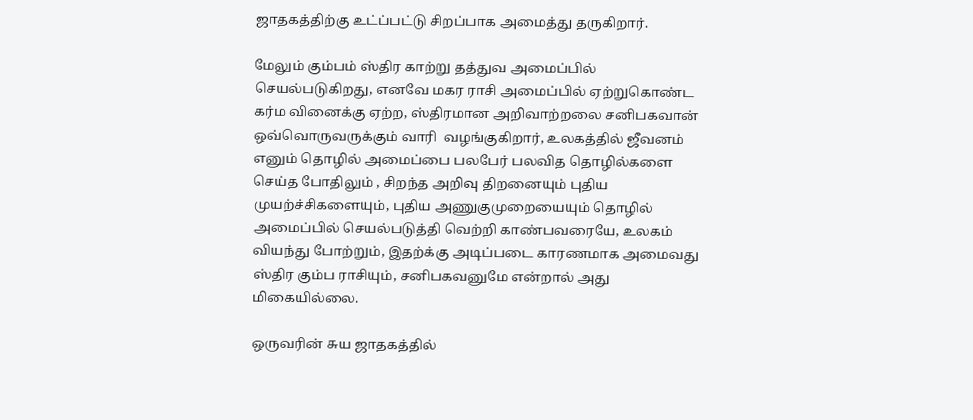ஜாதகத்திற்கு உட்ப்பட்டு சிறப்பாக அமைத்து தருகிறார்.

மேலும் கும்பம் ஸ்திர காற்று தத்துவ அமைப்பில் செயல்படுகிறது, எனவே மகர ராசி அமைப்பில் ஏற்றுகொண்ட கர்ம வினைக்கு ஏற்ற, ஸ்திரமான அறிவாற்றலை சனிபகவான் ஒவ்வொருவருக்கும் வாரி  வழங்குகிறார், உலகத்தில் ஜீவனம் எனும் தொழில் அமைப்பை பலபேர் பலவித தொழில்களை செய்த போதிலும் , சிறந்த அறிவு திறனையும் புதிய முயற்ச்சிகளையும், புதிய அணுகுமுறையையும் தொழில் அமைப்பில் செயல்படுத்தி வெற்றி காண்பவரையே, உலகம் வியந்து போற்றும், இதற்க்கு அடிப்படை காரணமாக அமைவது ஸ்திர கும்ப ராசியும், சனிபகவனுமே என்றால் அது மிகையில்லை.

ஒருவரின் சுய ஜாதகத்தில்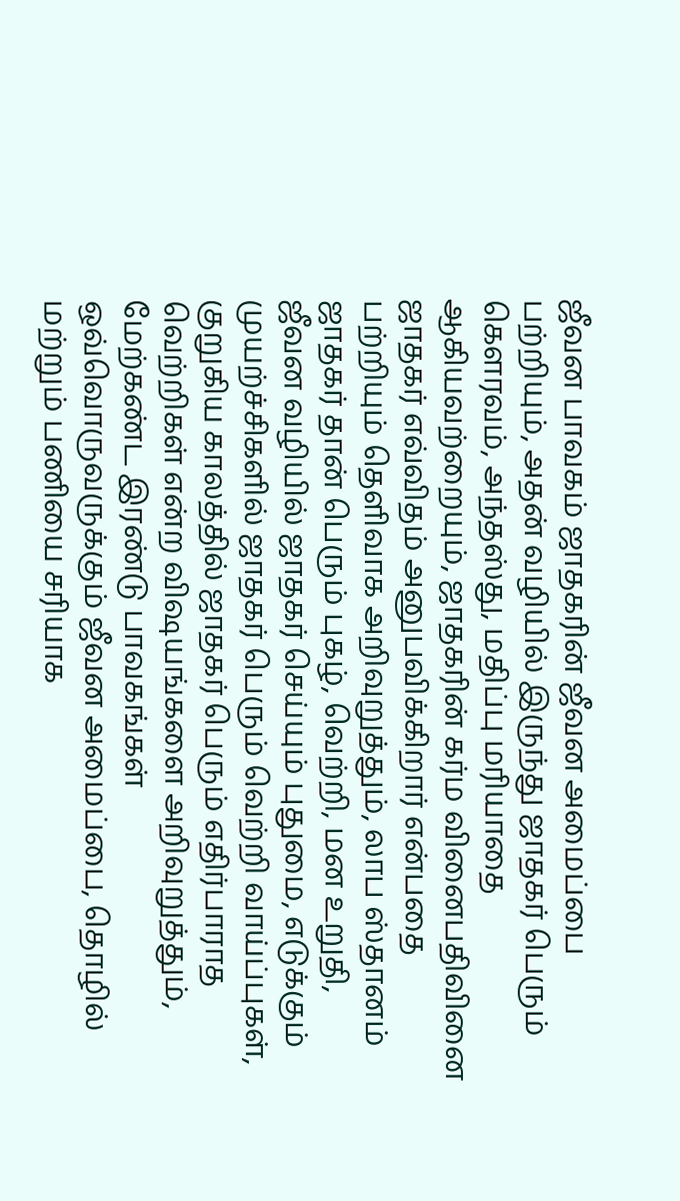ஜீவன பாவகம் ஜாதகரின் ஜீவன அமைப்பை பற்றியும், அதன் வழியில் இருந்து ஜாதகர் பெரும் கௌரவம், அந்தஸ்து, மதிப்பு மரியாதை ஆகியவற்றையும், ஜாதகரின் கர்ம வினைபதிவினை ஜாதகர் எவ்விதம் அனுபவிக்கிறார் என்பதை பற்றியும் தெளிவாக அறிவுறுத்தும், லாப ஸ்தானம் ஜாதகர் தான் பெரும் புகழ், வெற்றி, மன உறுதி, ஜீவன வழியில் ஜாதகர் செய்யும் புதுமை, எடுக்கும் முயற்ச்சிகளில் ஜாதகர் பெரும் வெற்றி வாய்ப்புகள், குறுகிய காலத்தில் ஜாதகர் பெரும் எதிர்பாராத வெற்றிகள் என்ற விஷயங்களை அறிவுறுத்தும், மேற்கண்ட இரண்டு பாவகங்கள் ஒவ்வொருவருக்கும் ஜீவன அமைப்பை, தொழில் மற்றும் பணியை சரியாக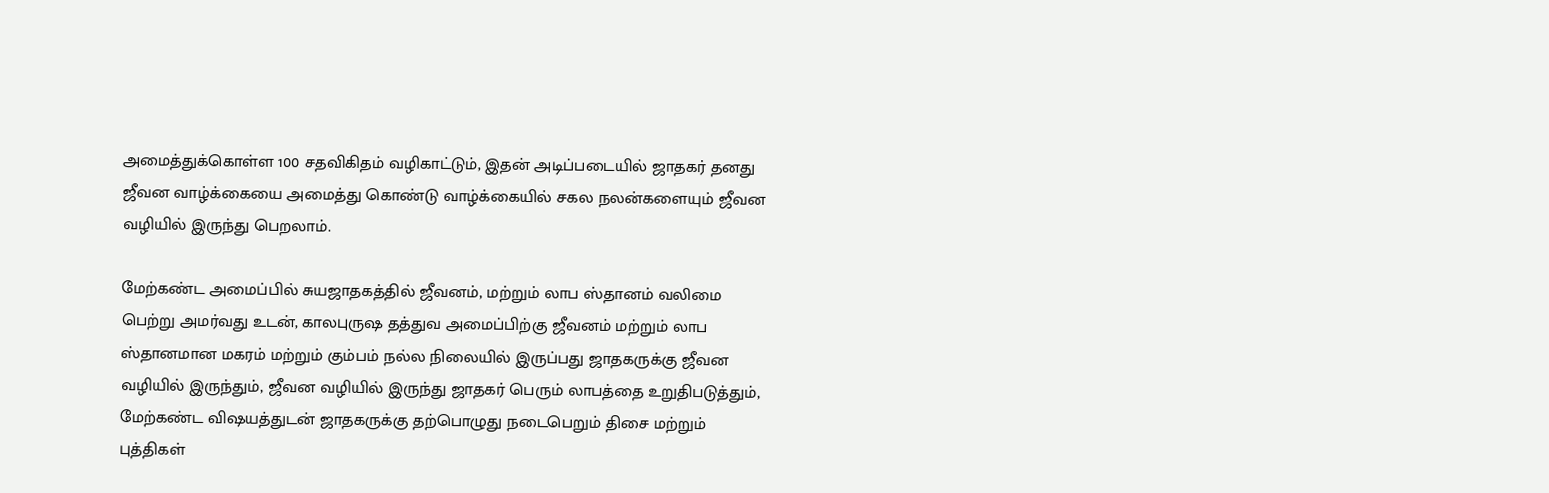அமைத்துக்கொள்ள 100 சதவிகிதம் வழிகாட்டும், இதன் அடிப்படையில் ஜாதகர் தனது ஜீவன வாழ்க்கையை அமைத்து கொண்டு வாழ்க்கையில் சகல நலன்களையும் ஜீவன வழியில் இருந்து பெறலாம்.

மேற்கண்ட அமைப்பில் சுயஜாதகத்தில் ஜீவனம், மற்றும் லாப ஸ்தானம் வலிமை பெற்று அமர்வது உடன், காலபுருஷ தத்துவ அமைப்பிற்கு ஜீவனம் மற்றும் லாப ஸ்தானமான மகரம் மற்றும் கும்பம் நல்ல நிலையில் இருப்பது ஜாதகருக்கு ஜீவன வழியில் இருந்தும், ஜீவன வழியில் இருந்து ஜாதகர் பெரும் லாபத்தை உறுதிபடுத்தும், மேற்கண்ட விஷயத்துடன் ஜாதகருக்கு தற்பொழுது நடைபெறும் திசை மற்றும் புத்திகள்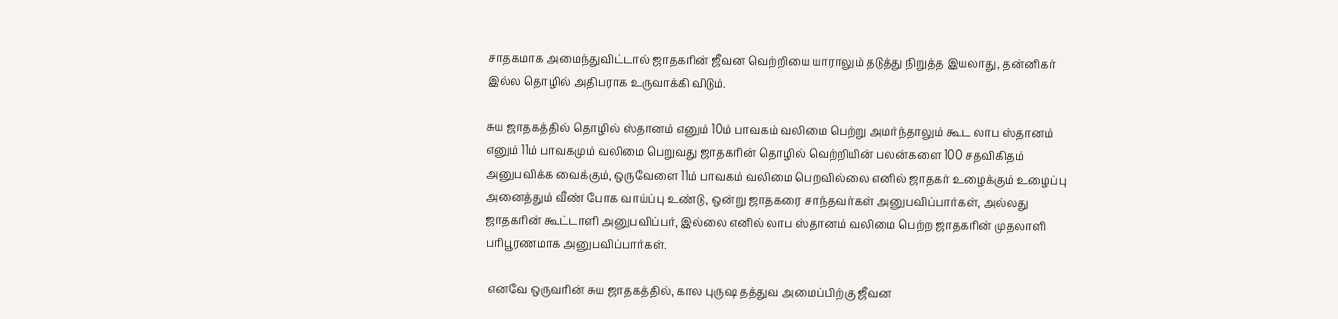சாதகமாக அமைந்துவிட்டால் ஜாதகரின் ஜீவன வெற்றியை யாராலும் தடுத்து நிறுத்த இயலாது, தன்னிகர் இல்ல தொழில் அதிபராக உருவாக்கி விடும்.

சுய ஜாதகத்தில் தொழில் ஸ்தானம் எனும் 10ம் பாவகம் வலிமை பெற்று அமர்ந்தாலும் கூட லாப ஸ்தானம் எனும் 11ம் பாவகமும் வலிமை பெறுவது ஜாதகரின் தொழில் வெற்றியின் பலன்களை 100 சதவிகிதம் அனுபவிக்க வைக்கும், ஒருவேளை 11ம் பாவகம் வலிமை பெறவில்லை எனில் ஜாதகர் உழைக்கும் உழைப்பு அனைத்தும் வீண் போக வாய்ப்பு உண்டு, ஒன்று ஜாதகரை சாந்தவர்கள் அனுபவிப்பார்கள், அல்லது ஜாதகரின் கூட்டாளி அனுபவிப்பர், இல்லை எனில் லாப ஸ்தானம் வலிமை பெற்ற ஜாதகரின் முதலாளி பரிபூரணமாக அனுபவிப்பார்கள்.

 எனவே ஒருவரின் சுய ஜாதகத்தில், கால புருஷ தத்துவ அமைப்பிற்கு ஜீவன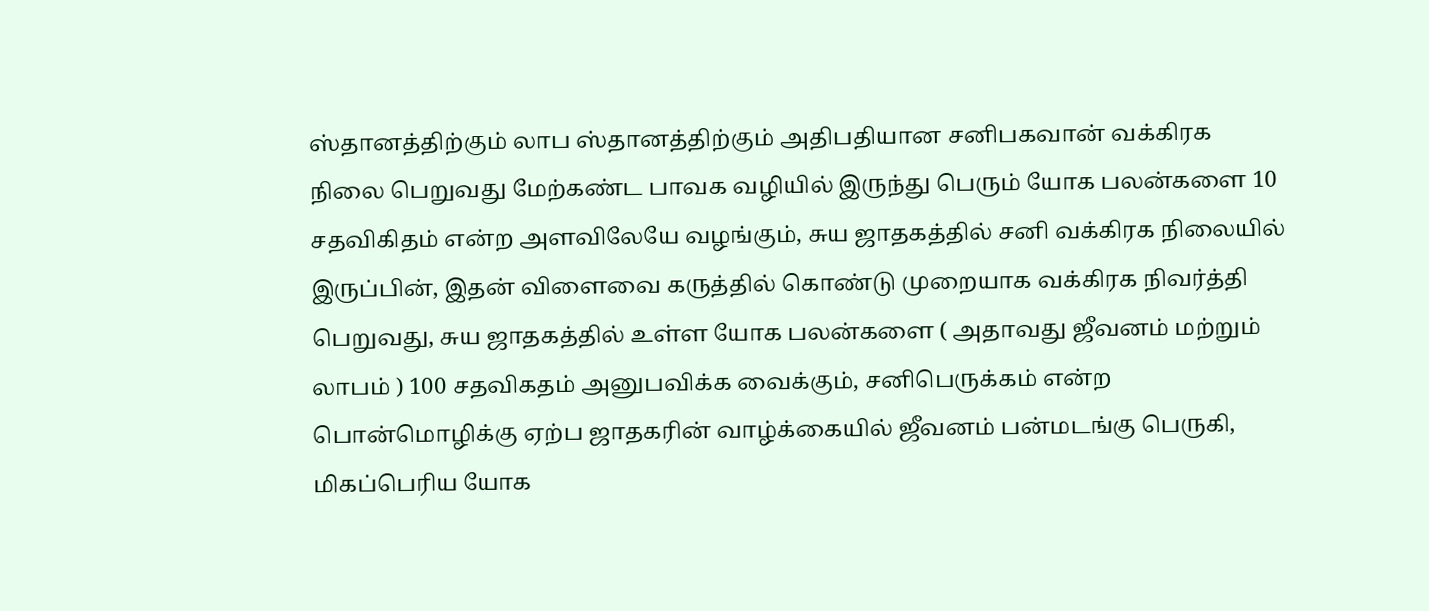ஸ்தானத்திற்கும் லாப ஸ்தானத்திற்கும் அதிபதியான சனிபகவான் வக்கிரக நிலை பெறுவது மேற்கண்ட பாவக வழியில் இருந்து பெரும் யோக பலன்களை 10 சதவிகிதம் என்ற அளவிலேயே வழங்கும், சுய ஜாதகத்தில் சனி வக்கிரக நிலையில் இருப்பின், இதன் விளைவை கருத்தில் கொண்டு முறையாக வக்கிரக நிவர்த்தி பெறுவது, சுய ஜாதகத்தில் உள்ள யோக பலன்களை ( அதாவது ஜீவனம் மற்றும் லாபம் ) 100 சதவிகதம் அனுபவிக்க வைக்கும், சனிபெருக்கம் என்ற பொன்மொழிக்கு ஏற்ப ஜாதகரின் வாழ்க்கையில் ஜீவனம் பன்மடங்கு பெருகி, மிகப்பெரிய யோக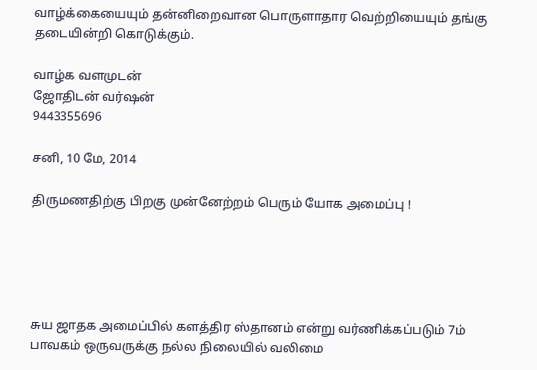வாழ்க்கையையும் தன்னிறைவான பொருளாதார வெற்றியையும் தங்கு தடையின்றி கொடுக்கும்.

வாழ்க வளமுடன்
ஜோதிடன் வர்ஷன்
9443355696

சனி, 10 மே, 2014

திருமணதிற்கு பிறகு முன்னேற்றம் பெரும் யோக அமைப்பு !





சுய ஜாதக அமைப்பில் களத்திர ஸ்தானம் என்று வர்ணிக்கப்படும் 7ம் பாவகம் ஒருவருக்கு நல்ல நிலையில் வலிமை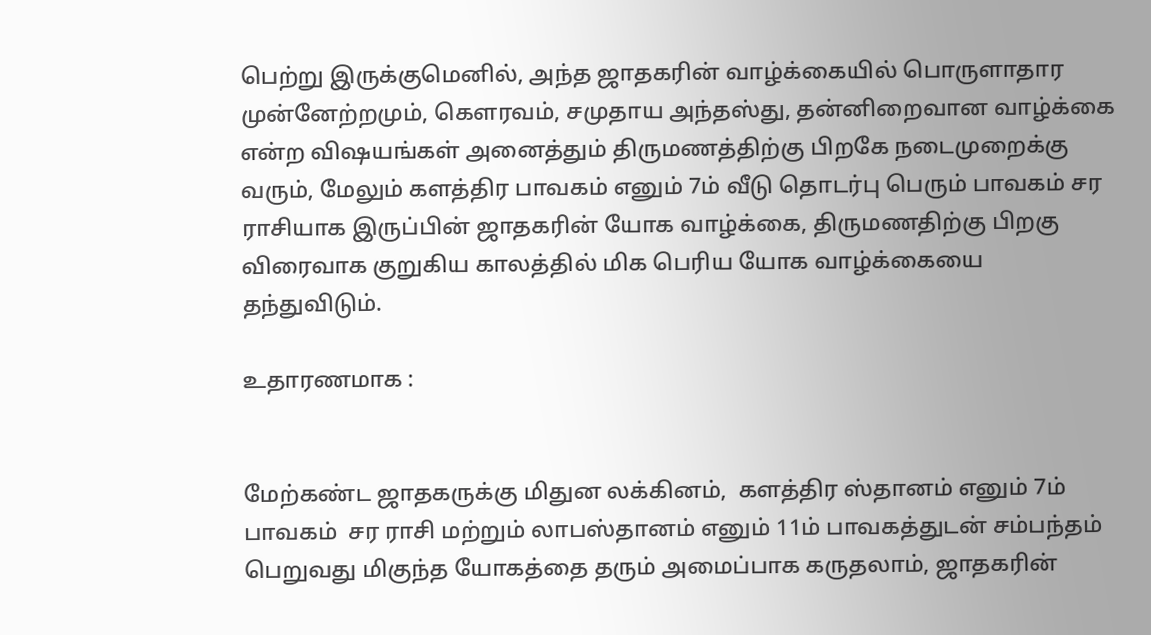பெற்று இருக்குமெனில், அந்த ஜாதகரின் வாழ்க்கையில் பொருளாதார முன்னேற்றமும், கௌரவம், சமுதாய அந்தஸ்து, தன்னிறைவான வாழ்க்கை என்ற விஷயங்கள் அனைத்தும் திருமணத்திற்கு பிறகே நடைமுறைக்கு வரும், மேலும் களத்திர பாவகம் எனும் 7ம் வீடு தொடர்பு பெரும் பாவகம் சர ராசியாக இருப்பின் ஜாதகரின் யோக வாழ்க்கை, திருமணதிற்கு பிறகு விரைவாக குறுகிய காலத்தில் மிக பெரிய யோக வாழ்க்கையை தந்துவிடும்.

உதாரணமாக :


மேற்கண்ட ஜாதகருக்கு மிதுன லக்கினம்,  களத்திர ஸ்தானம் எனும் 7ம் பாவகம்  சர ராசி மற்றும் லாபஸ்தானம் எனும் 11ம் பாவகத்துடன் சம்பந்தம் பெறுவது மிகுந்த யோகத்தை தரும் அமைப்பாக கருதலாம், ஜாதகரின்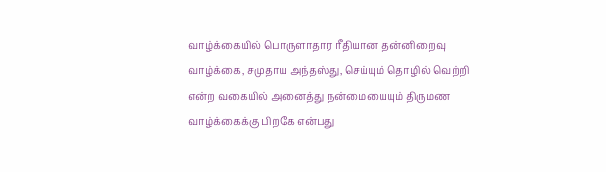வாழ்க்கையில் பொருளாதார ரீதியான தன்னிறைவு வாழ்க்கை, சமுதாய அந்தஸ்து, செய்யும் தொழில் வெற்றி என்ற வகையில் அனைத்து நன்மையையும் திருமண வாழ்க்கைக்கு பிறகே என்பது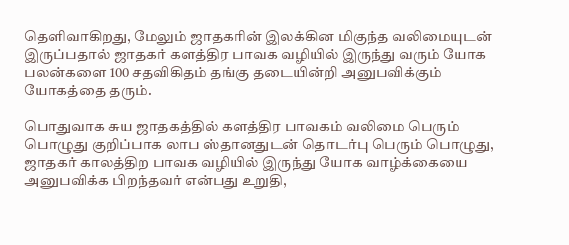தெளிவாகிறது, மேலும் ஜாதகரின் இலக்கின மிகுந்த வலிமையுடன் இருப்பதால் ஜாதகர் களத்திர பாவக வழியில் இருந்து வரும் யோக பலன்களை 100 சதவிகிதம் தங்கு தடையின்றி அனுபவிக்கும் யோகத்தை தரும்.

பொதுவாக சுய ஜாதகத்தில் களத்திர பாவகம் வலிமை பெரும் பொழுது குறிப்பாக லாப ஸ்தானதுடன் தொடர்பு பெரும் பொழுது, ஜாதகர் காலத்திற பாவக வழியில் இருந்து யோக வாழ்க்கையை அனுபவிக்க பிறந்தவர் என்பது உறுதி,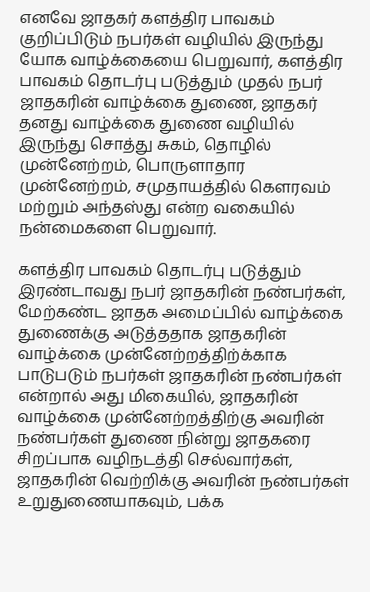எனவே ஜாதகர் களத்திர பாவகம் குறிப்பிடும் நபர்கள் வழியில் இருந்து யோக வாழ்க்கையை பெறுவார், களத்திர பாவகம் தொடர்பு படுத்தும் முதல் நபர் ஜாதகரின் வாழ்க்கை துணை, ஜாதகர் தனது வாழ்க்கை துணை வழியில் இருந்து சொத்து சுகம், தொழில் முன்னேற்றம், பொருளாதார முன்னேற்றம், சமுதாயத்தில் கௌரவம் மற்றும் அந்தஸ்து என்ற வகையில் நன்மைகளை பெறுவார்.

களத்திர பாவகம் தொடர்பு படுத்தும் இரண்டாவது நபர் ஜாதகரின் நண்பர்கள், மேற்கண்ட ஜாதக அமைப்பில் வாழ்க்கை துணைக்கு அடுத்ததாக ஜாதகரின் வாழ்க்கை முன்னேற்றத்திற்க்காக பாடுபடும் நபர்கள் ஜாதகரின் நண்பர்கள் என்றால் அது மிகையில், ஜாதகரின் வாழ்க்கை முன்னேற்றத்திற்கு அவரின் நண்பர்கள் துணை நின்று ஜாதகரை சிறப்பாக வழிநடத்தி செல்வார்கள், ஜாதகரின் வெற்றிக்கு அவரின் நண்பர்கள் உறுதுணையாகவும், பக்க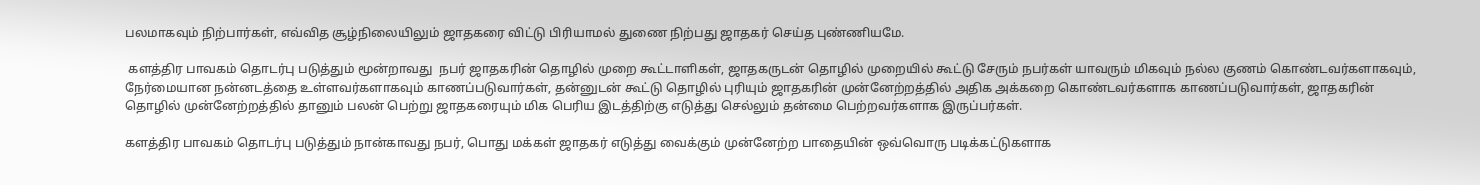பலமாகவும் நிற்பார்கள், எவ்வித சூழ்நிலையிலும் ஜாதகரை விட்டு பிரியாமல் துணை நிற்பது ஜாதகர் செய்த புண்ணியமே.

 களத்திர பாவகம் தொடர்பு படுத்தும் மூன்றாவது  நபர் ஜாதகரின் தொழில் முறை கூட்டாளிகள், ஜாதகருடன் தொழில் முறையில் கூட்டு சேரும் நபர்கள் யாவரும் மிகவும் நல்ல குணம் கொண்டவர்களாகவும், நேர்மையான நன்னடத்தை உள்ளவர்களாகவும் காணப்படுவார்கள், தன்னுடன் கூட்டு தொழில் புரியும் ஜாதகரின் முன்னேற்றத்தில் அதிக அக்கறை கொண்டவர்களாக காணப்படுவார்கள், ஜாதகரின் தொழில் முன்னேற்றத்தில் தானும் பலன் பெற்று ஜாதகரையும் மிக பெரிய இடத்திற்கு எடுத்து செல்லும் தன்மை பெற்றவர்களாக இருப்பர்கள்.

களத்திர பாவகம் தொடர்பு படுத்தும் நான்காவது நபர், பொது மக்கள் ஜாதகர் எடுத்து வைக்கும் முன்னேற்ற பாதையின் ஒவ்வொரு படிக்கட்டுகளாக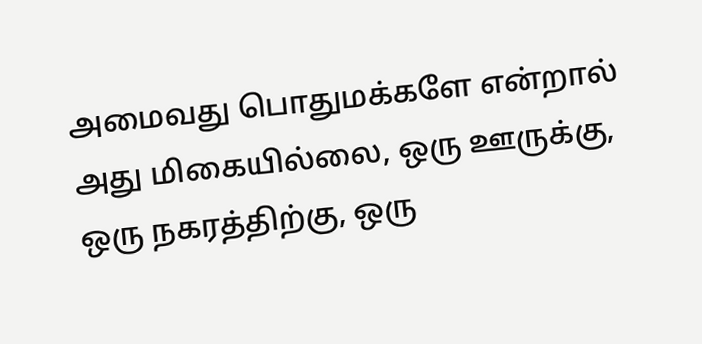அமைவது பொதுமக்களே என்றால் அது மிகையில்லை, ஒரு ஊருக்கு, ஒரு நகரத்திற்கு, ஒரு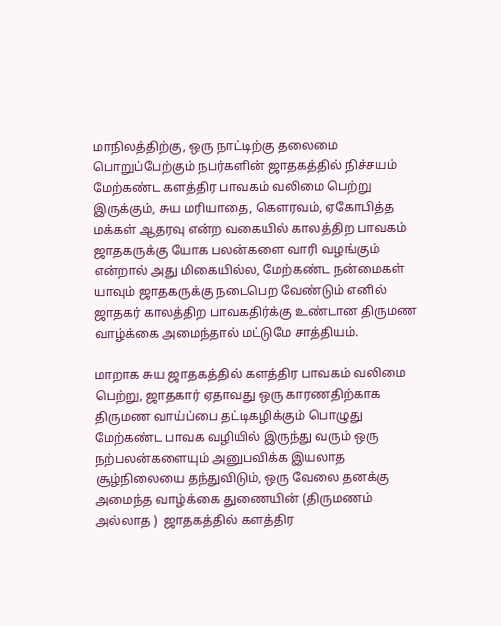மாநிலத்திற்கு, ஒரு நாட்டிற்கு தலைமை பொறுப்பேற்கும் நபர்களின் ஜாதகத்தில் நிச்சயம் மேற்கண்ட களத்திர பாவகம் வலிமை பெற்று இருக்கும், சுய மரியாதை, கௌரவம், ஏகோபித்த மக்கள் ஆதரவு என்ற வகையில் காலத்திற பாவகம் ஜாதகருக்கு யோக பலன்களை வாரி வழங்கும் என்றால் அது மிகையில்ல, மேற்கண்ட நன்மைகள் யாவும் ஜாதகருக்கு நடைபெற வேண்டும் எனில் ஜாதகர் காலத்திற பாவகதிர்க்கு உண்டான திருமண வாழ்க்கை அமைந்தால் மட்டுமே சாத்தியம்.

மாறாக சுய ஜாதகத்தில் களத்திர பாவகம் வலிமை பெற்று, ஜாதகார் ஏதாவது ஒரு காரணதிற்காக திருமண வாய்ப்பை தட்டிகழிக்கும் பொழுது மேற்கண்ட பாவக வழியில் இருந்து வரும் ஒரு நற்பலன்களையும் அனுபவிக்க இயலாத சூழ்நிலையை தந்துவிடும், ஒரு வேலை தனக்கு அமைந்த வாழ்க்கை துணையின் (திருமணம் அல்லாத )  ஜாதகத்தில் களத்திர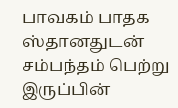பாவகம் பாதக ஸ்தானதுடன் சம்பந்தம் பெற்று இருப்பின்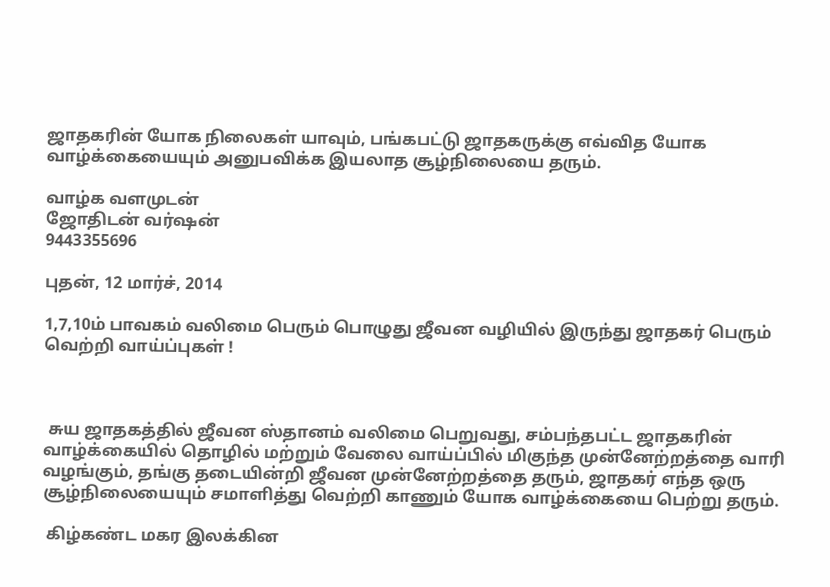ஜாதகரின் யோக நிலைகள் யாவும், பங்கபட்டு ஜாதகருக்கு எவ்வித யோக வாழ்க்கையையும் அனுபவிக்க இயலாத சூழ்நிலையை தரும்.

வாழ்க வளமுடன்
ஜோதிடன் வர்ஷன்
9443355696

புதன், 12 மார்ச், 2014

1,7,10ம் பாவகம் வலிமை பெரும் பொழுது ஜீவன வழியில் இருந்து ஜாதகர் பெரும் வெற்றி வாய்ப்புகள் !



 சுய ஜாதகத்தில் ஜீவன ஸ்தானம் வலிமை பெறுவது, சம்பந்தபட்ட ஜாதகரின் வாழ்க்கையில் தொழில் மற்றும் வேலை வாய்ப்பில் மிகுந்த முன்னேற்றத்தை வாரி வழங்கும், தங்கு தடையின்றி ஜீவன முன்னேற்றத்தை தரும், ஜாதகர் எந்த ஒரு சூழ்நிலையையும் சமாளித்து வெற்றி காணும் யோக வாழ்க்கையை பெற்று தரும்.

 கிழ்கண்ட மகர இலக்கின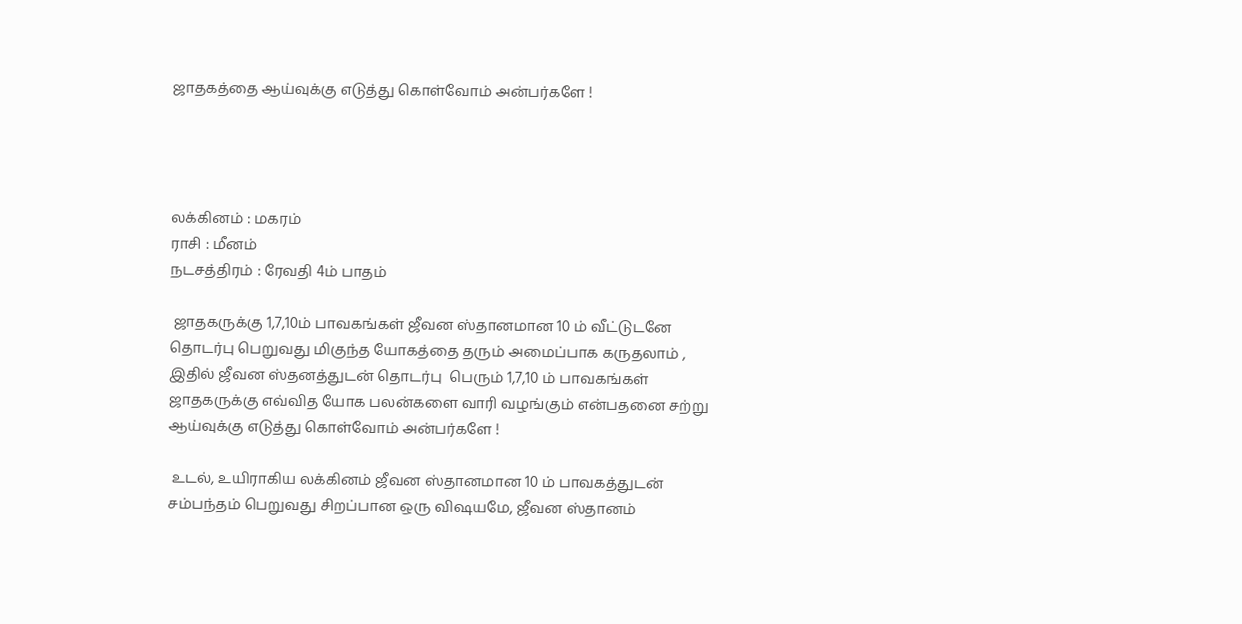ஜாதகத்தை ஆய்வுக்கு எடுத்து கொள்வோம் அன்பர்களே !




லக்கினம் : மகரம்
ராசி : மீனம்
நடசத்திரம் : ரேவதி 4ம் பாதம்

 ஜாதகருக்கு 1,7,10ம் பாவகங்கள் ஜீவன ஸ்தானமான 10 ம் வீட்டுடனே தொடர்பு பெறுவது மிகுந்த யோகத்தை தரும் அமைப்பாக கருதலாம் , இதில் ஜீவன ஸ்தனத்துடன் தொடர்பு  பெரும் 1,7,10 ம் பாவகங்கள் ஜாதகருக்கு எவ்வித யோக பலன்களை வாரி வழங்கும் என்பதனை சற்று ஆய்வுக்கு எடுத்து கொள்வோம் அன்பர்களே !

 உடல், உயிராகிய லக்கினம் ஜீவன ஸ்தானமான 10 ம் பாவகத்துடன் சம்பந்தம் பெறுவது சிறப்பான ஒரு விஷயமே, ஜீவன ஸ்தானம்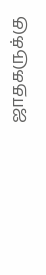ஜாதகருக்கு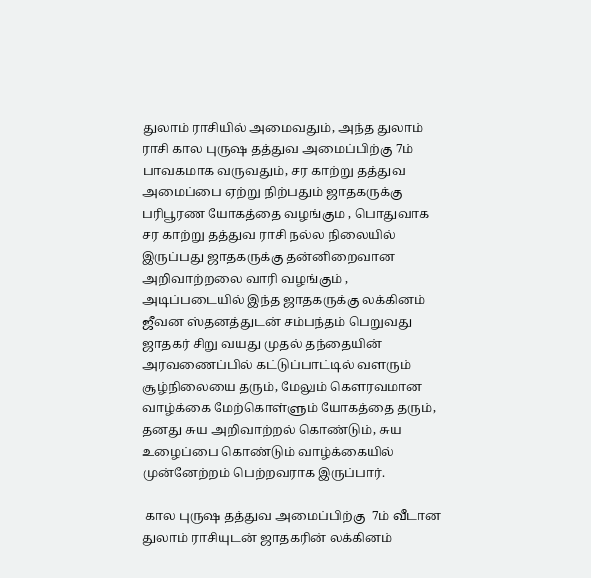துலாம் ராசியில் அமைவதும், அந்த துலாம் ராசி கால புருஷ தத்துவ அமைப்பிற்கு 7ம் பாவகமாக வருவதும், சர காற்று தத்துவ அமைப்பை ஏற்று நிற்பதும் ஜாதகருக்கு பரிபூரண யோகத்தை வழங்கும , பொதுவாக சர காற்று தத்துவ ராசி நல்ல நிலையில் இருப்பது ஜாதகருக்கு தன்னிறைவான அறிவாற்றலை வாரி வழங்கும் , அடிப்படையில் இந்த ஜாதகருக்கு லக்கினம் ஜீவன ஸ்தனத்துடன் சம்பந்தம் பெறுவது ஜாதகர் சிறு வயது முதல் தந்தையின் அரவணைப்பில் கட்டுப்பாட்டில் வளரும் சூழ்நிலையை தரும், மேலும் கௌரவமான வாழ்க்கை மேற்கொள்ளும் யோகத்தை தரும், தனது சுய அறிவாற்றல் கொண்டும், சுய உழைப்பை கொண்டும் வாழ்க்கையில் முன்னேற்றம் பெற்றவராக இருப்பார்.

 கால புருஷ தத்துவ அமைப்பிற்கு  7ம் வீடான துலாம் ராசியுடன் ஜாதகரின் லக்கினம்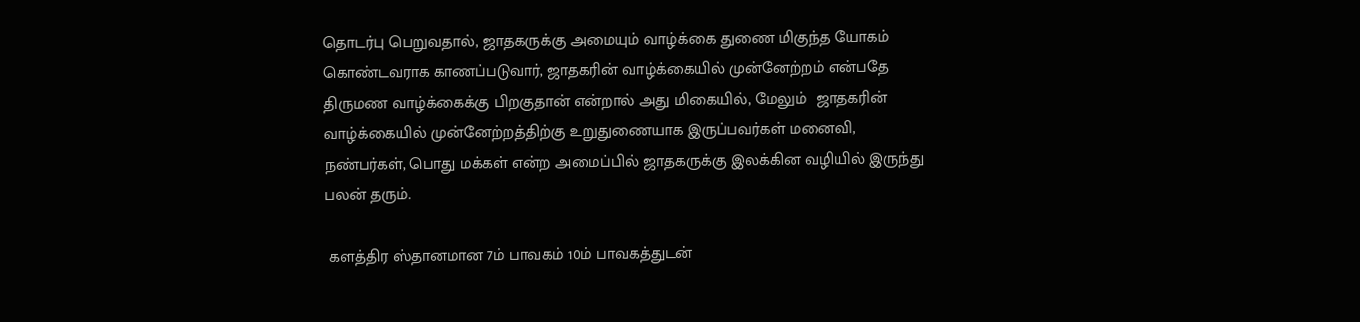தொடர்பு பெறுவதால், ஜாதகருக்கு அமையும் வாழ்க்கை துணை மிகுந்த யோகம் கொண்டவராக காணப்படுவார், ஜாதகரின் வாழ்க்கையில் முன்னேற்றம் என்பதே திருமண வாழ்க்கைக்கு பிறகுதான் என்றால் அது மிகையில், மேலும்  ஜாதகரின் வாழ்க்கையில் முன்னேற்றத்திற்கு உறுதுணையாக இருப்பவர்கள் மனைவி, நண்பர்கள், பொது மக்கள் என்ற அமைப்பில் ஜாதகருக்கு இலக்கின வழியில் இருந்து பலன் தரும்.

 களத்திர ஸ்தானமான 7ம் பாவகம் 10ம் பாவகத்துடன்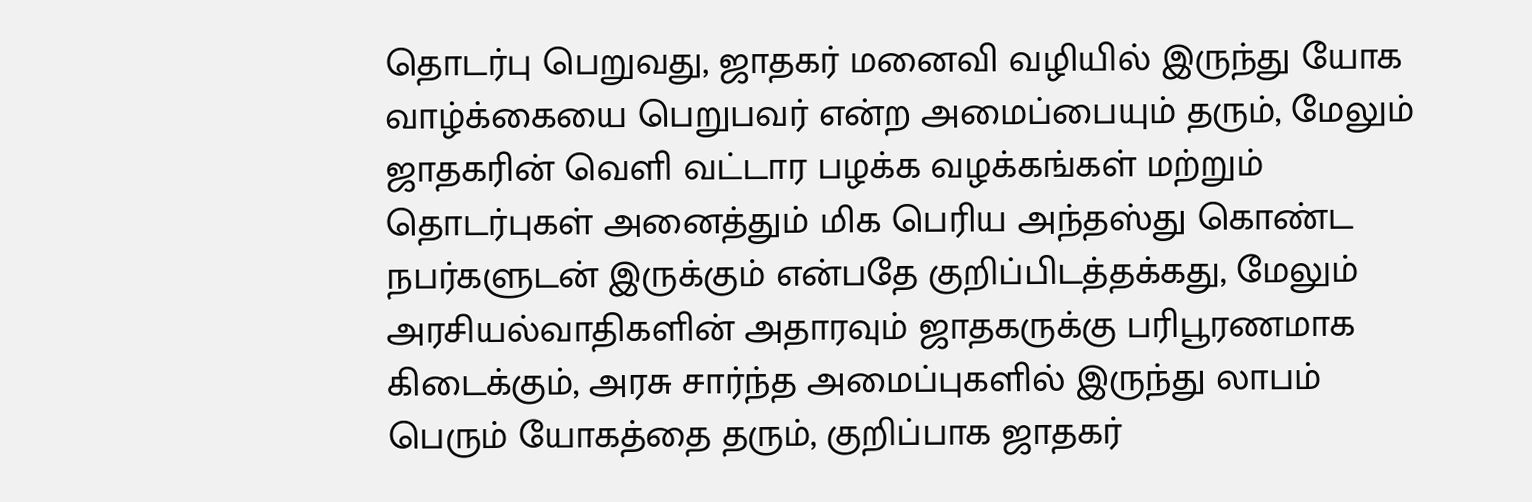தொடர்பு பெறுவது, ஜாதகர் மனைவி வழியில் இருந்து யோக வாழ்க்கையை பெறுபவர் என்ற அமைப்பையும் தரும், மேலும் ஜாதகரின் வெளி வட்டார பழக்க வழக்கங்கள் மற்றும் தொடர்புகள் அனைத்தும் மிக பெரிய அந்தஸ்து கொண்ட நபர்களுடன் இருக்கும் என்பதே குறிப்பிடத்தக்கது, மேலும் அரசியல்வாதிகளின் அதாரவும் ஜாதகருக்கு பரிபூரணமாக கிடைக்கும், அரசு சார்ந்த அமைப்புகளில் இருந்து லாபம் பெரும் யோகத்தை தரும், குறிப்பாக ஜாதகர்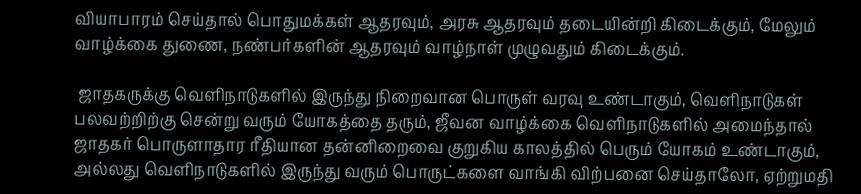வியாபாரம் செய்தால் பொதுமக்கள் ஆதரவும், அரசு ஆதரவும் தடையின்றி கிடைக்கும், மேலும் வாழ்க்கை துணை, நண்பர்களின் ஆதரவும் வாழ்நாள் முழுவதும் கிடைக்கும்.

 ஜாதகருக்கு வெளிநாடுகளில் இருந்து நிறைவான பொருள் வரவு உண்டாகும், வெளிநாடுகள் பலவற்றிற்கு சென்று வரும் யோகத்தை தரும், ஜீவன வாழ்க்கை வெளிநாடுகளில் அமைந்தால் ஜாதகர் பொருளாதார ரீதியான தன்னிறைவை குறுகிய காலத்தில் பெரும் யோகம் உண்டாகும், அல்லது வெளிநாடுகளில் இருந்து வரும் பொருட்களை வாங்கி விற்பனை செய்தாலோ, ஏற்றுமதி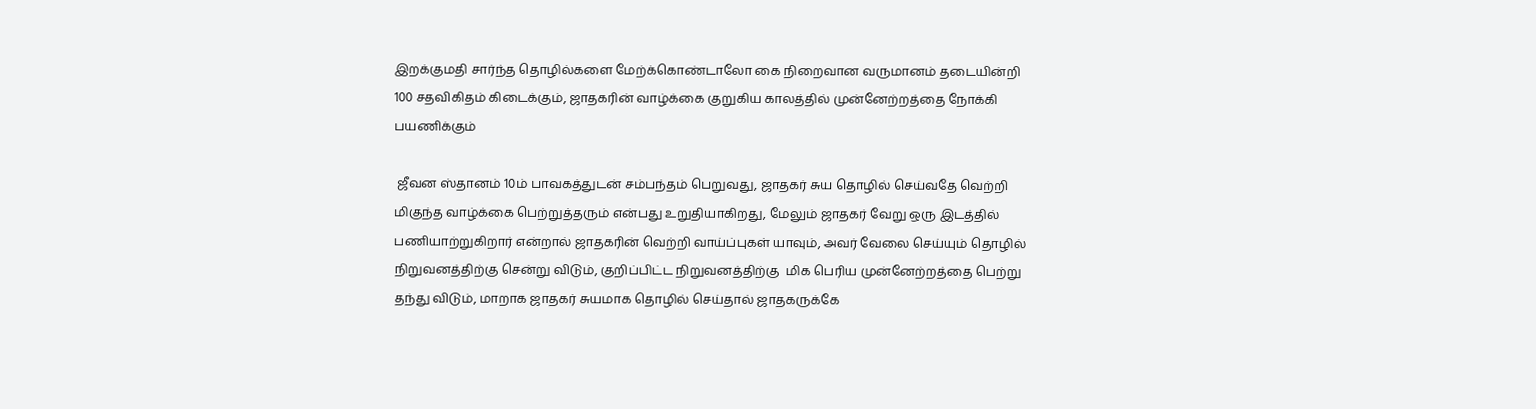இறக்குமதி சார்ந்த தொழில்களை மேற்க்கொண்டாலோ கை நிறைவான வருமானம் தடையின்றி 100 சதவிகிதம் கிடைக்கும், ஜாதகரின் வாழ்க்கை குறுகிய காலத்தில் முன்னேற்றத்தை நோக்கி பயணிக்கும்

 ஜீவன ஸ்தானம் 10ம் பாவகத்துடன் சம்பந்தம் பெறுவது, ஜாதகர் சுய தொழில் செய்வதே வெற்றி மிகுந்த வாழ்க்கை பெற்றுத்தரும் என்பது உறுதியாகிறது, மேலும் ஜாதகர் வேறு ஒரு இடத்தில் பணியாற்றுகிறார் என்றால் ஜாதகரின் வெற்றி வாய்ப்புகள் யாவும், அவர் வேலை செய்யும் தொழில் நிறுவனத்திற்கு சென்று விடும், குறிப்பிட்ட நிறுவனத்திற்கு  மிக பெரிய முன்னேற்றத்தை பெற்று தந்து விடும், மாறாக ஜாதகர் சுயமாக தொழில் செய்தால் ஜாதகருக்கே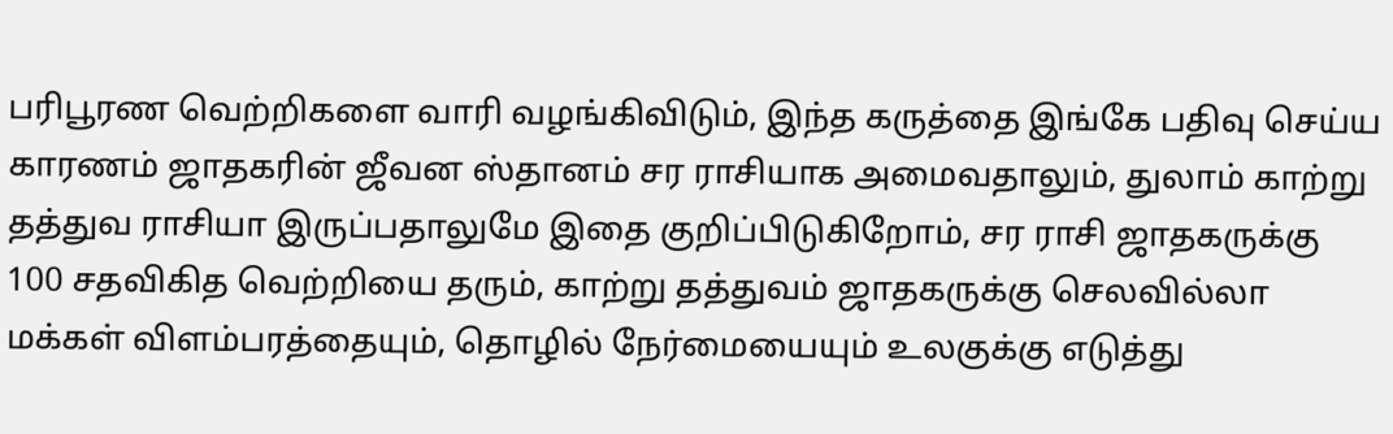பரிபூரண வெற்றிகளை வாரி வழங்கிவிடும், இந்த கருத்தை இங்கே பதிவு செய்ய காரணம் ஜாதகரின் ஜீவன ஸ்தானம் சர ராசியாக அமைவதாலும், துலாம் காற்று தத்துவ ராசியா இருப்பதாலுமே இதை குறிப்பிடுகிறோம், சர ராசி ஜாதகருக்கு 100 சதவிகித வெற்றியை தரும், காற்று தத்துவம் ஜாதகருக்கு செலவில்லா மக்கள் விளம்பரத்தையும், தொழில் நேர்மையையும் உலகுக்கு எடுத்து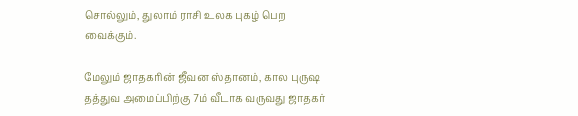சொல்லும், துலாம் ராசி உலக புகழ் பெற வைக்கும்.

மேலும் ஜாதகரின் ஜீவன ஸ்தானம், கால புருஷ தத்துவ அமைப்பிற்கு 7ம் வீடாக வருவது ஜாதகர்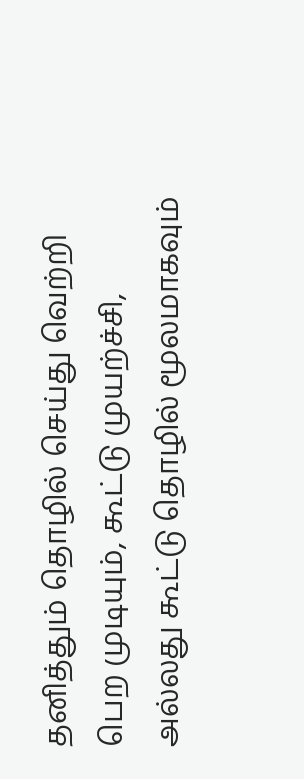தனித்தும் தொழில் செய்து வெற்றி பெற முடியும், கூட்டு முயற்ச்சி, அல்லது கூட்டு தொழில் மூலமாகவும்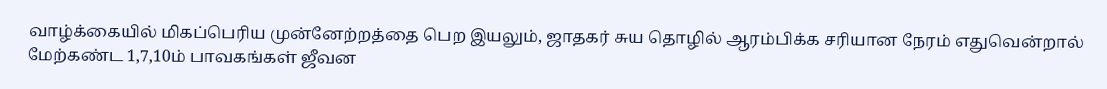வாழ்க்கையில் மிகப்பெரிய முன்னேற்றத்தை பெற இயலும், ஜாதகர் சுய தொழில் ஆரம்பிக்க சரியான நேரம் எதுவென்றால் மேற்கண்ட 1,7,10ம் பாவகங்கள் ஜீவன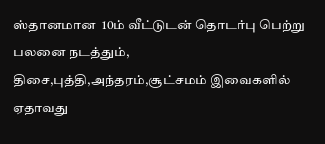ஸ்தானமான  10ம் வீட்டுடன் தொடர்பு பெற்று பலனை நடத்தும், திசை,புத்தி,அந்தரம்,சூட்சமம் இவைகளில் ஏதாவது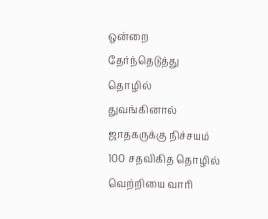ஒன்றை தேர்ந்தெடுத்து தொழில் துவங்கினால் ஜாதகருக்கு நிச்சயம் 100 சதவிகித தொழில் வெற்றியை வாரி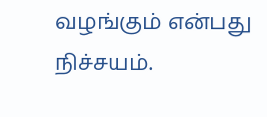வழங்கும் என்பது நிச்சயம்.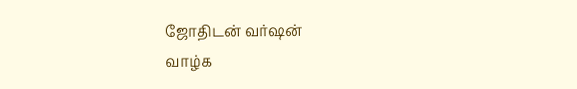ஜோதிடன் வர்ஷன்
வாழ்க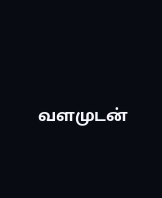வளமுடன்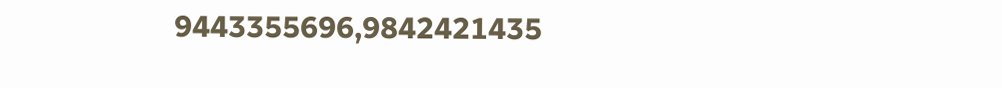9443355696,9842421435